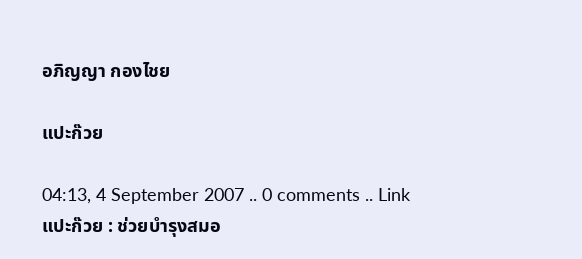อภิญญา กองไชย

แปะก๊วย

04:13, 4 September 2007 .. 0 comments .. Link
แปะก๊วย : ช่วยบำรุงสมอ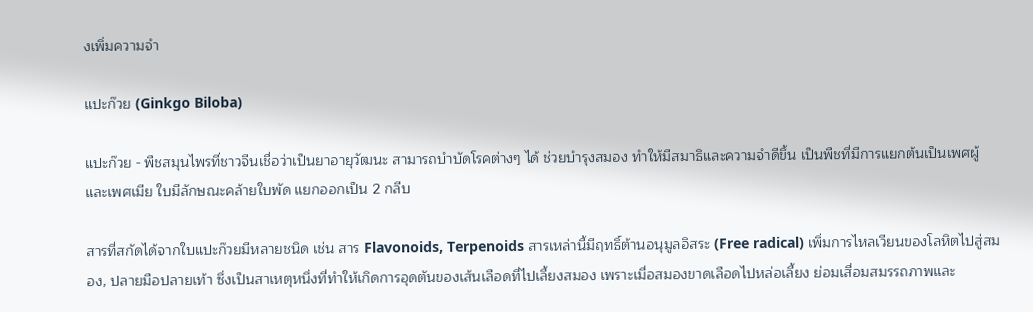งเพิ่มความจำ

แปะก๊วย (Ginkgo Biloba)

แปะก๊วย - พืชสมุนไพรที่ชาวจีนเชื่อว่าเป็นยาอายุวัฒนะ สามารถบำบัดโรคต่างๆ ได้ ช่วยบำรุงสมอง ทำให้มีสมาธิและความจำดีขึ้น เป็นพืชที่มีการแยกต้นเป็นเพศผู้ และเพศเมีย ใบมีลักษณะคล้ายใบพัด แยกออกเป็น 2 กลีบ

สารที่สกัดได้จากใบแปะก๊วยมีหลายชนิด เช่น สาร Flavonoids, Terpenoids สารเหล่านี้มีฤทธิ์ต้านอนุมูลอิสระ (Free radical) เพิ่มการไหลเวียนของโลหิตไปสู่สมอง, ปลายมือปลายเท้า ซึ่งเป็นสาเหตุหนึ่งที่ทำให้เกิดการอุดตันของเส้นเลือดที่ไปเลี้ยงสมอง เพราะเมื่อสมองขาดเลือดไปหล่อเลี้ยง ย่อมเสื่อมสมรรถภาพและ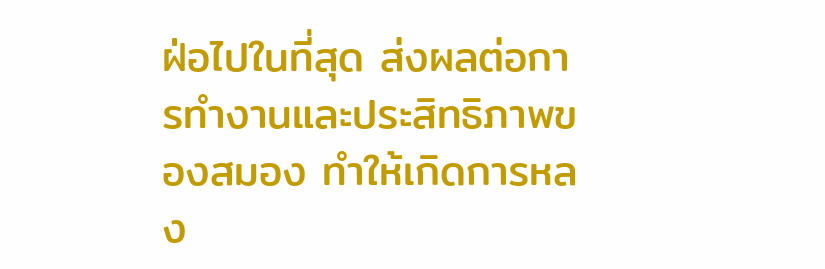ฝ่อไปในที่สุด ส่งผลต่อการทำงานและประสิทธิภาพของสมอง ทำให้เกิดการหลง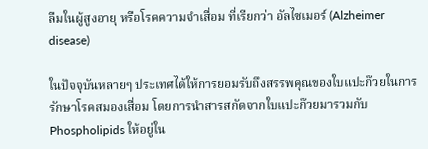ลืมในผู้สูงอายุ หรือโรคความจำเสื่อม ที่เรียกว่า อัลไซเมอร์ (Alzheimer disease)

ในปัจจุบันหลายๆ ประเทศได้ให้การยอมรับถึงสรรพคุณของใบแปะก๊วยในการรักษาโรคสมองเสื่อม โดยการนำสารสกัดจากใบแปะก๊วยมารวมกับ Phospholipids ให้อยู่ใน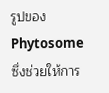รูปของ Phytosome ซึ่งช่วยให้การ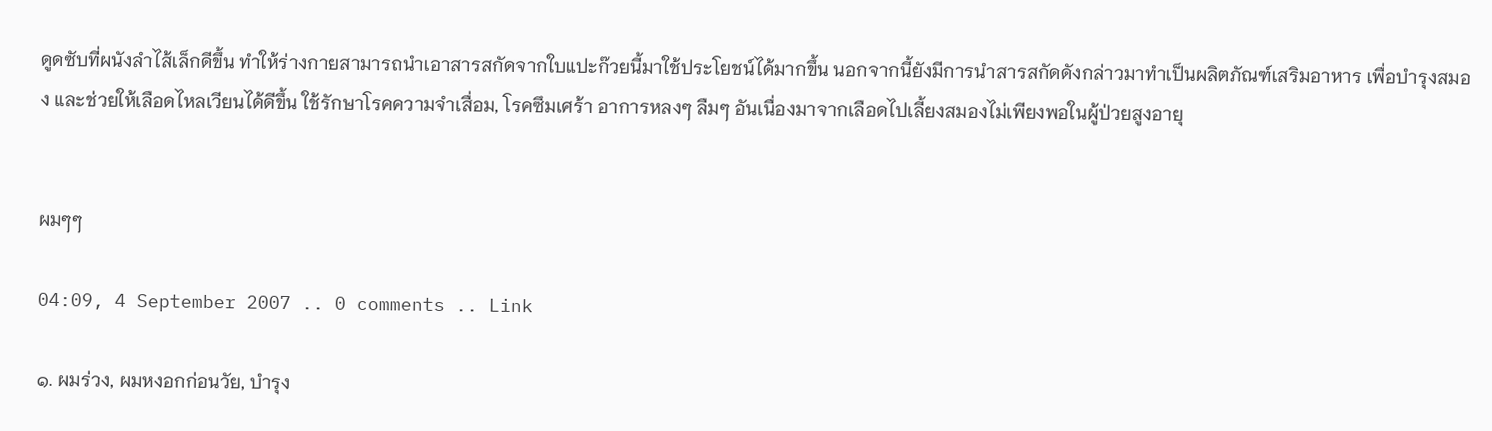ดูดซับที่ผนังลำไส้เล็กดีขึ้น ทำให้ร่างกายสามารถนำเอาสารสกัดจากใบแปะก๊วยนี้มาใช้ประโยชน์ได้มากขึ้น นอกจากนี้ยังมีการนำสารสกัดดังกล่าวมาทำเป็นผลิตภัณฑ์เสริมอาหาร เพื่อบำรุงสมอง และช่วยให้เลือดไหลเวียนได้ดีขึ้น ใช้รักษาโรคความจำเสื่อม, โรคซึมเศร้า อาการหลงๆ ลืมๆ อันเนื่องมาจากเลือดไปเลี้ยงสมองไม่เพียงพอในผู้ป่วยสูงอายุ


ผมๆๆ

04:09, 4 September 2007 .. 0 comments .. Link

๑. ผมร่วง, ผมหงอกก่อนวัย, บำรุง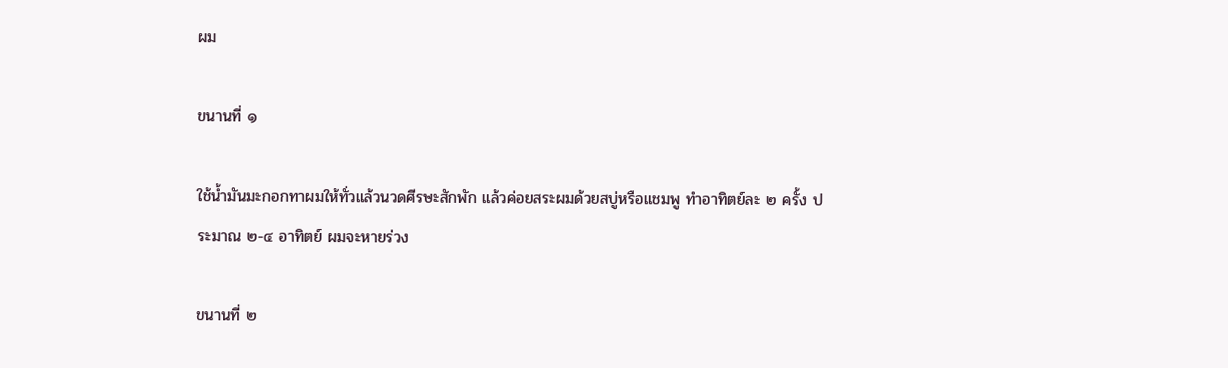ผม

ขนานที่ ๑

ใช้น้ำมันมะกอกทาผมให้ทั่วแล้วนวดศีรษะสักพัก แล้วค่อยสระผมด้วยสบู่หรือแชมพู ทำอาทิตย์ละ ๒ ครั้ง ประมาณ ๒-๔ อาทิตย์ ผมจะหายร่วง

ขนานที่ ๒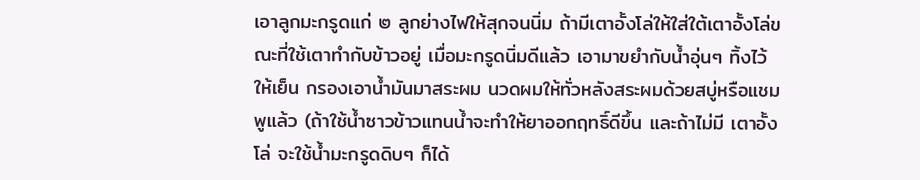เอาลูกมะกรูดแก่ ๒ ลูกย่างไฟให้สุกจนนิ่ม ถ้ามีเตาอั้งโล่ให้ใส่ใต้เตาอั้งโล่ขณะที่ใช้เตาทำกับข้าวอยู่ เมื่อมะกรูดนิ่มดีแล้ว เอามาขยำกับน้ำอุ่นๆ ทิ้งไว้ให้เย็น กรองเอาน้ำมันมาสระผม นวดผมให้ทั่วหลังสระผมด้วยสบู่หรือแชมพูแล้ว (ถ้าใช้น้ำซาวข้าวแทนน้ำจะทำให้ยาออกฤทธิ์ดีขึ้น และถ้าไม่มี เตาอั้งโล่ จะใช้น้ำมะกรูดดิบๆ ก็ได้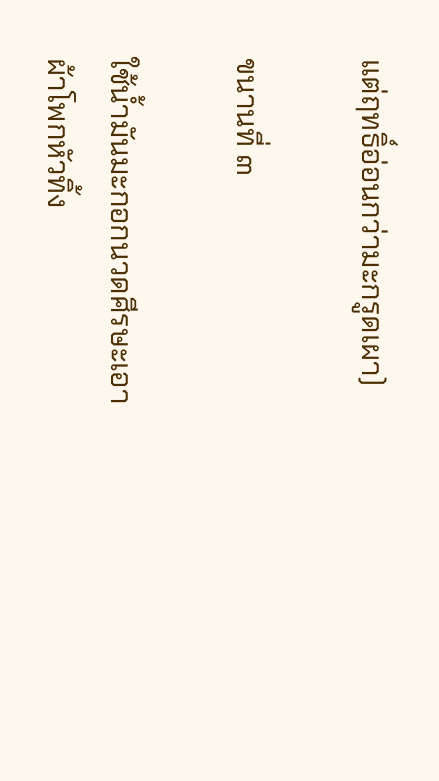แต่ฤทธิ์อ่อนกว่ามะกรูดเผา)

ขนานที่ ๓

ใช้น้ำมันมะกอกนวดศีรษะเอาผ้าโพกหัวทิ้ง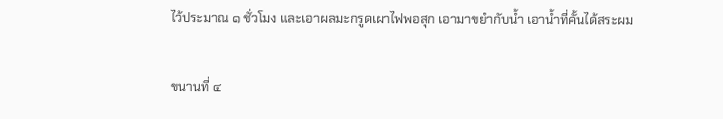ไว้ประมาณ ๑ ชั่วโมง และเอาผลมะกรูดเผาไฟพอสุก เอามาขยำกับน้ำ เอาน้ำที่คั้นได้สระผม

ขนานที่ ๔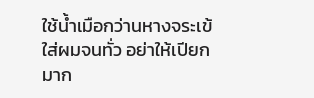ใช้น้ำเมือกว่านหางจระเข้ใส่ผมจนทั่ว อย่าให้เปียกมาก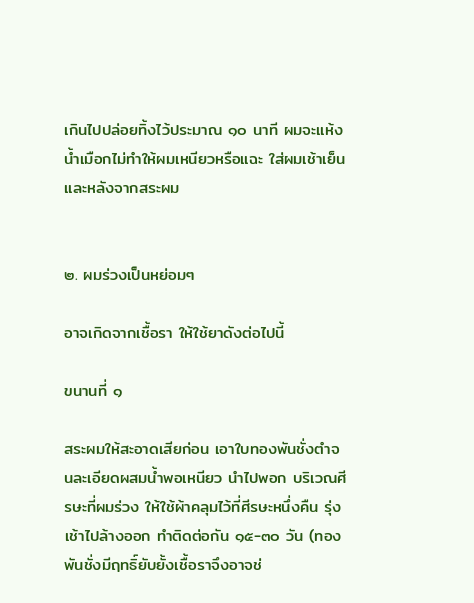เกินไปปล่อยทิ้งไว้ประมาณ ๑๐ นาที ผมจะแห้ง น้ำเมือกไม่ทำให้ผมเหนียวหรือแฉะ ใส่ผมเช้าเย็นและหลังจากสระผม


๒. ผมร่วงเป็นหย่อมๆ

อาจเกิดจากเชื้อรา ให้ใช้ยาดังต่อไปนี้

ขนานที่ ๑

สระผมให้สะอาดเสียก่อน เอาใบทองพันชั่งตำจนละเอียดผสมน้ำพอเหนียว นำไปพอก บริเวณศีรษะที่ผมร่วง ให้ใช้ผ้าคลุมไว้ที่ศีรษะหนึ่งคืน รุ่งเช้าไปล้างออก ทำติดต่อกัน ๑๕-๓๐ วัน (ทอง พันชั่งมีฤทธิ์ยับยั้งเชื้อราจึงอาจช่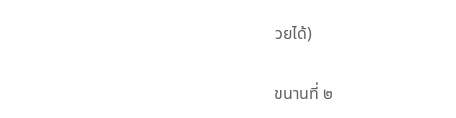วยได้)

ขนานที่ ๒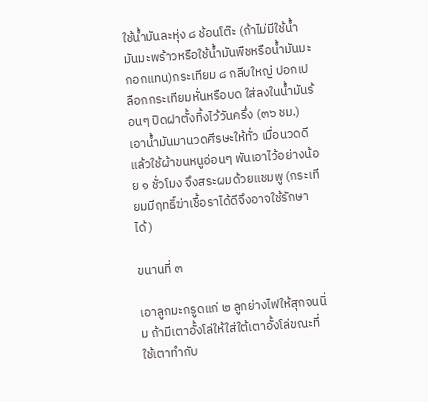ใช้น้ำมันละหุ่ง ๘ ช้อนโต๊ะ (ถ้าไม่มีใช้น้ำมันมะพร้าวหรือใช้น้ำมันพืชหรือน้ำมันมะกอกแทน)กระเทียม ๘ กลีบใหญ่ ปอกเปลือกกระเทียมหั่นหรือบด ใส่ลงในน้ำมันร้อนๆ ปิดฝาตั้งทิ้งไว้วันครึ่ง (๓๖ ชม.) เอาน้ำมันมานวดศีรษะให้ทั่ว เมื่อนวดดีแล้วใช้ผ้าขนหนูอ่อนๆ พันเอาไว้อย่างน้อย ๑ ชั่วโมง จึงสระผมด้วยแชมพู (กระเทียมมีฤทธิ์ฆ่าเชื้อราได้ดีจึงอาจใช้รักษาได้)

ขนานที่ ๓

เอาลูกมะกรูดแก่ ๒ ลูกย่างไฟให้สุกจนนิ่ม ถ้ามีเตาอั้งโล่ให้ใส่ใต้เตาอั้งโล่ขณะที่ใช้เตาทำกับ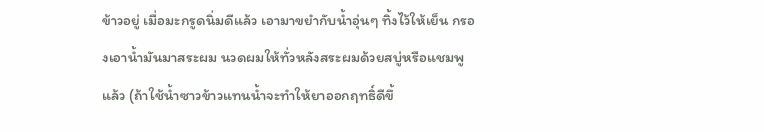ข้าวอยู่ เมื่อมะกรูดนิ่มดีแล้ว เอามาขยำกับน้ำอุ่นๆ ทิ้งไว้ให้เย็น กรองเอาน้ำมันมาสระผม นวดผมให้ทั่วหลังสระผมด้วยสบู่หรือแชมพูแล้ว (ถ้าใช้น้ำซาวข้าวแทนน้ำจะทำให้ยาออกฤทธิ์ดีขึ้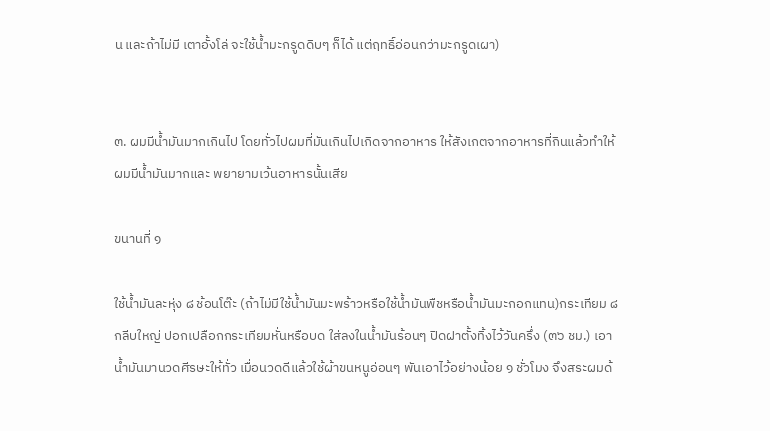น และถ้าไม่มี เตาอั้งโล่ จะใช้น้ำมะกรูดดิบๆ ก็ได้ แต่ฤทธิ์อ่อนกว่ามะกรูดเผา)


๓. ผมมีน้ำมันมากเกินไป โดยทั่วไปผมที่มันเกินไปเกิดจากอาหาร ให้สังเกตจากอาหารที่กินแล้วทำให้ผมมีน้ำมันมากและ พยายามเว้นอาหารนั้นเสีย

ขนานที่ ๑

ใช้น้ำมันละหุ่ง ๘ ช้อนโต๊ะ (ถ้าไม่มีใช้น้ำมันมะพร้าวหรือใช้น้ำมันพืชหรือน้ำมันมะกอกแทน)กระเทียม ๘ กลีบใหญ่ ปอกเปลือกกระเทียมหั่นหรือบด ใส่ลงในน้ำมันร้อนๆ ปิดฝาตั้งทิ้งไว้วันครึ่ง (๓๖ ชม.) เอาน้ำมันมานวดศีรษะให้ทั่ว เมื่อนวดดีแล้วใช้ผ้าขนหนูอ่อนๆ พันเอาไว้อย่างน้อย ๑ ชั่วโมง จึงสระผมด้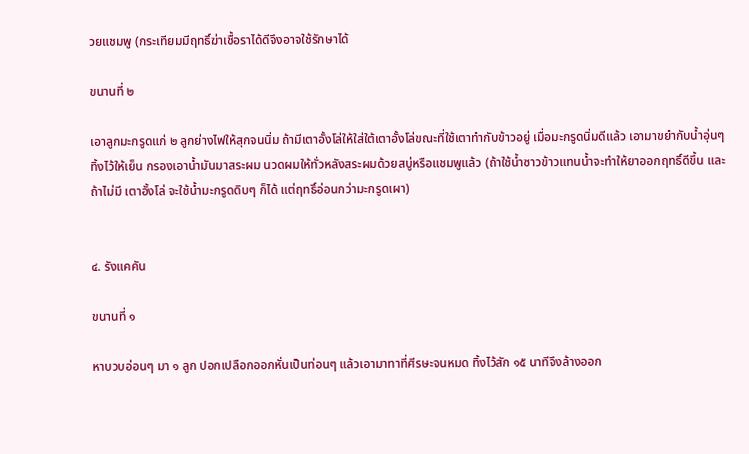วยแชมพู (กระเทียมมีฤทธิ์ฆ่าเชื้อราได้ดีจึงอาจใช้รักษาได้

ขนานที่ ๒

เอาลูกมะกรูดแก่ ๒ ลูกย่างไฟให้สุกจนนิ่ม ถ้ามีเตาอั้งโล่ให้ใส่ใต้เตาอั้งโล่ขณะที่ใช้เตาทำกับข้าวอยู่ เมื่อมะกรูดนิ่มดีแล้ว เอามาขยำกับน้ำอุ่นๆ ทิ้งไว้ให้เย็น กรองเอาน้ำมันมาสระผม นวดผมให้ทั่วหลังสระผมด้วยสบู่หรือแชมพูแล้ว (ถ้าใช้น้ำซาวข้าวแทนน้ำจะทำให้ยาออกฤทธิ์ดีขึ้น และถ้าไม่มี เตาอั้งโล่ จะใช้น้ำมะกรูดดิบๆ ก็ได้ แต่ฤทธิ์อ่อนกว่ามะกรูดเผา)


๔. รังแคคัน

ขนานที่ ๑

หาบวบอ่อนๆ มา ๑ ลูก ปอกเปลือกออกหั่นเป็นท่อนๆ แล้วเอามาทาที่ศีรษะจนหมด ทิ้งไว้สัก ๑๕ นาทีจึงล้างออก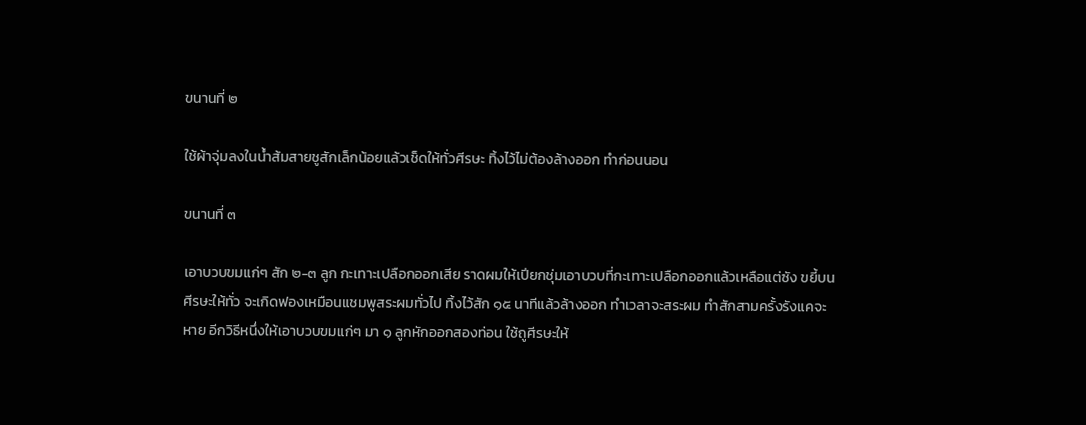ขนานที่ ๒

ใช้ผ้าจุ่มลงในน้ำส้มสายชูสักเล็กน้อยแล้วเช็ดให้ทั่วศีรษะ ทิ้งไว้ไม่ต้องล้างออก ทำก่อนนอน

ขนานที่ ๓

เอาบวบขมแก่ๆ สัก ๒-๓ ลูก กะเทาะเปลือกออกเสีย ราดผมให้เปียกชุ่มเอาบวบที่กะเทาะเปลือกออกแล้วเหลือแต่ซัง ขยี้บนศีรษะให้ทั่ว จะเกิดฟองเหมือนแชมพูสระผมทั่วไป ทิ้งไว้สัก ๑๕ นาทีแล้วล้างออก ทำเวลาจะสระผม ทำสักสามครั้งรังแคจะหาย อีกวิธีหนึ่งให้เอาบวบขมแก่ๆ มา ๑ ลูกหักออกสองท่อน ใช้ถูศีรษะให้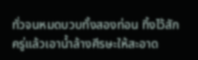ทั่วจนหมดบวบทั้งสองท่อน ทิ้งไว้สักครู่แล้วเอาน้ำล้างศีรษะให้สะอาด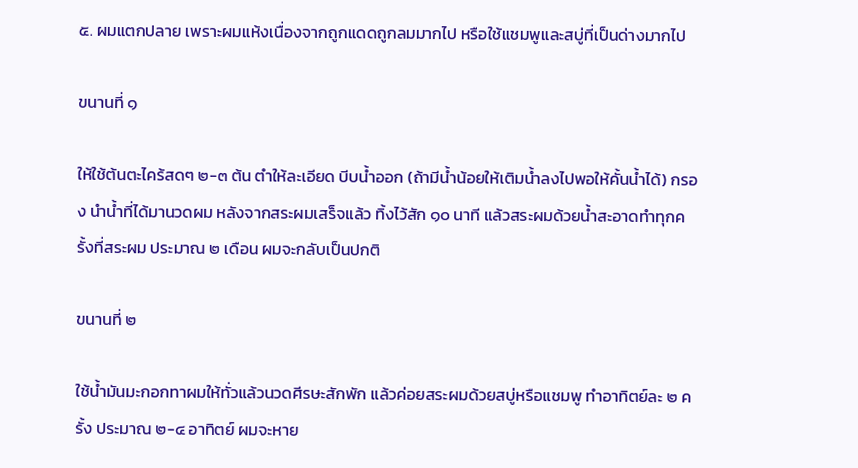๕. ผมแตกปลาย เพราะผมแห้งเนื่องจากถูกแดดถูกลมมากไป หรือใช้แชมพูและสบู่ที่เป็นด่างมากไป

ขนานที่ ๑

ให้ใช้ต้นตะไคร้สดๆ ๒-๓ ต้น ตำให้ละเอียด บีบน้ำออก (ถ้ามีน้ำน้อยให้เติมน้ำลงไปพอให้คั้นน้ำได้) กรอง นำน้ำที่ได้มานวดผม หลังจากสระผมเสร็จแล้ว ทิ้งไว้สัก ๑๐ นาที แล้วสระผมด้วยน้ำสะอาดทำทุกครั้งที่สระผม ประมาณ ๒ เดือน ผมจะกลับเป็นปกติ

ขนานที่ ๒

ใช้น้ำมันมะกอกทาผมให้ทั่วแล้วนวดศีรษะสักพัก แล้วค่อยสระผมด้วยสบู่หรือแชมพู ทำอาทิตย์ละ ๒ ครั้ง ประมาณ ๒-๔ อาทิตย์ ผมจะหาย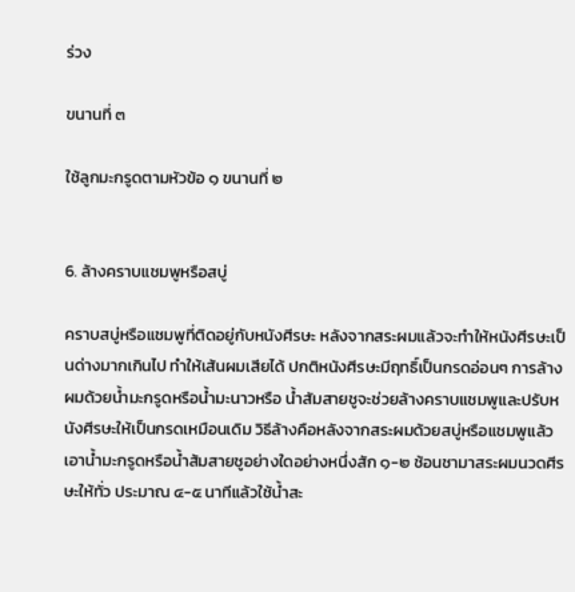ร่วง

ขนานที่ ๓

ใช้ลูกมะกรูดตามหัวข้อ ๑ ขนานที่ ๒


6. ล้างคราบแชมพูหรือสบู่

คราบสบู่หรือแชมพูที่ติดอยู่กับหนังศีรษะ หลังจากสระผมแล้วจะทำให้หนังศีรษะเป็นด่างมากเกินไป ทำให้เส้นผมเสียได้ ปกติหนังศีรษะมีฤทธิ์เป็นกรดอ่อนๆ การล้างผมด้วยน้ำมะกรูดหรือน้ำมะนาวหรือ น้ำสัมสายชูจะช่วยล้างคราบแชมพูและปรับหนังศีรษะให้เป็นกรดเหมือนเดิม วิธีล้างคือหลังจากสระผมด้วยสบู่หรือแชมพูแล้ว เอาน้ำมะกรูดหรือน้ำส้มสายชูอย่างใดอย่างหนึ่งสัก ๑-๒ ช้อนชามาสระผมนวดศีรษะให้ทั่ว ประมาณ ๔-๕ นาทีแล้วใช้น้ำสะ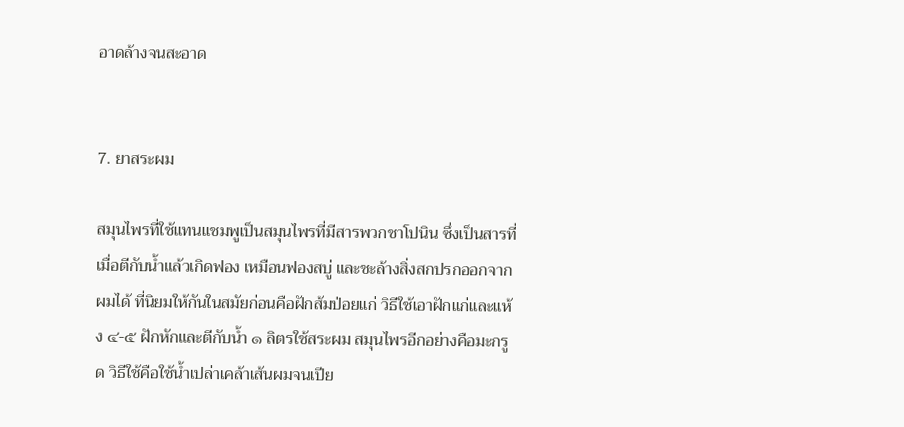อาดล้างจนสะอาด


7. ยาสระผม

สมุนไพรที่ใช้แทนแชมพูเป็นสมุนไพรที่มีสารพวกชาโปนิน ซึ่งเป็นสารที่เมื่อตีกับน้ำแล้วเกิดฟอง เหมือนฟองสบู่ และชะล้างสิ่งสกปรกออกจากผมได้ ที่นิยมให้กันในสมัยก่อนคือฝักส้มป่อยแก่ วิธีใช้เอาฝักแก่และแห้ง ๔-๕ ฝักหักและตีกับน้ำ ๑ ลิตรใช้สระผม สมุนไพรอีกอย่างคือมะกรูด วิธีใช้คือใช้น้ำเปล่าเคล้าเส้นผมจนเปีย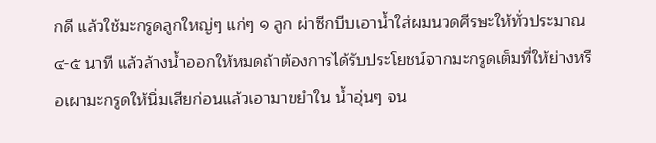กดี แล้วใช้มะกรูดลูกใหญ่ๆ แก่ๆ ๑ ลูก ผ่าซีกบีบเอาน้ำใส่ผมนวดศีรษะให้ทั่วประมาณ ๔-๕ นาที แล้วล้างน้ำออกให้หมดถ้าต้องการได้รับประโยชน์จากมะกรูดเต็มที่ให้ย่างหรือเผามะกรูดให้นิ่มเสียก่อนแล้วเอามาขยำใน น้ำอุ่นๆ จน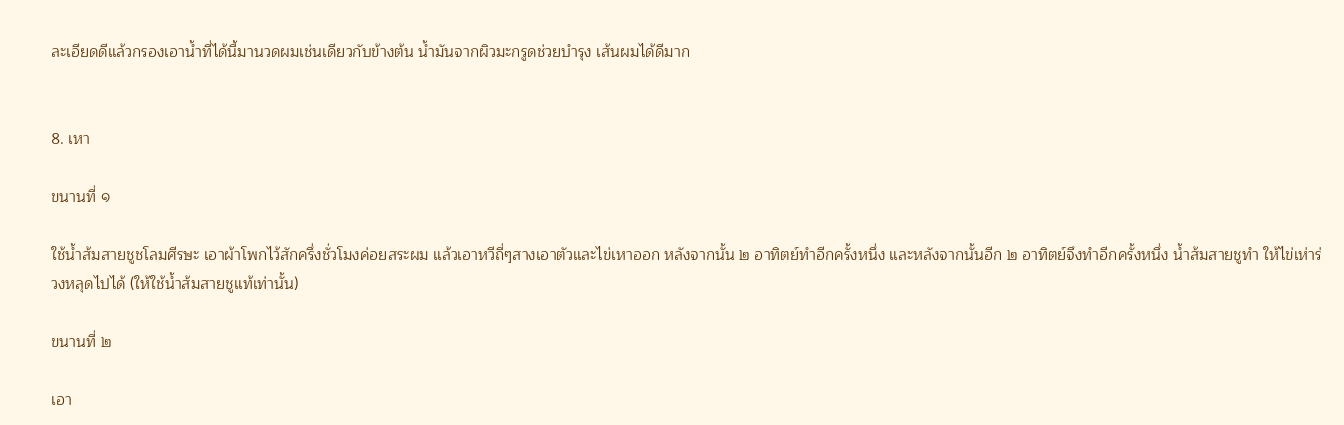ละเอียดดีแล้วกรองเอาน้ำที่ได้นี้มานวดผมเช่นเดียวกับข้างต้น น้ำมันจากผิวมะกรูดช่วยบำรุง เส้นผมได้ดีมาก


8. เหา

ขนานที่ ๑

ใช้น้ำส้มสายชูชโลมศีรษะ เอาผ้าโพกไว้สักครึ่งชั่วโมงค่อยสระผม แล้วเอาหวีถี่ๆสางเอาตัวและไข่เหาออก หลังจากนั้น ๒ อาทิตย์ทำอีกครั้งหนึ่ง และหลังจากนั้นอีก ๒ อาทิตย์จึงทำอีกครั้งหนึ่ง น้ำส้มสายชูทำ ให้ไข่เห่าร่วงหลุดไปได้ (ให้ใช้น้ำส้มสายชูแท้เท่านั้น)

ขนานที่ ๒

เอา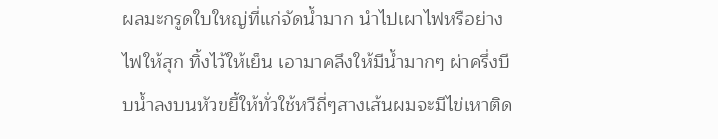ผลมะกรูดใบใหญ่ที่แก่จัดน้ำมาก นำไปเผาไฟหรือย่างไฟให้สุก ทิ้งไว้ให้เย็น เอามาคลึงให้มีน้ำมากๆ ผ่าครึ่งบีบน้ำลงบนหัวขยี้ให้ทั่วใช้หวีถี่ๆสางเส้นผมจะมีไข่เหาติด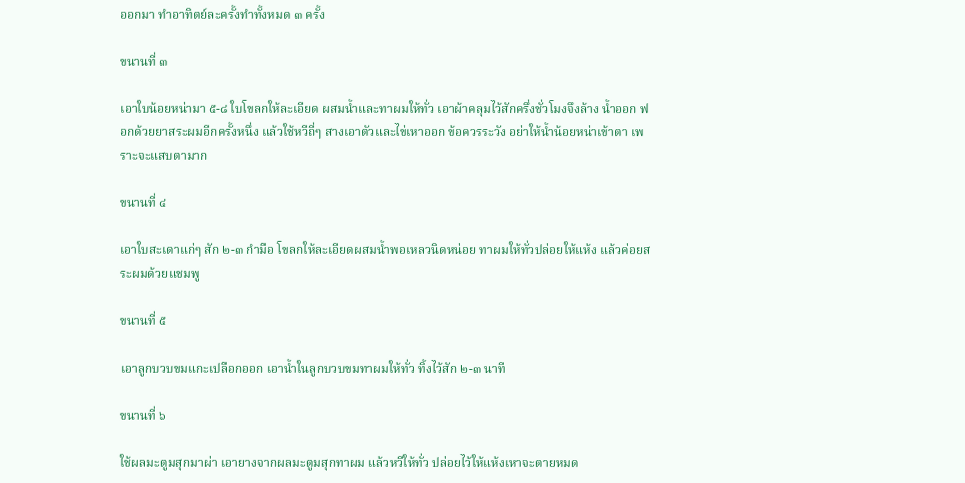ออกมา ทำอาทิตย์ละครั้งทำทั้งหมด ๓ ครั้ง

ขนานที่ ๓

เอาใบน้อยหน่ามา ๕-๘ ใบโขลกให้ละเอียด ผสมน้ำและทาผมให้ทั่ว เอาผ้าคลุมไว้สักครึ่งชั่วโมงจึงล้าง น้ำออก ฟอกด้วยยาสระผมอีกครั้งหนึ่ง แล้วใช้หวีถี่ๆ สางเอาตัวและไข่เหาออก ข้อควรระวัง อย่าให้น้ำน้อยหน่าเข้าตา เพราะจะแสบตามาก

ขนานที่ ๔

เอาใบสะเดาแก่ๆ สัก ๒-๓ กำมือ โขลกให้ละเอียดผสมน้ำพอเหลวนิดหน่อย ทาผมให้ทั่วปล่อยให้แห้ง แล้วค่อยสระผมด้วยแชมพู

ขนานที่ ๕

เอาลูกบวบขมแกะเปลือกออก เอาน้ำในลูกบวบขมทาผมให้ทั่ว ทิ้งไว้สัก ๒-๓ นาที

ขนานที่ ๖

ใช้ผลมะตูมสุกมาผ่า เอายางจากผลมะตูมสุกทาผม แล้วหวีให้ทั่ว ปล่อยไว้ให้แห้งเหาจะตายหมด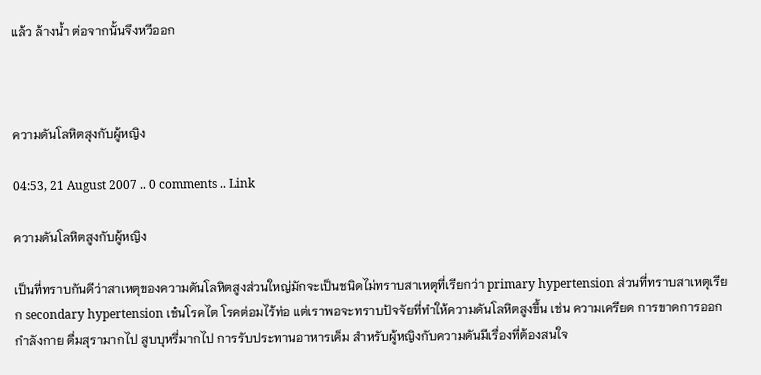แล้ว ล้างน้ำ ต่อจากนั้นจึงหวีออก



ความดันโลหิตสุงกับผู้หญิง

04:53, 21 August 2007 .. 0 comments .. Link

ความดันโลหิตสูงกับผู้หญิง

เป็นที่ทราบกันดีว่าสาเหตุของความดันโลหิตสูงส่วนใหญ่มักจะเป็นชนิดไม่ทราบสาเหตุที่เรียกว่า primary hypertension ส่วนที่ทราบสาเหตุเรียก secondary hypertension เช๋นโรคไต โรคต่อมไร้ท่อ แต่เราพอจะทราบปัจจัยที่ทำให้ความดันโลหิตสูงขึ้น เช่น ความเครียด การขาดการออกกำลังกาย ดื่มสุรามากไป สูบบุหรี่มากไป การรับประทานอาหารเค็ม สำหรับผู้หญิงกับความดันมีเรื่องที่ต้องสนใจ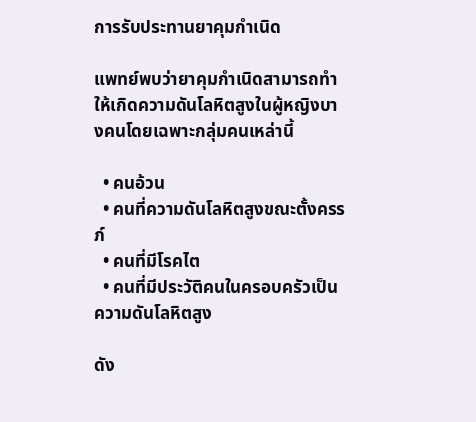การรับประทานยาคุมกำเนิด

แพทย์พบว่ายาคุมกำเนิดสามารถทำให้เกิดความดันโลหิตสูงในผู้หญิงบางคนโดยเฉพาะกลุ่มคนเหล่านี้

  • คนอ้วน
  • คนที่ความดันโลหิตสูงขณะตั้งครรภ์
  • คนที่มีโรคไต
  • คนที่มีประวัติคนในครอบครัวเป็นความดันโลหิตสูง

ดัง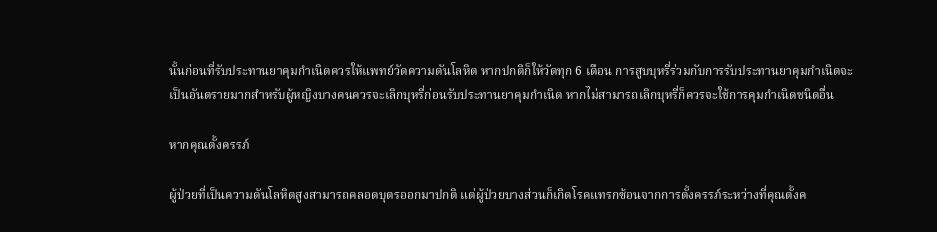นั้นก่อนที่รับประทานยาคุมกำเนิดควรให้แพทย์วัดความดันโลหิต หากปกติก็ให้วัดทุก 6 เดือน การสูบบุหรี่ร่วมกับการรับประทานยาคุมกำเนิดจะเป็นอันตรายมากสำหรับผู้หญิงบางคนควรจะเลิกบุหรี่ก่อนรับประทานยาคุมกำเนิด หากไม่สามารถเลิกบุหรี่ก็ควรจะใช้การคุมกำเนิดชนิดอื่น

หากคุณตั้งครรภ์

ผู้ป่วยที่เป็นความดันโลหิตสูงสามารถคลอดบุตรออกมาปกติ แต่ผู้ป่วยบางส่วนก็เกิดโรคแทรกซ้อนจากการตั้งครรภ์ระหว่างที่คุณตั้งค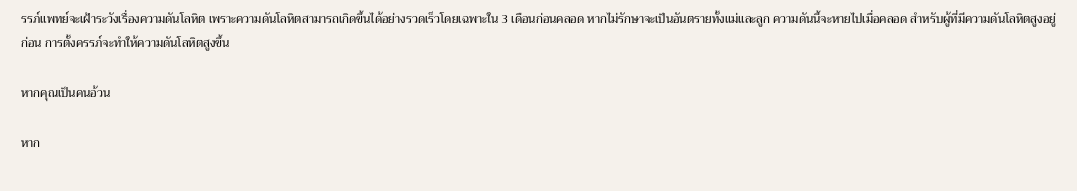รรภ์แพทย์จะเฝ้าระวังเรื่องความดันโลหิต เพราะความดันโลหิตสามารถเกิดขึ้นได้อย่างรวดเร็วโดยเฉพาะใน 3 เดือนก่อนคลอด หากไม่รักษาจะเป็นอันตรายทั้งแม่และลูก ความดันนี้จะหายไปเมื่อคลอด สำหรับผู้ที่มีความดันโลหิตสูงอยู่ก่อน การตั้งครรภ์จะทำให้ความดันโลหิตสูงขึ้น

หากคุณเป็นคนอ้วน

หาก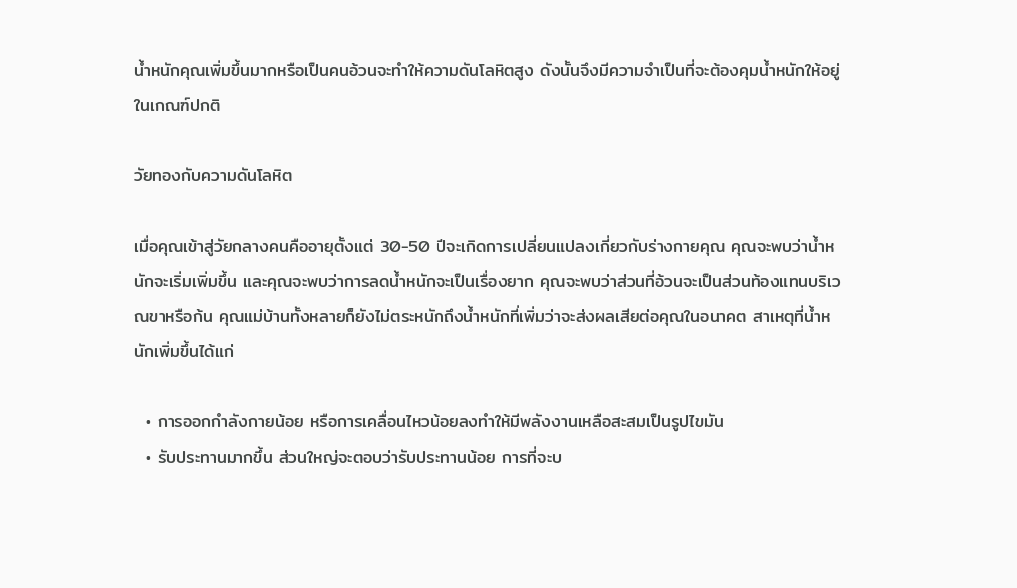น้ำหนักคุณเพิ่มขึ้นมากหรือเป็นคนอ้วนจะทำให้ความดันโลหิตสูง ดังนั้นจึงมีความจำเป็นที่จะต้องคุมน้ำหนักให้อยู่ในเกณฑ์ปกติ

วัยทองกับความดันโลหิต

เมื่อคุณเข้าสู่วัยกลางคนคืออายุตั้งแต่ 30-50 ปีจะเกิดการเปลี่ยนแปลงเกี่ยวกับร่างกายคุณ คุณจะพบว่าน้ำหนักจะเริ่มเพิ่มขึ้น และคุณจะพบว่าการลดน้ำหนักจะเป็นเรื่องยาก คุณจะพบว่าส่วนที่อ้วนจะเป็นส่วนท้องแทนบริเวณขาหรือก้น คุณแม่บ้านทั้งหลายก็ยังไม่ตระหนักถึงน้ำหนักที่เพิ่มว่าจะส่งผลเสียต่อคุณในอนาคต สาเหตุที่น้ำหนักเพิ่มขึ้นได้แก่

  • การออกกำลังกายน้อย หรือการเคลื่อนไหวน้อยลงทำให้มีพลังงานเหลือสะสมเป็นรูปไขมัน
  • รับประทานมากขึ้น ส่วนใหญ่จะตอบว่ารับประทานน้อย การที่จะบ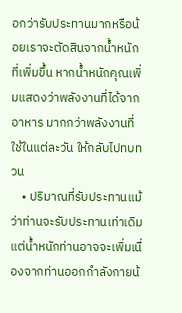อกว่ารับประทานมากหรือน้อยเราจะตัดสินจากน้ำหนักที่เพิ่มขึ้น หากน้ำหนักคุณเพิ่มแสดงว่าพลังงานที่ได้จากอาหาร มากกว่าพลังงานที่ใช้ในแต่ละวัน ให้กลับไปทบทวน
    • ปริมาณที่รับประทานแม้ว่าท่านจะรับประทานเท่าเดิมแต่น้ำหนักท่านอาจจะเพิ่มเนื่องจากท่านออกกำลังกายน้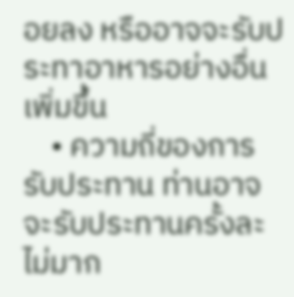อยลง หรืออาจจะรับประทาอาหารอย่างอื่นเพิ่มขึ้น
    • ความถี่ของการรับประทาน ท่านอาจจะรับประทานครั้งละไม่มาก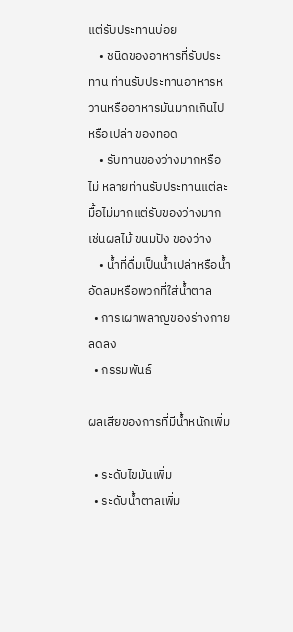แต่รับประทานบ่อย
    • ชนิดของอาหารที่รับประทาน ท่านรับประทานอาหารหวานหรืออาหารมันมากเกินไปหรือเปล่า ของทอด
    • รับทานของว่างมากหรือไม่ หลายท่านรับประทานแต่ละมื้อไม่มากแต่รับของว่างมากเช่นผลไม้ ขนมปัง ของว่าง
    • น้ำที่ดื่มเป็นน้ำเปล่าหรือน้ำอัดลมหรือพวกที่ใส่น้ำตาล
  • การเผาพลาญของร่างกายลดลง
  • กรรมพันธ์

ผลเสียของการที่มีน้ำหนักเพิ่ม

  • ระดับไขมันเพิ่ม
  • ระดับน้ำตาลเพิ่ม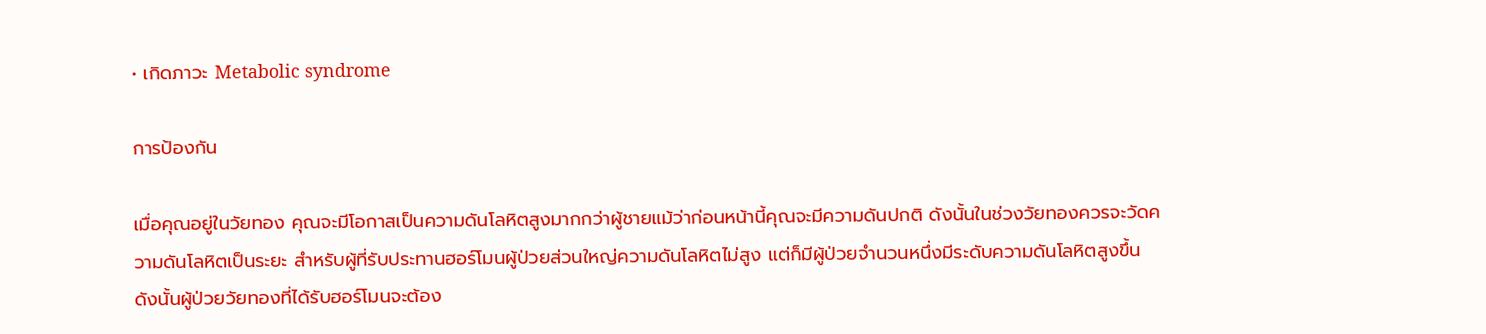• เกิดภาวะ Metabolic syndrome

การป้องกัน

เมื่อคุณอยู่ในวัยทอง คุณจะมีโอกาสเป็นความดันโลหิตสูงมากกว่าผู้ชายแม้ว่าก่อนหน้านี้คุณจะมีความดันปกติ ดังนั้นในช่วงวัยทองควรจะวัดความดันโลหิตเป็นระยะ สำหรับผู้ที่รับประทานฮอร์โมนผู้ป่วยส่วนใหญ่ความดันโลหิตไม่สูง แต่ก็มีผู้ป่วยจำนวนหนึ่งมีระดับความดันโลหิตสูงขึ้น ดังนั้นผู้ป่วยวัยทองที่ได้รับฮอร์โมนจะต้อง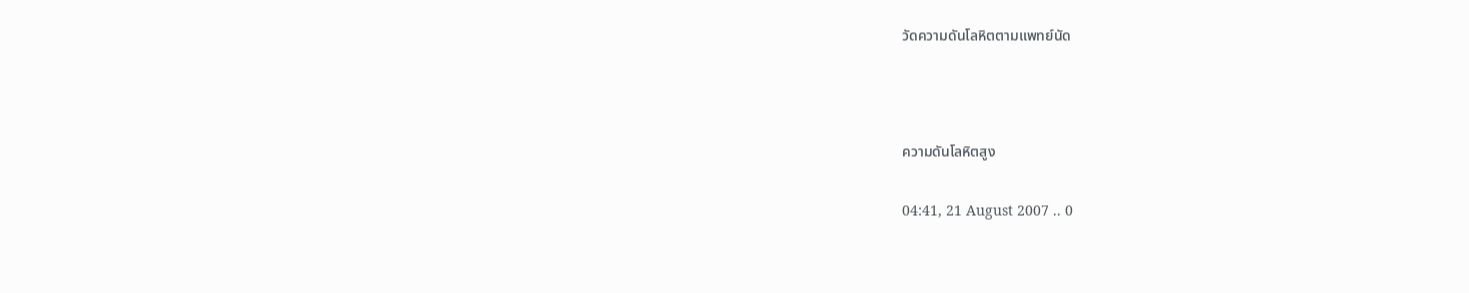วัดความดันโลหิตตามแพทย์นัด



ความดันโลหิตสูง

04:41, 21 August 2007 .. 0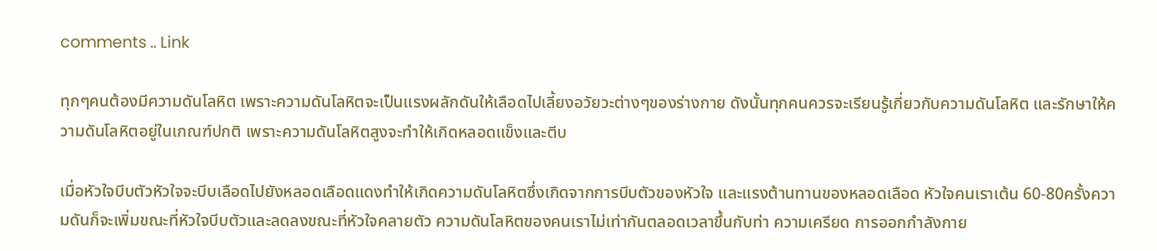comments .. Link

ทุกๆคนต้องมีความดันโลหิต เพราะความดันโลหิตจะเป็นแรงผลักดันให้เลือดไปเลี้ยงอวัยวะต่างๆของร่างกาย ดังนั้นทุกคนควรจะเรียนรู้เกี่ยวกับความดันโลหิต และรักษาให้ความดันโลหิตอยู่ในเกณฑ์ปกติ เพราะความดันโลหิตสูงจะทำให้เกิดหลอดแข็งและตีบ

เมื่อหัวใจบีบตัวหัวใจจะบีบเลือดไปยังหลอดเลือดแดงทำให้เกิดความดันโลหิตซึ่งเกิดจากการบีบตัวของหัวใจ และแรงต้านทานของหลอดเลือด หัวใจคนเราเต้น 60-80ครั้งความดันก็จะเพิ่มขณะที่หัวใจบีบตัวและลดลงขณะที่หัวใจคลายตัว ความดันโลหิตของคนเราไม่เท่ากันตลอดเวลาขึ้นกับท่า ความเครียด การออกกำลังกาย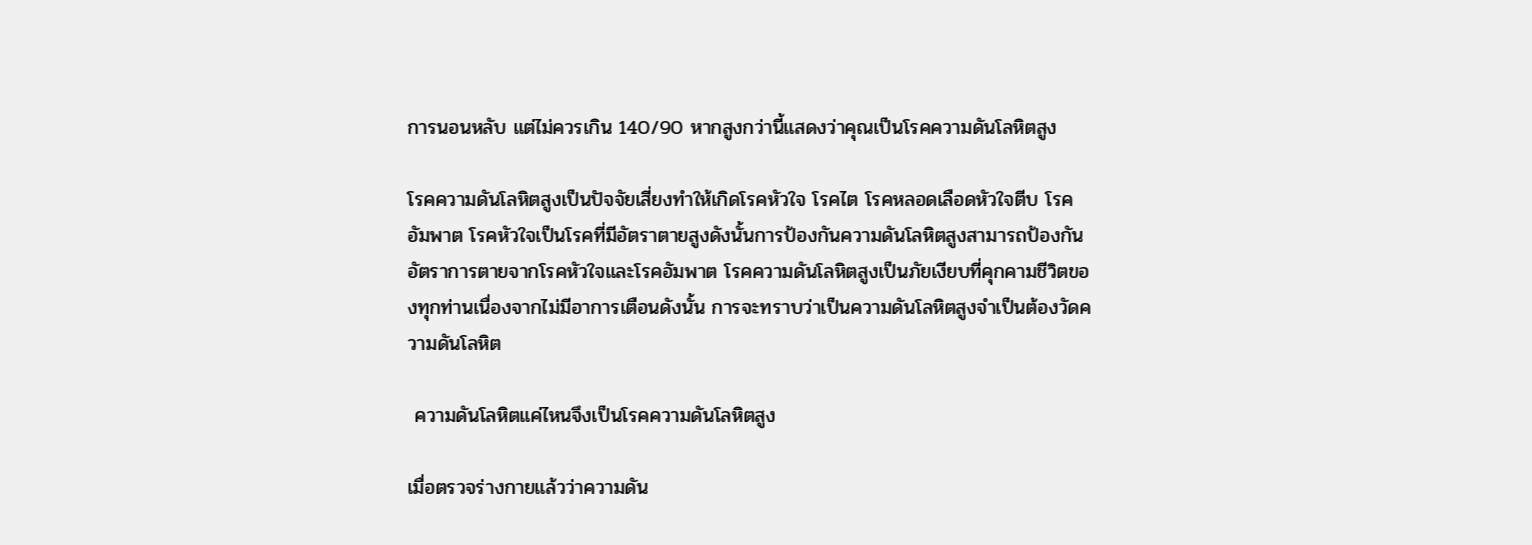การนอนหลับ แต่ไม่ควรเกิน 140/90 หากสูงกว่านี้แสดงว่าคุณเป็นโรคความดันโลหิตสูง

โรคความดันโลหิตสูงเป็นปัจจัยเสี่ยงทำให้เกิดโรคหัวใจ โรคไต โรคหลอดเลือดหัวใจตีบ โรคอัมพาต โรคหัวใจเป็นโรคที่มีอัตราตายสูงดังนั้นการป้องกันความดันโลหิตสูงสามารถป้องกันอัตราการตายจากโรคหัวใจและโรคอัมพาต โรคความดันโลหิตสูงเป็นภัยเงียบที่คุกคามชีวิตของทุกท่านเนื่องจากไม่มีอาการเตือนดังนั้น การจะทราบว่าเป็นความดันโลหิตสูงจำเป็นต้องวัดความดันโลหิต

 ความดันโลหิตแค่ไหนจึงเป็นโรคความดันโลหิตสูง

เมื่อตรวจร่างกายแล้วว่าความดัน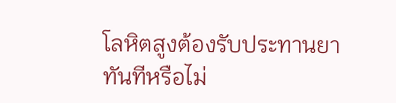โลหิตสูงต้องรับประทานยาทันทีหรือไม่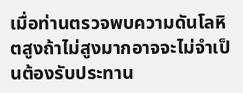เมื่อท่านตรวจพบความดันโลหิตสูงถ้าไม่สูงมากอาจจะไม่จำเป็นต้องรับประทาน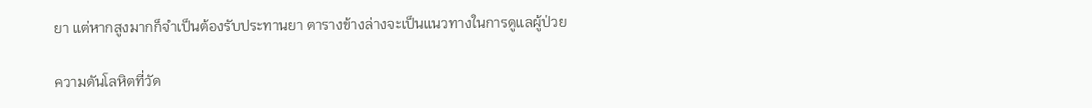ยา แต่หากสูงมากก็จำเป็นต้องรับประทานยา ตารางข้างล่างจะเป็นแนวทางในการดูแลผู้ป่วย

ความดันโลหิตที่วัด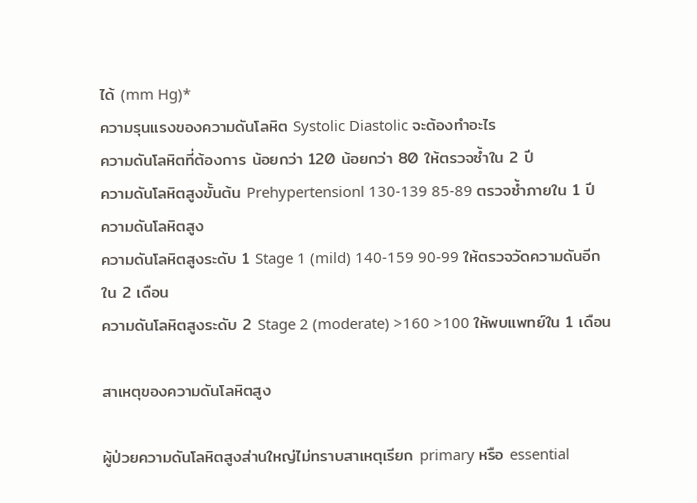ได้ (mm Hg)*
ความรุนแรงของความดันโลหิต Systolic Diastolic จะต้องทำอะไร
ความดันโลหิตที่ต้องการ น้อยกว่า 120 น้อยกว่า 80 ให้ตรวจซ้ำใน 2 ปี
ความดันโลหิตสูงขั้นต้น Prehypertensionl 130-139 85-89 ตรวจซ้ำภายใน 1 ปี
ความดันโลหิตสูง
ความดันโลหิตสูงระดับ 1 Stage 1 (mild) 140-159 90-99 ให้ตรวจวัดความดันอีกใน 2 เดือน
ความดันโลหิตสูงระดับ 2 Stage 2 (moderate) >160 >100 ให้พบแพทย์ใน 1 เดือน

สาเหตุของความดันโลหิตสูง

ผู้ป่วยความดันโลหิตสูงส่านใหญ่ไม่ทราบสาเหตุเรียก primary หรือ essential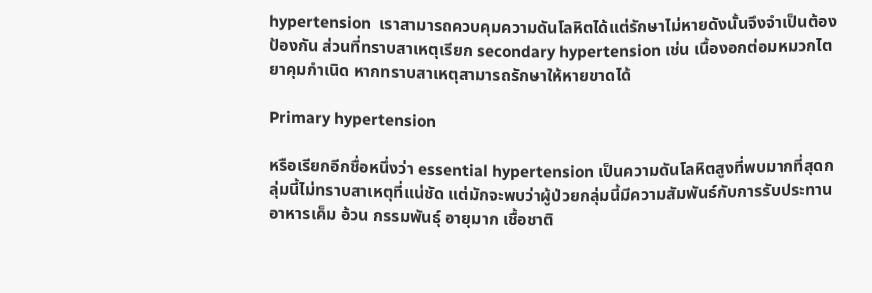hypertension  เราสามารถควบคุมความดันโลหิตได้แต่รักษาไม่หายดังนั้นจึงจำเป็นต้องป้องกัน ส่วนที่ทราบสาเหตุเรียก secondary hypertension เช่น เนื้องอกต่อมหมวกไต ยาคุมกำเนิด หากทราบสาเหตุสามารถรักษาให้หายขาดได้

Primary hypertension

หรือเรียกอีกชื่อหนึ่งว่า essential hypertension เป็นความดันโลหิตสูงที่พบมากที่สุดกลุ่มนี้ไม่ทราบสาเหตุที่แน่ชัด แต่มักจะพบว่าผู้ป่วยกลุ่มนี้มีความสัมพันธ์กับการรับประทานอาหารเค็ม อ้วน กรรมพันธุ์ อายุมาก เชื้อชาติ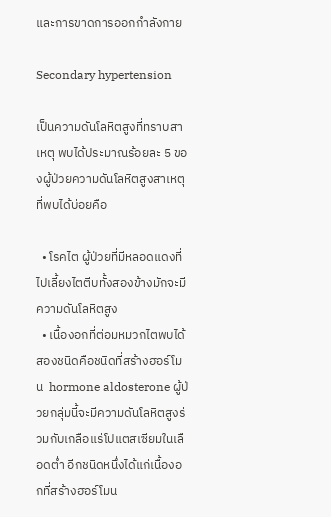และการขาดการออกกำลังกาย

Secondary hypertension

เป็นความดันโลหิตสูงที่ทราบสาเหตุ พบได้ประมาณร้อยละ 5 ของผู้ป่วยความดันโลหิตสูงสาเหตุที่พบได้บ่อยคือ

  • โรคไต ผู้ป่วยที่มีหลอดแดงที่ไปเลี้ยงไตตีบทั้งสองข้างมักจะมีความดันโลหิตสูง
  • เนื้องอกที่ต่อมหมวกไตพบได้สองชนิดคือชนิดที่สร้างฮอร์โมน  hormone aldosterone ผู้ป่วยกลุ่มนี้จะมีความดันโลหิตสูงร่วมกับเกลือแร่โปแตสเซียมในเลือดต่ำ อีกชนิดหนึ่งได้แก่เนื้องอกที่สร้างฮอร์โมน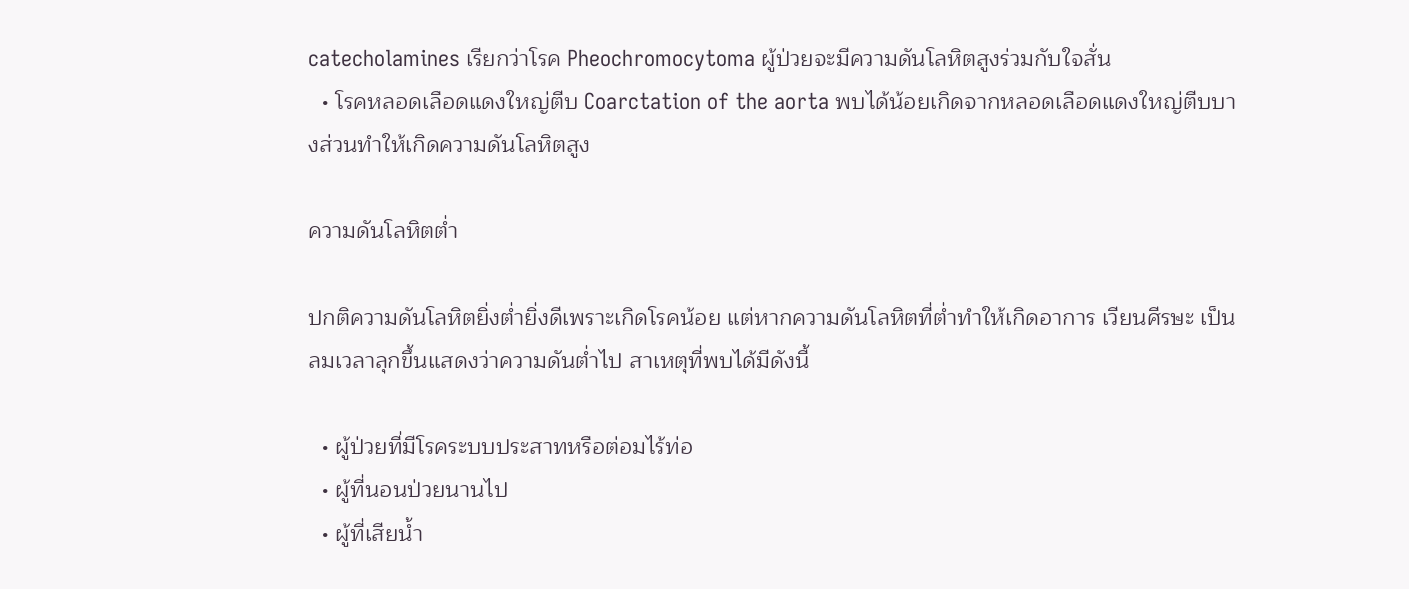catecholamines เรียกว่าโรค Pheochromocytoma ผู้ป่วยจะมีความดันโลหิตสูงร่วมกับใจสั่น
  • โรคหลอดเลือดแดงใหญ่ตีบ Coarctation of the aorta พบได้น้อยเกิดจากหลอดเลือดแดงใหญ่ตีบบางส่วนทำให้เกิดความดันโลหิตสูง

ความดันโลหิตต่ำ

ปกติความดันโลหิตยิ่งต่ำยิ่งดีเพราะเกิดโรคน้อย แต่หากความดันโลหิตที่ต่ำทำให้เกิดอาการ เวียนศีรษะ เป็นลมเวลาลุกขึ้นแสดงว่าความดันต่ำไป สาเหตุที่พบได้มีดังนี้

  • ผู้ป่วยที่มีโรคระบบประสาทหรือต่อมไร้ท่อ
  • ผู้ที่นอนป่วยนานไป
  • ผู้ที่เสียน้ำ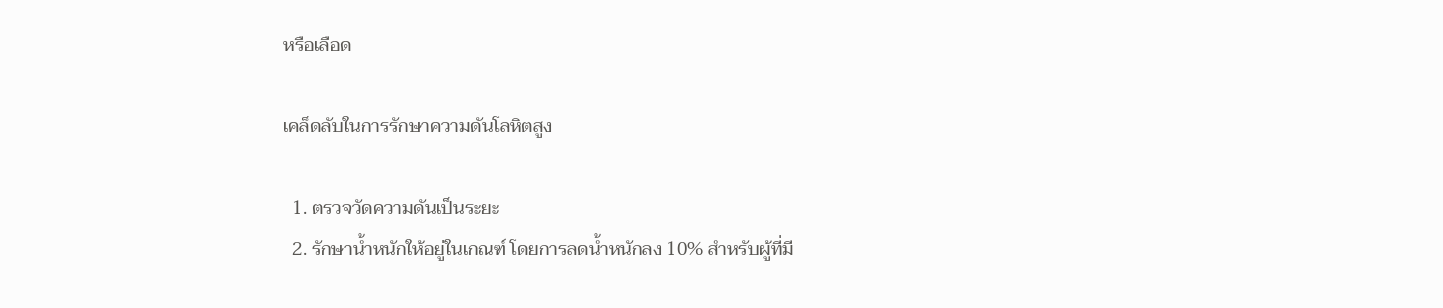หรือเลือด

เคล็ดลับในการรักษาความดันโลหิตสูง

  1. ตรวจวัดความดันเป็นระยะ
  2. รักษาน้ำหนักให้อยู่ในเกณฑ์ โดยการลดน้ำหนักลง 10% สำหรับผู้ที่มี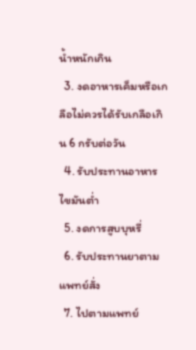น้ำหนักเกิน
  3. งดอาหารเค็มหรือเกลือไม่ควรได้รับเกลือเกิน 6 กรับต่อวัน
  4. รับประทานอาหารไขมันต่ำ
  5. งดการสูบบุหรี่
  6. รับประทานยาตามแพทย์สั่ง
  7. ไปตามแพทย์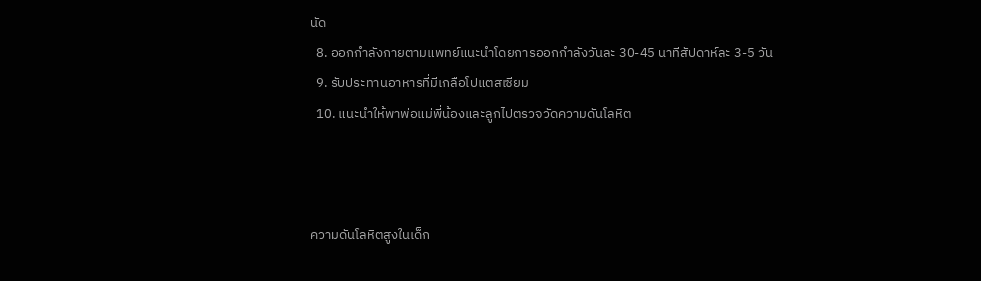นัด
  8. ออกกำลังกายตามแพทย์แนะนำโดยการออกกำลังวันละ 30-45 นาทีสัปดาห์ละ 3-5 วัน
  9. รับประทานอาหารที่มีเกลือโปแตสเซียม
  10. แนะนำให้พาพ่อแม่พี่น้องและลูกไปตรวจวัดความดันโลหิต



ความดันโลหิตสูงในเด็ก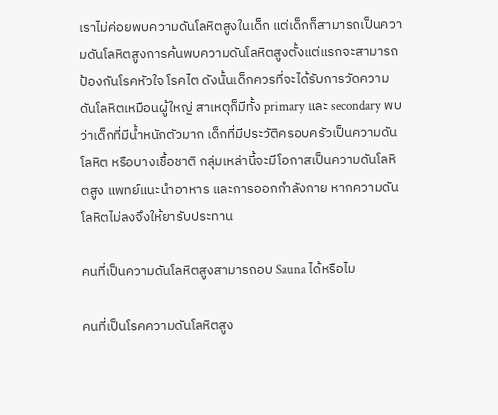เราไม่ค่อยพบความดันโลหิตสูงในเด็ก แต่เด็กก็สามารถเป็นความดันโลหิตสูงการค้นพบความดันโลหิตสูงตั้งแต่แรกจะสามารถป้องกันโรคหัวใจ โรคไต ดังนั้นเด็กควรที่จะได้รับการวัดความดันโลหิตเหมือนผู้ใหญ่ สาเหตุก็มีทั้ง primary และ secondary พบว่าเด็กที่มีน้ำหนักตัวมาก เด็กที่มีประวัติครอบครัวเป็นความดันโลหิต หรือบางเชื้อชาติ กลุ่มเหล่านี้จะมีโอกาสเป็นความดันโลหิตสูง แพทย์แนะนำอาหาร และการออกกำลังกาย หากความดันโลหิตไม่ลงจึงให้ยารับประทาน

คนที่เป็นความดันโลหิตสูงสามารถอบ Sauna ได้หรือไม

คนที่เป็นโรคความดันโลหิตสูง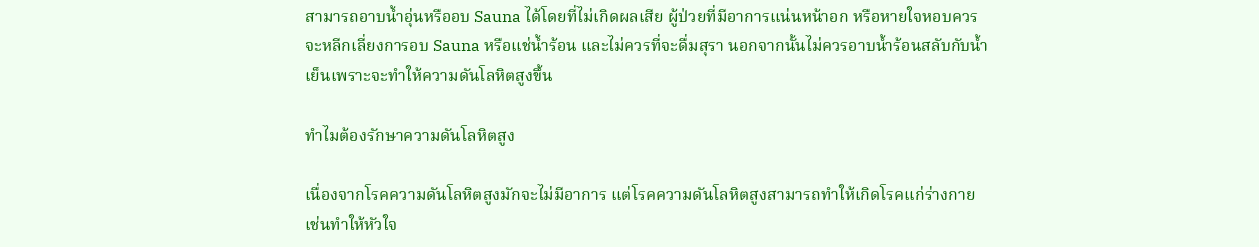สามารถอาบน้ำอุ่นหรืออบ Sauna ได้โดยที่ไม่เกิดผลเสีย ผู้ป่วยที่มีอาการแน่นหน้าอก หรือหายใจหอบควรจะหลีกเลี่ยงการอบ Sauna หรือแช่น้ำร้อน และไม่ควรที่จะดื่มสุรา นอกจากนั้นไม่ควรอาบน้ำร้อนสลับกับน้ำเย็นเพราะจะทำให้ความดันโลหิตสูงขึ้น

ทำไมต้องรักษาความดันโลหิตสูง

เนื่องจากโรคความดันโลหิตสูงมักจะไม่มีอาการ แต่โรคความดันโลหิตสูงสามารถทำให้เกิดโรคแก่ร่างกาย เช่นทำให้หัวใจ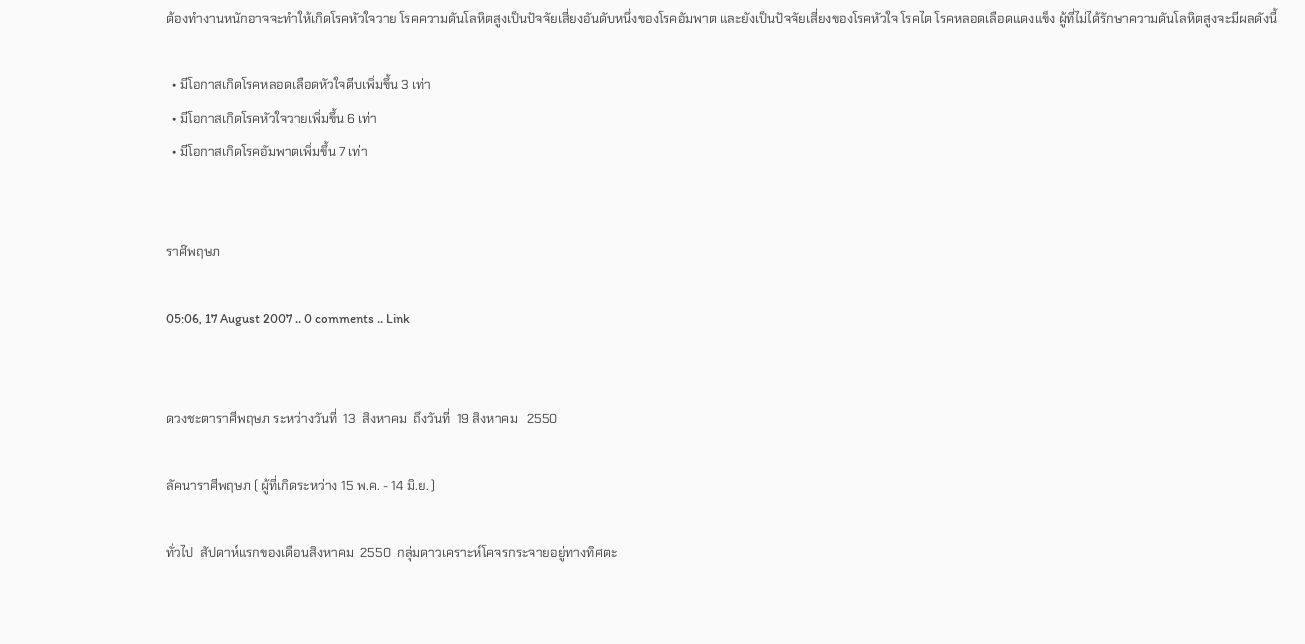ต้องทำงานหนักอาจจะทำให้เกิดโรคหัวใจวาย โรคความดันโลหิตสูงเป็นปัจจัยเสี่ยงอันดับหนึ่งของโรคอัมพาต และยังเป็นปัจจัยเสี่ยงของโรคหัวใจ โรคไต โรคหลอดเลือดแดงแข็ง ผู้ที่ไม่ได้รักษาความดันโลหิตสูงจะมีผลดังนี้

  • มีโอกาสเกิดโรคหลอดเลือดหัวใจตีบเพิ่มขึ้น 3 เท่า
  • มีโอกาสเกิดโรคหัวใจวายเพิ่มขึ้น 6 เท่า
  • มีโอกาสเกิดโรคอัมพาตเพิ่มขึ้น 7 เท่า


ราศ๊พฤษภ

05:06, 17 August 2007 .. 0 comments .. Link


ดวงชะตาราศีพฤษภ ระหว่างวันที่  13  สิงหาคม  ถึงวันที่  19 สิงหาคม   2550

ลัคนาราศีพฤษภ ( ผู้ที่เกิดระหว่าง 15 พ.ค. - 14 มิ.ย. )

ทั่วไป  สัปดาห์แรกของเดือนสิงหาคม  2550  กลุ่มดาวเคราะห์โคจรกระจายอยู่ทางทิศตะ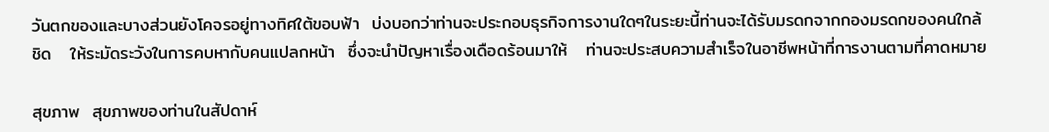วันตกของและบางส่วนยังโคจรอยู่ทางทิศใต้ขอบฟ้า  บ่งบอกว่าท่านจะประกอบธุรกิจการงานใดๆในระยะนี้ท่านจะได้รับมรดกจากกองมรดกของคนใกล้ชิด   ให้ระมัดระวังในการคบหากับคนแปลกหน้า  ซึ่งจะนำปัญหาเรื่องเดือดร้อนมาให้   ท่านจะประสบความสำเร็จในอาชีพหน้าที่การงานตามที่คาดหมาย

สุขภาพ  สุขภาพของท่านในสัปดาห์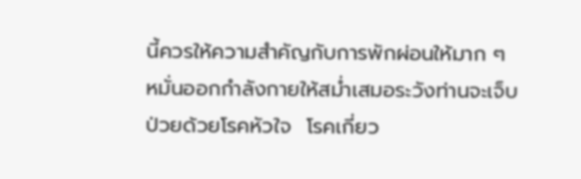นี้ควรให้ความสำคัญกับการพักผ่อนให้มาก ๆ หมั่นออกกำลังกายให้สม่ำเสมอระวังท่านจะเจ็บป่วยด้วยโรคหัวใจ  โรคเกี่ยว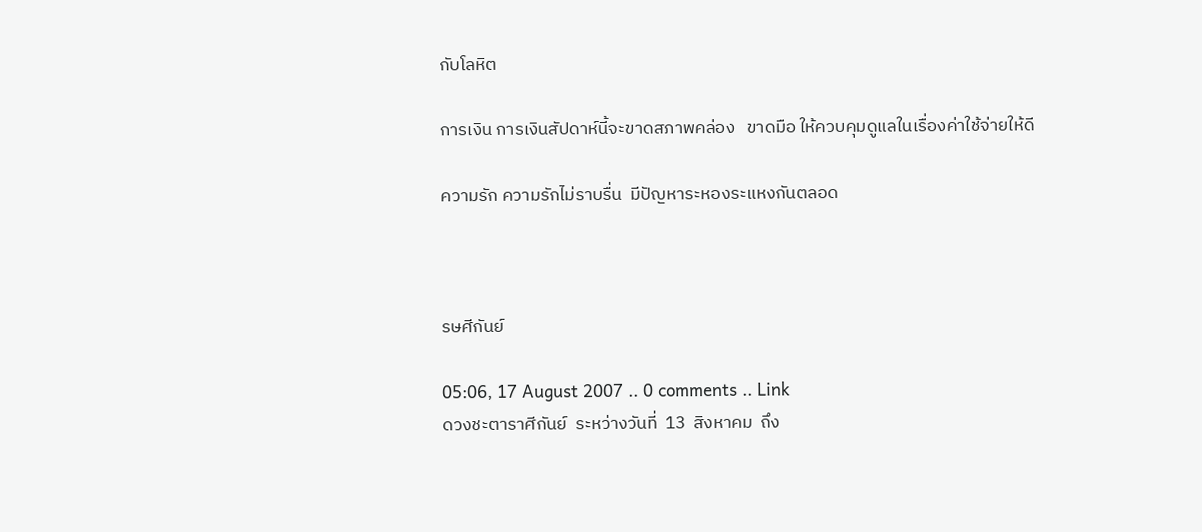กับโลหิต

การเงิน การเงินสัปดาห์นี้จะขาดสภาพคล่อง   ขาดมือ ให้ควบคุมดูแลในเรื่องค่าใช้จ่ายให้ดี

ความรัก ความรักไม่ราบรื่น  มีปัญหาระหองระแหงกันตลอด



รษศีกันย์

05:06, 17 August 2007 .. 0 comments .. Link
ดวงชะตาราศีกันย์  ระหว่างวันที่  13  สิงหาคม  ถึง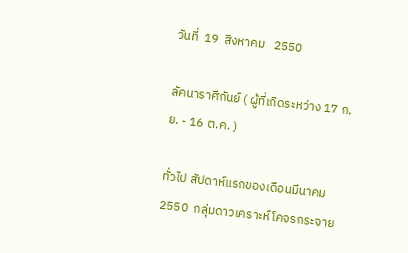วันที่  19  สิงหาคม   2550

ลัคนาราศีกันย์ ( ผู้ที่เกิดระหว่าง 17 ก.ย. - 16 ต.ค. )

ทั่วไป สัปดาห์แรกของเดือนมีนาคม  2550  กลุ่มดาวเคราะห์โคจรกระจาย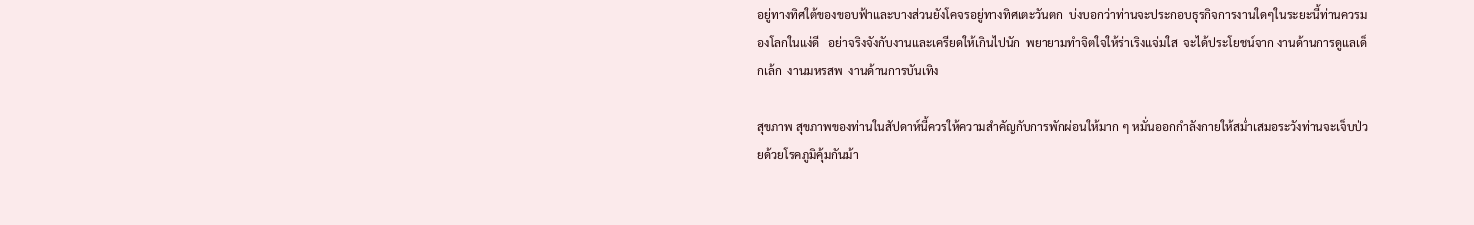อยู่ทางทิศใต้ของขอบฟ้าและบางส่วนยังโคจรอยู่ทางทิศเตะวันตก  บ่งบอกว่าท่านจะประกอบธุรกิจการงานใดๆในระยะนี้ท่านควรมองโลกในแง่ดี   อย่าจริงจังกับงานและเครียดให้เกินไปนัก  พยายามทำจิตใจให้ร่าเริงแจ่มใส  จะได้ประโยชน์จาก งานด้านการดูแลเด็กเล้ก  งานมหรสพ  งานด้านการบันเทิง

สุขภาพ สุขภาพของท่านในสัปดาห์นี้ควรให้ความสำคัญกับการพักผ่อนให้มาก ๆ หมั่นออกกำลังกายให้สม่ำเสมอระวังท่านจะเจ็บป่วยด้วยโรคภูมิคุ้มกันม้า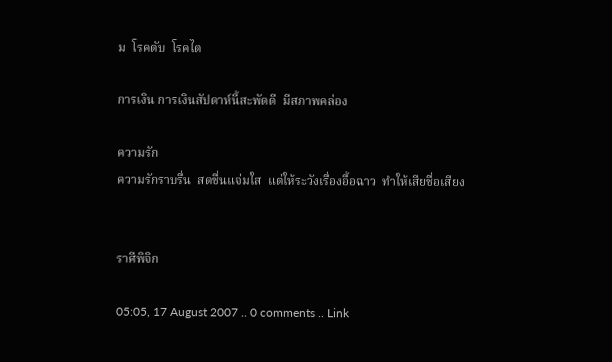ม  โรคตับ  โรคไต

การเงิน การเงินสัปดาห์นี้สะพัดดี  มีสภาพคล่อง

ความรัก
ความรักราบรื่น  สดชื่นแจ่มใส  แต่ให้ระวังเรื่องอื้อฉาว  ทำให้เสียชื่อเสียง


ราศีพิจิก

05:05, 17 August 2007 .. 0 comments .. Link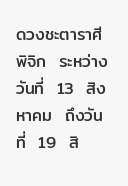ดวงชะตาราศีพิจิก  ระหว่างวันที่  13  สิงหาคม  ถึงวันที่  19  สิ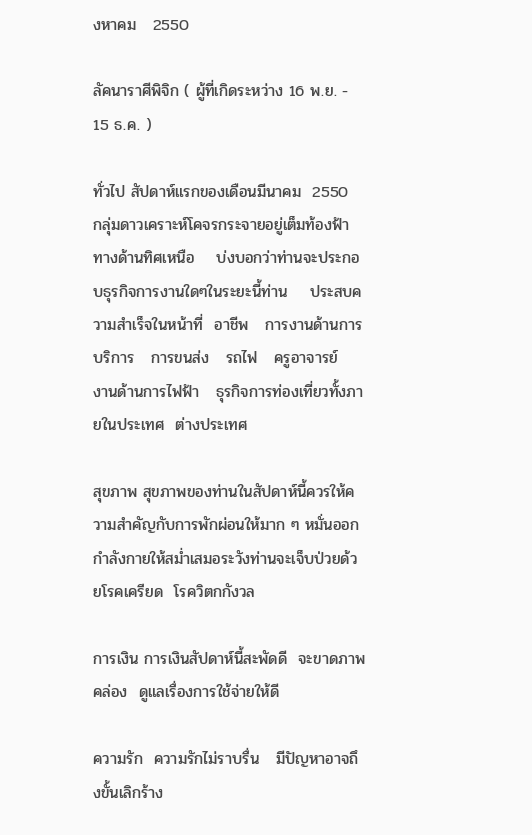งหาคม   2550

ลัคนาราศีพิจิก ( ผู้ที่เกิดระหว่าง 16 พ.ย. - 15 ธ.ค. )

ทั่วไป สัปดาห์แรกของเดือนมีนาคม  2550  กลุ่มดาวเคราะห์โคจรกระจายอยู่เต็มท้องฟ้าทางด้านทิศเหนือ    บ่งบอกว่าท่านจะประกอบธุรกิจการงานใดๆในระยะนี้ท่าน    ประสบความสำเร็จในหน้าที่  อาชีพ   การงานด้านการบริการ   การขนส่ง   รถไฟ   ครูอาจารย์   งานด้านการไฟฟ้า   ธุรกิจการท่องเที่ยวทั้งภายในประเทศ  ต่างประเทศ

สุขภาพ สุขภาพของท่านในสัปดาห์นี้ควรให้ความสำคัญกับการพักผ่อนให้มาก ๆ หมั่นออกกำลังกายให้สม่ำเสมอระวังท่านจะเจ็บป่วยด้วยโรคเครียด  โรควิตกกังวล

การเงิน การเงินสัปดาห์นี้สะพัดดี  จะขาดภาพคล่อง  ดูแลเรื่องการใช้จ่ายให้ดี

ความรัก  ความรักไม่ราบรื่น   มีปัญหาอาจถึงขั้นเลิกร้าง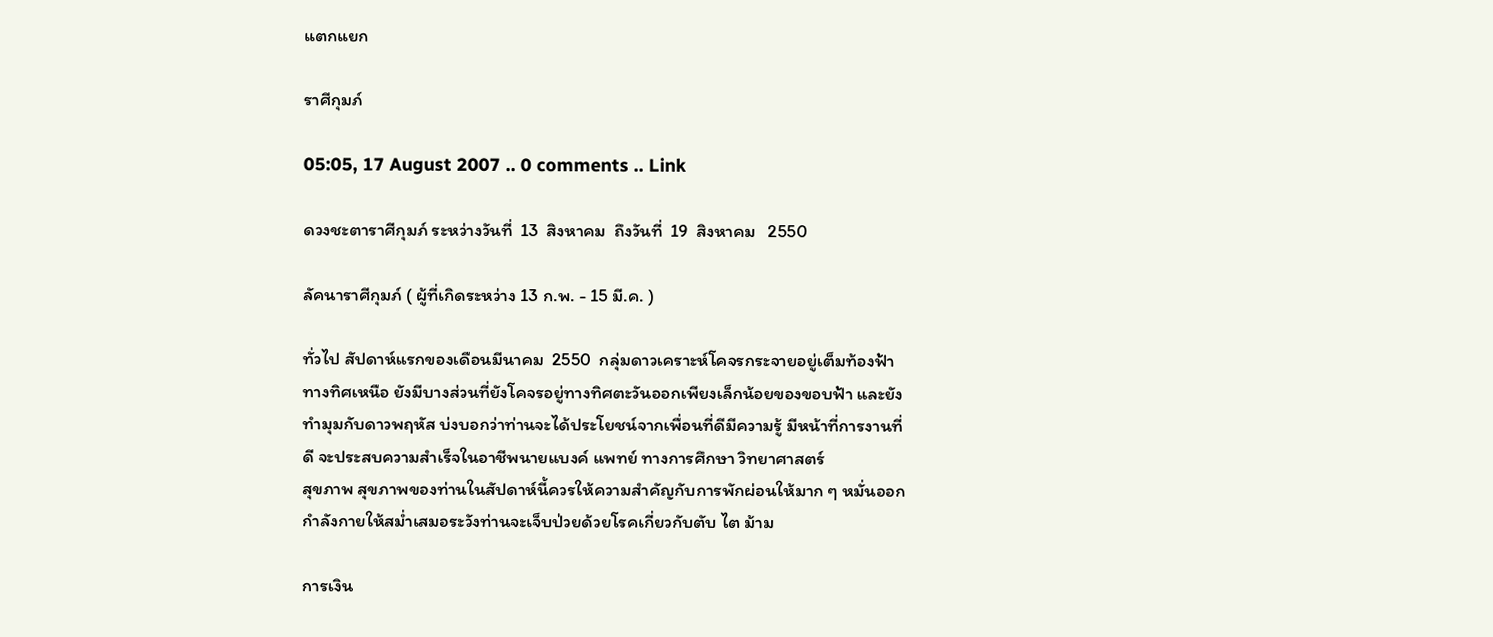แตกแยก

ราศีกุมภ์

05:05, 17 August 2007 .. 0 comments .. Link

ดวงชะตาราศีกุมภ์ ระหว่างวันที่  13  สิงหาคม  ถึงวันที่  19  สิงหาคม   2550

ลัคนาราศีกุมภ์ ( ผู้ที่เกิดระหว่าง 13 ก.พ. - 15 มี.ค. )

ทั่วไป สัปดาห์แรกของเดือนมีนาคม  2550  กลุ่มดาวเคราะห์โคจรกระจายอยู่เต็มท้องฟ้าทางทิศเหนือ ยังมีบางส่วนที่ยังโคจรอยู่ทางทิศตะวันออกเพียงเล็กน้อยของขอบฟ้า และยังทำมุมกับดาวพฤหัส บ่งบอกว่าท่านจะได้ประโยชน์จากเพื่อนที่ดีมีความรู้ มีหน้าที่การงานที่ดี จะประสบความสำเร็จในอาชีพนายแบงค์ แพทย์ ทางการศึกษา วิทยาศาสตร์
สุขภาพ สุขภาพของท่านในสัปดาห์นี้ควรให้ความสำคัญกับการพักผ่อนให้มาก ๆ หมั่นออกกำลังกายให้สม่ำเสมอระวังท่านจะเจ็บป่วยด้วยโรคเกี่ยวกับตับ ไต ม้าม

การเงิน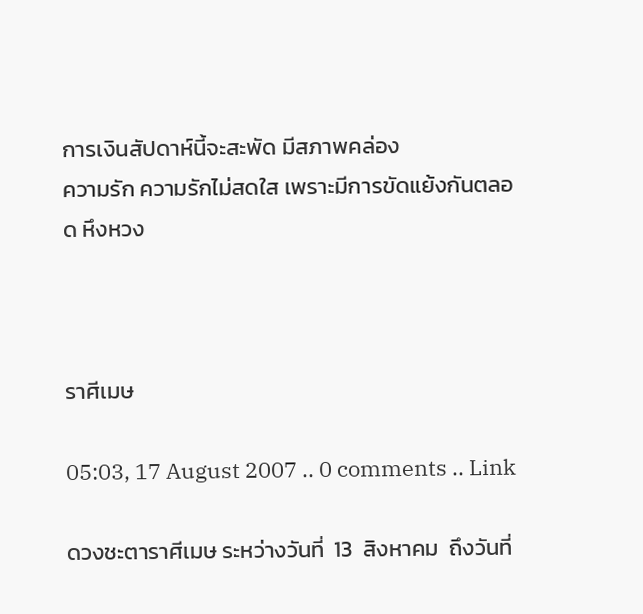การเงินสัปดาห์นี้จะสะพัด มีสภาพคล่อง
ความรัก ความรักไม่สดใส เพราะมีการขัดแย้งกันตลอด หึงหวง



ราศีเมษ

05:03, 17 August 2007 .. 0 comments .. Link

ดวงชะตาราศีเมษ ระหว่างวันที่  13  สิงหาคม  ถึงวันที่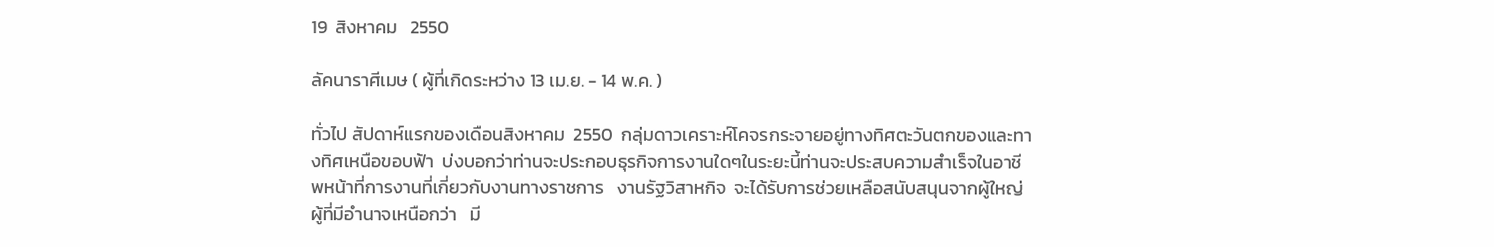19  สิงหาคม   2550

ลัคนาราศีเมษ ( ผู้ที่เกิดระหว่าง 13 เม.ย. - 14 พ.ค. )

ทั่วไป สัปดาห์แรกของเดือนสิงหาคม  2550  กลุ่มดาวเคราะห์โคจรกระจายอยู่ทางทิศตะวันตกของและทางทิศเหนือขอบฟ้า  บ่งบอกว่าท่านจะประกอบธุรกิจการงานใดๆในระยะนี้ท่านจะประสบความสำเร็จในอาชีพหน้าที่การงานที่เกี่ยวกับงานทางราชการ   งานรัฐวิสาหกิจ  จะได้รับการช่วยเหลือสนับสนุนจากผู้ใหญ่  ผู้ที่มีอำนาจเหนือกว่า   มี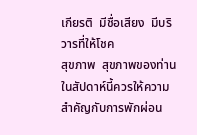เกียรติ  มีชื่อเสียง  มีบริวารที่ให้โชค
สุขภาพ  สุขภาพของท่านในสัปดาห์นี้ควรให้ความสำคัญกับการพักผ่อน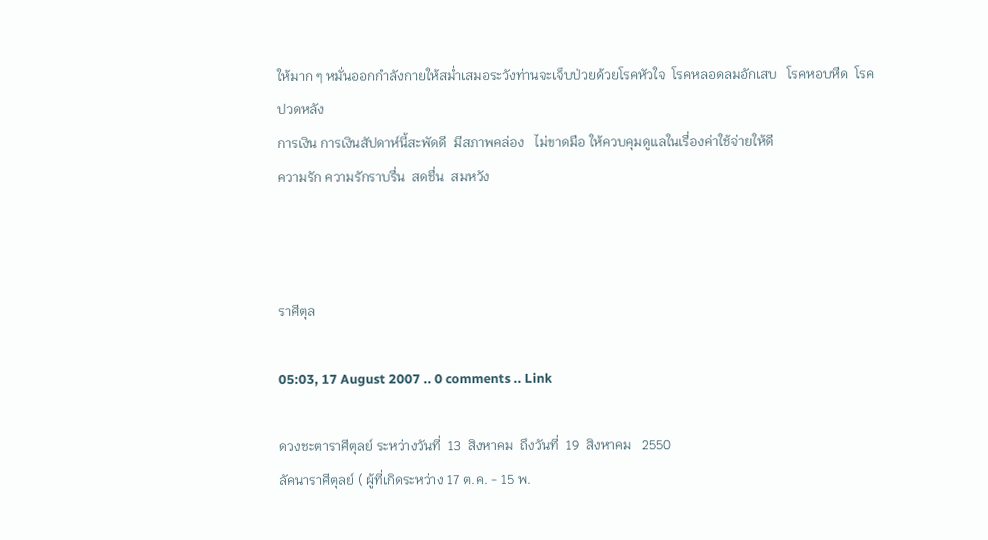ให้มาก ๆ หมั่นออกกำลังกายให้สม่ำเสมอระวังท่านจะเจ็บป่วยด้วยโรคหัวใจ  โรคหลอดลมอักเสบ   โรคหอบหืด  โรคปวดหลัง
การเงิน การเงินสัปดาห์นี้สะพัดดี  มีสภาพคล่อง   ไม่ขาดมือ ให้ควบคุมดูแลในเรื่องค่าใช้จ่ายให้ดี
ความรัก ความรักราบรื่น  สดชื่น  สมหวัง



ราศีตุล

05:03, 17 August 2007 .. 0 comments .. Link

ดวงชะตาราศีตุลย์ ระหว่างวันที่  13  สิงหาคม  ถึงวันที่  19  สิงหาคม   2550
ลัคนาราศีตุลย์ ( ผู้ที่เกิดระหว่าง 17 ต.ค. - 15 พ.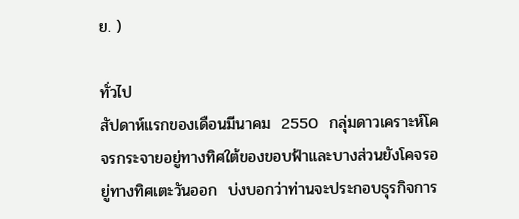ย. )

ทั่วไป
สัปดาห์แรกของเดือนมีนาคม  2550  กลุ่มดาวเคราะห์โคจรกระจายอยู่ทางทิศใต้ของขอบฟ้าและบางส่วนยังโคจรอยู่ทางทิศเตะวันออก  บ่งบอกว่าท่านจะประกอบธุรกิจการ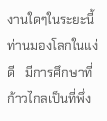งานใดๆในระยะนี้ท่านมองโลกในแง่ดี   มีการศึกษาที่ก้าวไกลเป็นที่พึ่ง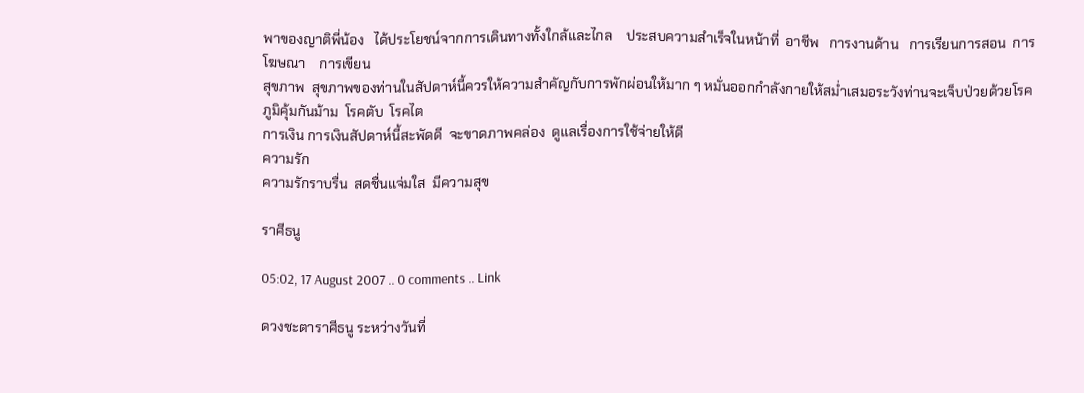พาของญาติพี่น้อง   ได้ประโยชน์จากการเดินทางทั้งใกล้และไกล    ประสบความสำเร็จในหน้าที่  อาชีพ   การงานด้าน   การเรียนการสอน  การโฆษณา    การเขียน
สุขภาพ  สุขภาพของท่านในสัปดาห์นี้ควรให้ความสำคัญกับการพักผ่อนให้มาก ๆ หมั่นออกกำลังกายให้สม่ำเสมอระวังท่านจะเจ็บป่วยด้วยโรคภูมิคุ้มกันม้าม  โรคตับ  โรคไต
การเงิน การเงินสัปดาห์นี้สะพัดดี  จะขาดภาพคล่อง  ดูแลเรื่องการใช้จ่ายให้ดี
ความรัก
ความรักราบรื่น  สดชื่นแจ่มใส  มีความสุข

ราศีธนู

05:02, 17 August 2007 .. 0 comments .. Link

ดวงชะตาราศีธนู ระหว่างวันที่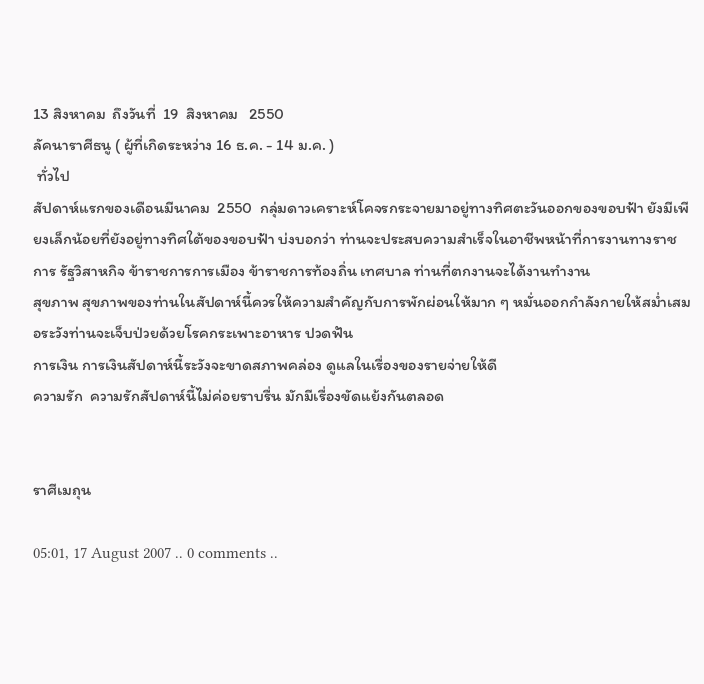13 สิงหาคม  ถึงวันที่  19  สิงหาคม   2550
ลัคนาราศีธนู ( ผู้ที่เกิดระหว่าง 16 ธ.ค. - 14 ม.ค. )
 ทั่วไป
สัปดาห์แรกของเดือนมีนาคม  2550  กลุ่มดาวเคราะห์โคจรกระจายมาอยู่ทางทิศตะวันออกของขอบฟ้า ยังมีเพียงเล็กน้อยที่ยังอยู่ทางทิศใต้ของขอบฟ้า บ่งบอกว่า ท่านจะประสบความสำเร็จในอาชีพหน้าที่การงานทางราชการ รัฐวิสาหกิจ ข้าราชการการเมือง ข้าราชการท้องถิ่น เทศบาล ท่านที่ตกงานจะได้งานทำงาน
สุขภาพ สุขภาพของท่านในสัปดาห์นี้ควรให้ความสำคัญกับการพักผ่อนให้มาก ๆ หมั่นออกกำลังกายให้สม่ำเสมอระวังท่านจะเจ็บป่วยด้วยโรคกระเพาะอาหาร ปวดฟัน
การเงิน การเงินสัปดาห์นี้ระวังจะขาดสภาพคล่อง ดูแลในเรื่องของรายจ่ายให้ดี
ความรัก  ความรักสัปดาห์นี้ไม่ค่อยราบรื่น มักมีเรื่องขัดแย้งกันตลอด


ราศีเมถุน

05:01, 17 August 2007 .. 0 comments ..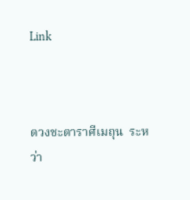Link



ดวงชะตาราศีเมถุน  ระหว่า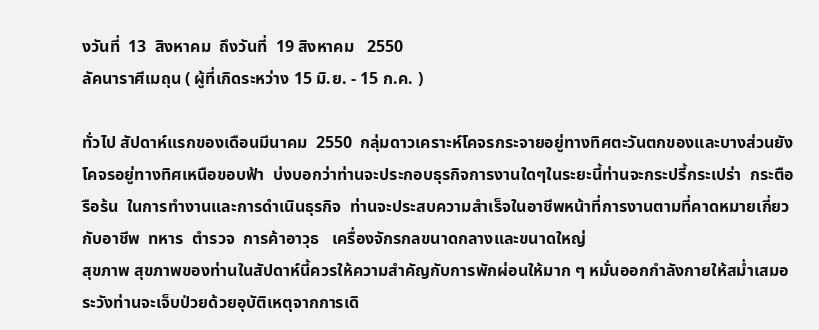งวันที่  13  สิงหาคม  ถึงวันที่  19 สิงหาคม   2550
ลัคนาราศีเมถุน ( ผู้ที่เกิดระหว่าง 15 มิ.ย. - 15 ก.ค. )

ทั่วไป สัปดาห์แรกของเดือนมีนาคม  2550  กลุ่มดาวเคราะห์โคจรกระจายอยู่ทางทิศตะวันตกของและบางส่วนยังโคจรอยู่ทางทิศเหนือขอบฟ้า  บ่งบอกว่าท่านจะประกอบธุรกิจการงานใดๆในระยะนี้ท่านจะกระปรี้กระเปร่า  กระตือรือร้น  ในการทำงานและการดำเนินธุรกิจ  ท่านจะประสบความสำเร็จในอาชีพหน้าที่การงานตามที่คาดหมายเกี่ยวกับอาชีพ  ทหาร  ตำรวจ  การค้าอาวุธ   เครื่องจักรกลขนาดกลางและขนาดใหญ่
สุขภาพ สุขภาพของท่านในสัปดาห์นี้ควรให้ความสำคัญกับการพักผ่อนให้มาก ๆ หมั่นออกกำลังกายให้สม่ำเสมอระวังท่านจะเจ็บป่วยด้วยอุบัติเหตุจากการเดิ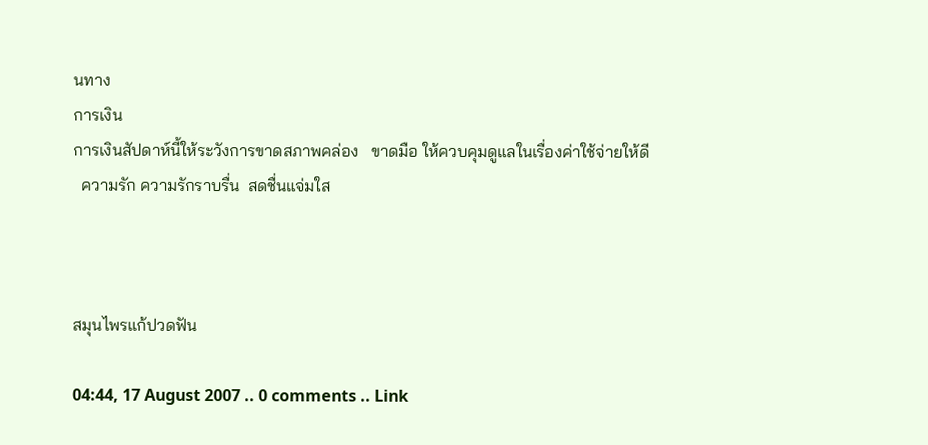นทาง
การเงิน
การเงินสัปดาห์นี้ให้ระวังการขาดสภาพคล่อง   ขาดมือ ให้ควบคุมดูแลในเรื่องค่าใช้จ่ายให้ดี
  ความรัก ความรักราบรื่น  สดชื่นแจ่มใส



สมุนไพรแก้ปวดฟัน

04:44, 17 August 2007 .. 0 comments .. Link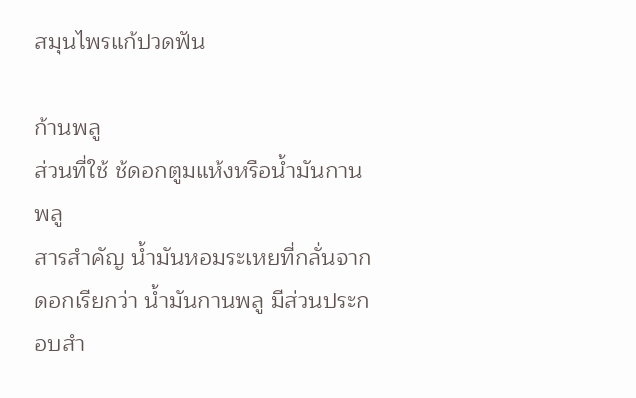สมุนไพรแก้ปวดฟัน

ก้านพลู
ส่วนที่ใช้ ช้ดอกตูมแห้งหรือน้ำมันกานพลู
สารสำคัญ น้ำมันหอมระเหยที่กลั่นจากดอกเรียกว่า น้ำมันกานพลู มีส่วนประกอบสำ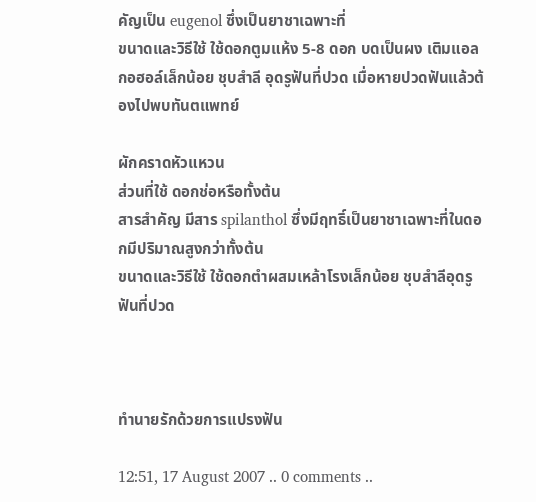คัญเป็น eugenol ซึ่งเป็นยาชาเฉพาะที่
ขนาดและวิธีใช้ ใช้ดอกตูมแห้ง 5-8 ดอก บดเป็นผง เติมแอลกอฮอล์เล็กน้อย ชุบสำลี อุดรูฟันที่ปวด เมื่อหายปวดฟันแล้วต้องไปพบทันตแพทย์

ผักคราดหัวแหวน
ส่วนที่ใช้ ดอกช่อหรือทั้งต้น
สารสำคัญ มีสาร spilanthol ซึ่งมีฤทธิ์เป็นยาชาเฉพาะที่ในดอกมีปริมาณสูงกว่าทั้งต้น
ขนาดและวิธีใช้ ใช้ดอกตำผสมเหล้าโรงเล็กน้อย ชุบสำลีอุดรูฟันที่ปวด



ทำนายรักด้วยการแปรงฟัน

12:51, 17 August 2007 .. 0 comments ..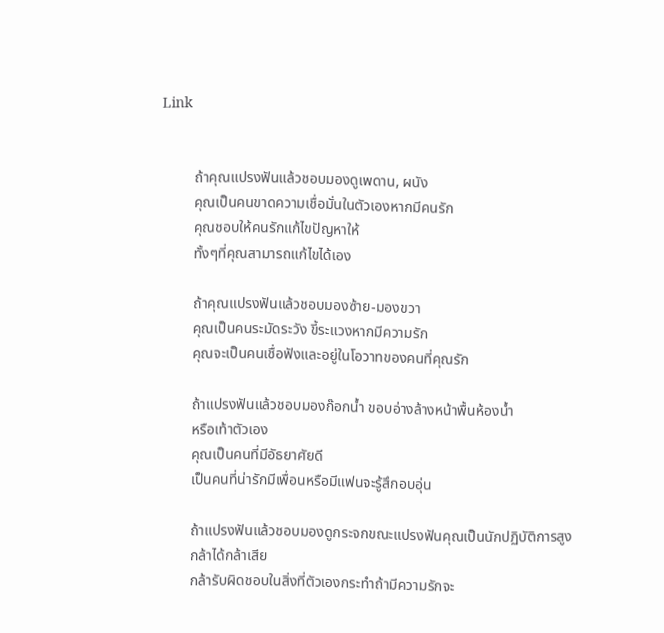Link


         ถ้าคุณแปรงฟันแล้วชอบมองดูเพดาน, ผนัง
         คุณเป็นคนขาดความเชื่อมั่นในตัวเองหากมีคนรัก
         คุณชอบให้คนรักแก้ไขปัญหาให้
         ทั้งๆที่คุณสามารถแก้ไขได้เอง

         ถ้าคุณแปรงฟันแล้วชอบมองซ้าย-มองขวา
         คุณเป็นคนระมัดระวัง ขี้ระแวงหากมีความรัก
         คุณจะเป็นคนเชื่อฟังและอยู่ในโอวาทของคนที่คุณรัก

         ถ้าแปรงฟันแล้วชอบมองก๊อกน้ำ ขอบอ่างล้างหน้าพื้นห้องน้ำ
         หรือเท้าตัวเอง
         คุณเป็นคนที่มีอัธยาศัยดี
         เป็นคนที่น่ารักมีเพื่อนหรือมีแฟนจะรู้สึกอบอุ่น

         ถ้าแปรงฟันแล้วชอบมองดูกระจกขณะแปรงฟันคุณเป็นนักปฏิบัติการสูง
         กล้าได้กล้าเสีย
         กล้ารับผิดชอบในสิ่งที่ตัวเองกระทำถ้ามีความรักจะ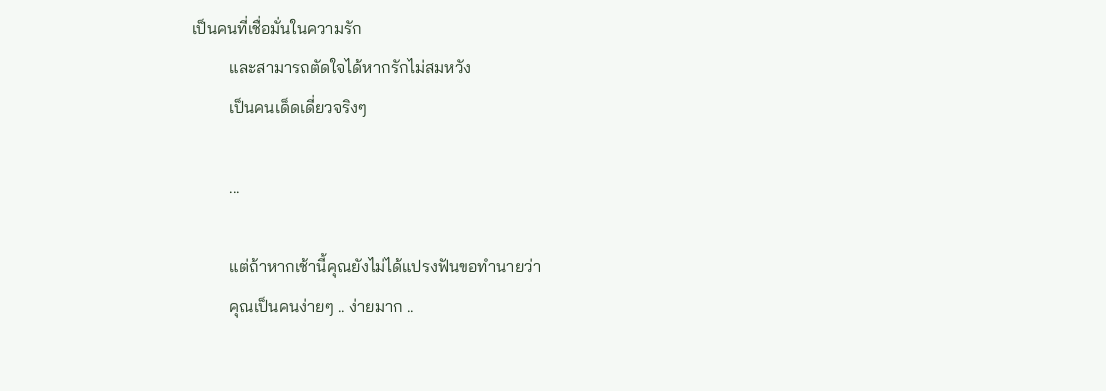เป็นคนที่เชื่อมั่นในความรัก
         และสามารถตัดใจได้หากรักไม่สมหวัง
         เป็นคนเด็ดเดี่ยวจริงๆ

         ...

         แต่ถ้าหากเช้านี้คุณยังไม่ได้แปรงฟันขอทำนายว่า
         คุณเป็นคนง่ายๆ .. ง่ายมาก ..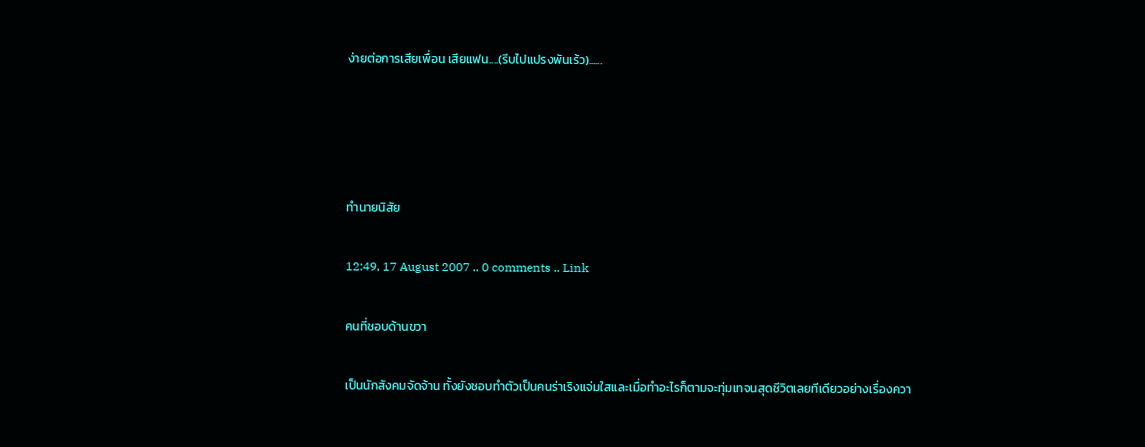ง่ายต่อการเสียเพื่อน เสียแฟน....(รีบไปแปรงพันเร้ว)......




ทำนายนิสัย

12:49, 17 August 2007 .. 0 comments .. Link

คนที่ชอบด้านขวา

เป็นนักสังคมจัดจ้าน ทั้งยังชอบทำตัวเป็นคนร่าเริงแจ่มใสและเมื่อทำอะไรก็ตามจะทุ่มเทจนสุดชีวิตเลยทีเดียวอย่างเรื่องควา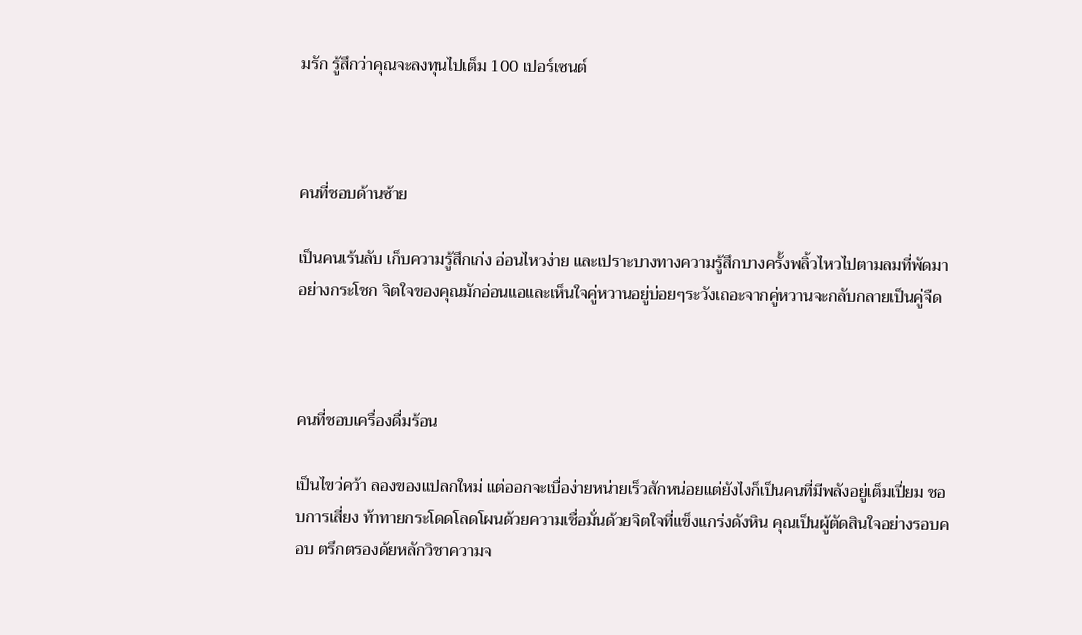มรัก รู้สึกว่าคุณจะลงทุนไปเต็ม 100 เปอร์เซนต์



คนที่ชอบด้านซ้าย

เป็นคนเร้นลับ เก็บความรู้สึกเก่ง อ่อนไหวง่าย และเปราะบางทางความรู้สึกบางครั้งพลิ้วไหวไปตามลมที่พัดมาอย่างกระโชก จิตใจของคุณมักอ่อนแอและเห็นใจคู่หวานอยู่บ่อยๆระวังเถอะจากคู่หวานจะกลับกลายเป็นคู่จืด



คนที่ชอบเครื่องดื่มร้อน

เป็นไขว่คว้า ลองของแปลกใหม่ แต่ออกจะเบื่อง่ายหน่ายเร็วสักหน่อยแต่ยังไงก็เป็นคนที่มีพลังอยู่เต็มเปี่ยม ชอบการเสี่ยง ท้าทายกระโดดโลดโผนด้วยความเชื่อมั่นด้วยจิตใจที่แข็งแกร่งดังหิน คุณเป็นผู้ตัดสินใจอย่างรอบคอบ ตรึกตรองด้ยหลักวิชาความจ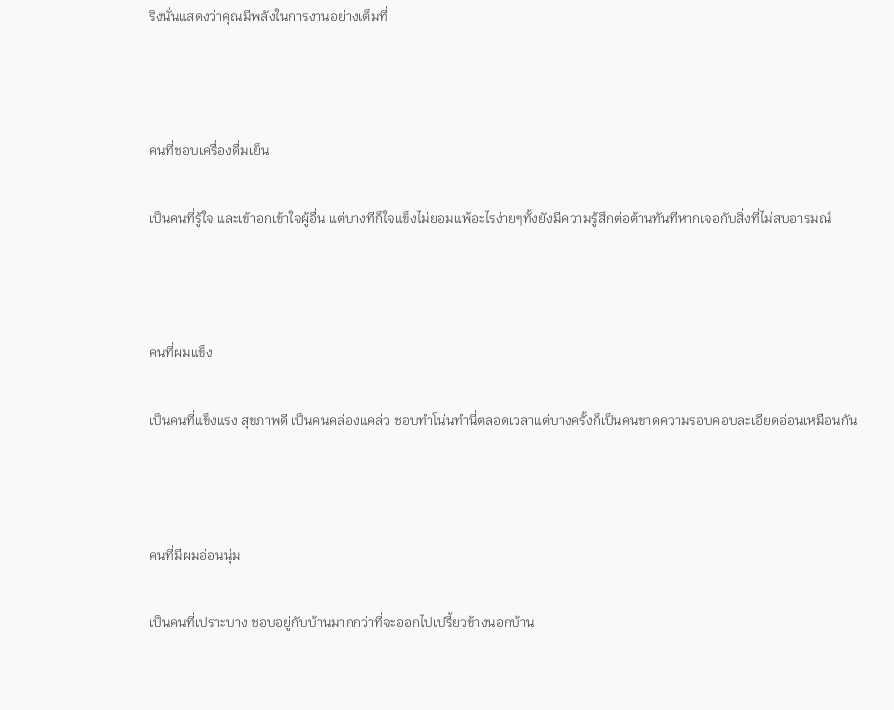ริงนั่นแสดงว่าคุณมีพลังในการงานอย่างเต็มที่



คนที่ชอบเครื่องดื่มเย็น

เป็นคนที่รู้ใจ และเข้าอกเข้าใจผู้อื่น แต่บางทีก็ใจแข็งไม่ยอมแพ้อะไรง่ายๆทั้งยังมีความรู้สึกต่อต้านทันทีหากเจอกับสิ่งที่ไม่สบอารมณ์



คนที่ผมแข็ง

เป็นคนที่แข็งแรง สุขภาพดี เป็นคนคล่องแคล่ว ชอบทำโน่นทำนี่ตลอดเวลาแต่บางครั้งก็เป็นคนขาดความรอบคอบละเอียดอ่อนเหมือนกัน



คนที่มีผมอ่อนนุ่ม

เป็นคนที่เปราะบาง ชอบอยู่กับบ้านมากกว่าที่จะออกไปเปรี้ยวข้างนอกบ้าน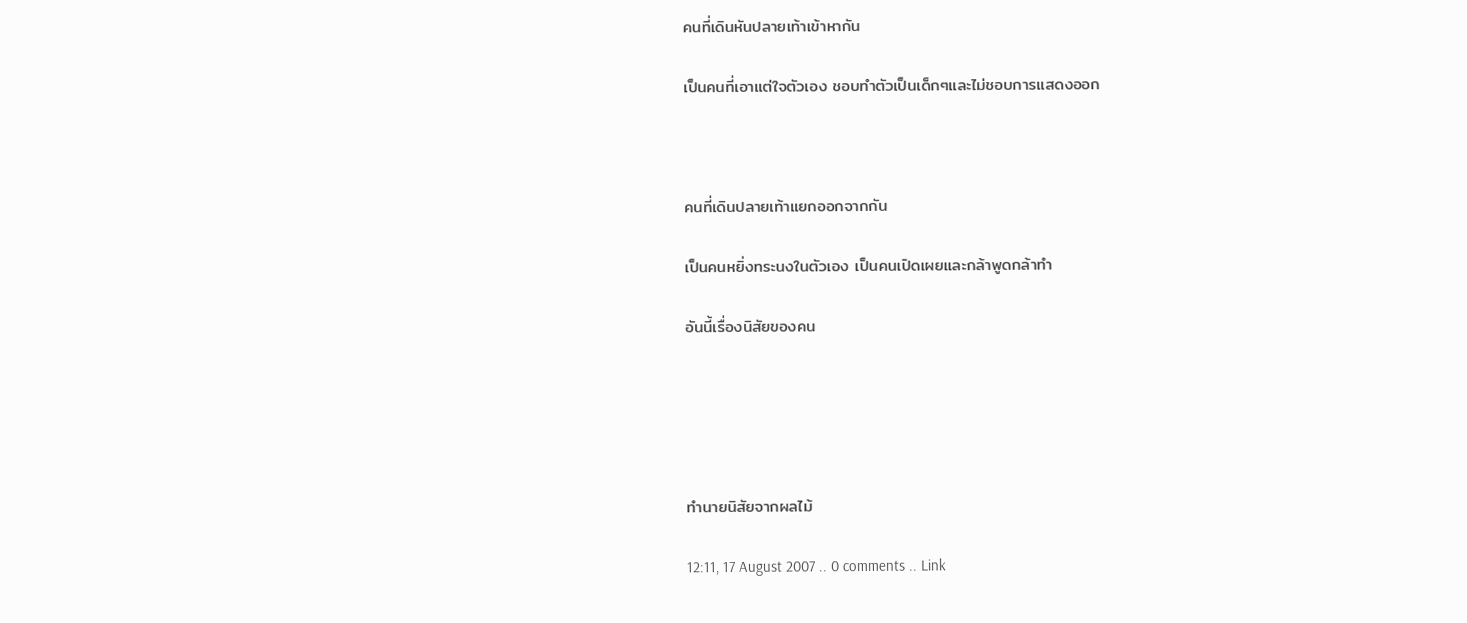คนที่เดินหันปลายเท้าเข้าหากัน

เป็นคนที่เอาแต่ใจตัวเอง ชอบทำตัวเป็นเด็กๆและไม่ชอบการแสดงออก



คนที่เดินปลายเท้าแยกออกจากกัน

เป็นคนหยิ่งทระนงในตัวเอง เป็นคนเปิดเผยและกล้าพูดกล้าทำ

อันนี้เรื่องนิสัยของคน





ทำนายนิสัยจากผลไม้

12:11, 17 August 2007 .. 0 comments .. Link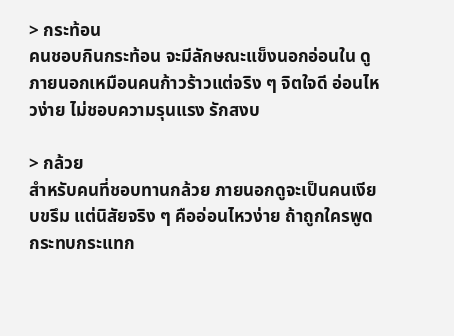> กระท้อน
คนชอบกินกระท้อน จะมีลักษณะแข็งนอกอ่อนใน ดูภายนอกเหมือนคนก้าวร้าวแต่จริง ๆ จิตใจดี อ่อนไหวง่าย ไม่ชอบความรุนแรง รักสงบ

> กล้วย
สำหรับคนที่ชอบทานกล้วย ภายนอกดูจะเป็นคนเงียบขรึม แต่นิสัยจริง ๆ คืออ่อนไหวง่าย ถ้าถูกใครพูดกระทบกระแทก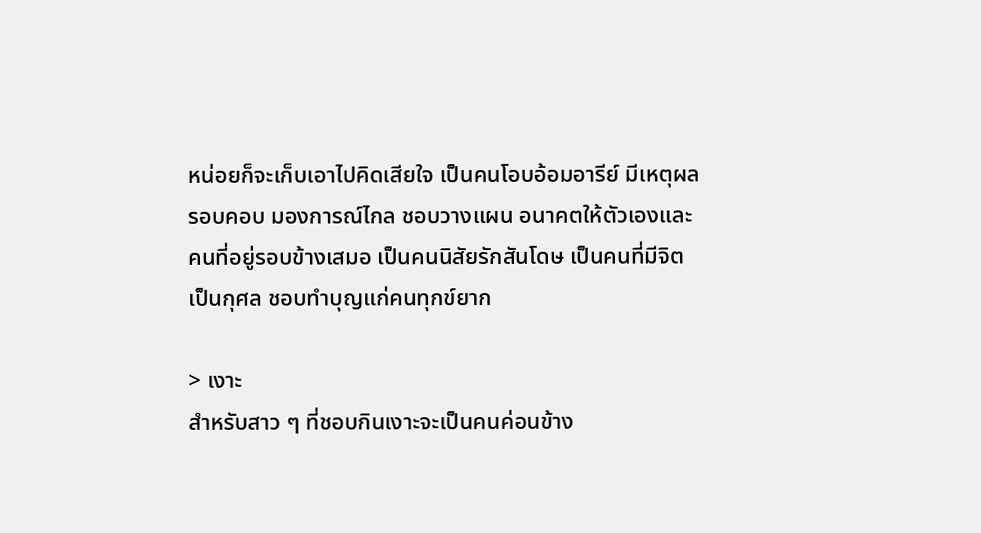หน่อยก็จะเก็บเอาไปคิดเสียใจ เป็นคนโอบอ้อมอารีย์ มีเหตุผล รอบคอบ มองการณ์ไกล ชอบวางแผน อนาคตให้ตัวเองและคนที่อยู่รอบข้างเสมอ เป็นคนนิสัยรักสันโดษ เป็นคนที่มีจิตเป็นกุศล ชอบทำบุญแก่คนทุกข์ยาก

> เงาะ
สำหรับสาว ๆ ที่ชอบกินเงาะจะเป็นคนค่อนข้าง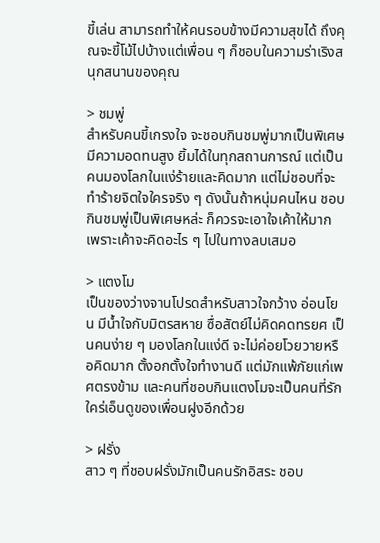ขี้เล่น สามารถทำให้คนรอบข้างมีความสุขได้ ถึงคุณจะขี้โม้ไปบ้างแต่เพื่อน ๆ ก็ชอบในความร่าเริงสนุกสนานของคุณ

> ชมพู่
สำหรับคนขี้เกรงใจ จะชอบกินชมพู่มากเป็นพิเศษ มีความอดทนสูง ยิ้มได้ในทุกสถานการณ์ แต่เป็นคนมองโลกในแง่ร้ายและคิดมาก แต่ไม่ชอบที่จะทำร้ายจิตใจใครจริง ๆ ดังนั้นถ้าหนุ่มคนไหน ชอบกินชมพู่เป็นพิเศษหล่ะ ก็ควรจะเอาใจเค้าให้มาก เพราะเค้าจะคิดอะไร ๆ ไปในทางลบเสมอ

> แตงโม
เป็นของว่างจานโปรดสำหรับสาวใจกว้าง อ่อนโยน มีน้ำใจกับมิตรสหาย ซื่อสัตย์ไม่คิดคดทรยศ เป็นคนง่าย ๆ มองโลกในแง่ดี จะไม่ค่อยโวยวายหรือคิดมาก ตั้งอกตั้งใจทำงานดี แต่มักแพ้ภัยแก่เพศตรงข้าม และคนที่ชอบกินแตงโมจะเป็นคนที่รักใคร่เอ็นดูของเพื่อนฝูงอีกด้วย

> ฝรั่ง
สาว ๆ ที่ชอบฝรั่งมักเป็นคนรักอิสระ ชอบ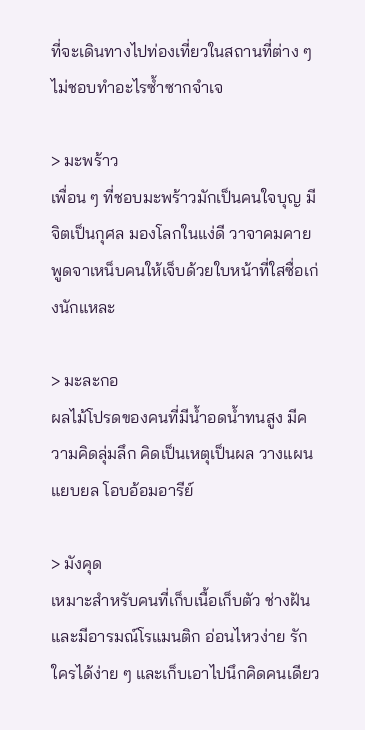ที่จะเดินทางไปท่องเที่ยวในสถานที่ต่าง ๆ ไม่ชอบทำอะไรซ้ำซากจำเจ

> มะพร้าว
เพื่อน ๆ ที่ชอบมะพร้าวมักเป็นคนใจบุญ มีจิตเป็นกุศล มองโลกในแง่ดี วาจาคมคาย พูดจาเหน็บคนให้เจ็บด้วยใบหน้าที่ใสซื่อเก่งนักแหละ

> มะละกอ
ผลไม้โปรดของคนที่มีน้ำอดน้ำทนสูง มีความคิดลุ่มลึก คิดเป็นเหตุเป็นผล วางแผนแยบยล โอบอ้อมอารีย์

> มังคุด
เหมาะสำหรับคนที่เก็บเนื้อเก็บตัว ช่างฝันและมีอารมณ์โรแมนติก อ่อนไหวง่าย รักใครได้ง่าย ๆ และเก็บเอาไปนึกคิดคนเดียว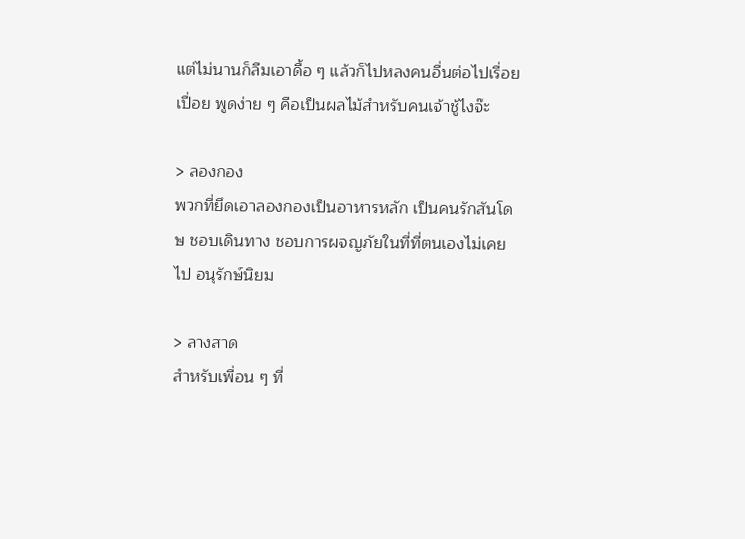แต่ไม่นานก็ลืมเอาดื้อ ๆ แล้วก็ไปหลงคนอื่นต่อไปเรื่อยเปื่อย พูดง่าย ๆ คือเป็นผลไม้สำหรับคนเจ้าชู้ไงจ๊ะ

> ลองกอง
พวกที่ยึดเอาลองกองเป็นอาหารหลัก เป็นคนรักสันโดษ ชอบเดินทาง ชอบการผจญภัยในที่ที่ตนเองไม่เคยไป อนุรักษ์นิยม

> ลางสาด
สำหรับเพื่อน ๆ ที่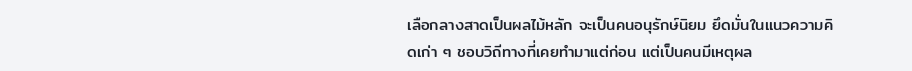เลือกลางสาดเป็นผลไม้หลัก จะเป็นคนอนุรักษ์นิยม ยึดมั่นในแนวความคิดเก่า ๆ ชอบวิถีทางที่เคยทำมาแต่ก่อน แต่เป็นคนมีเหตุผล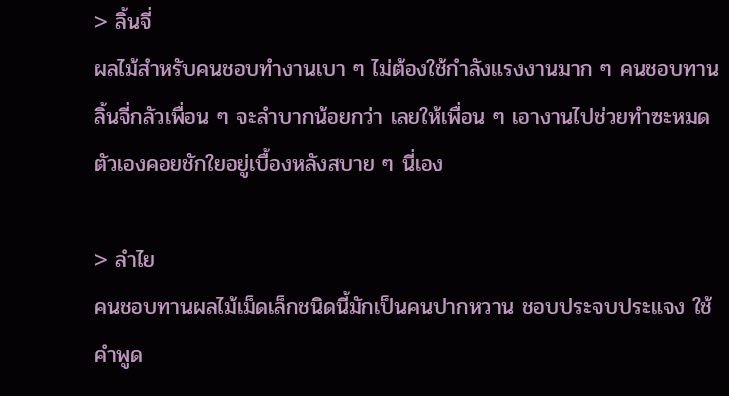> ลิ้นจี่
ผลไม้สำหรับคนชอบทำงานเบา ๆ ไม่ต้องใช้กำลังแรงงานมาก ๆ คนชอบทานลิ้นจี่กลัวเพื่อน ๆ จะลำบากน้อยกว่า เลยให้เพื่อน ๆ เอางานไปช่วยทำซะหมด ตัวเองคอยชักใยอยู่เบื้องหลังสบาย ๆ นี่เอง

> ลำไย
คนชอบทานผลไม้เม็ดเล็กชนิดนี้มักเป็นคนปากหวาน ชอบประจบประแจง ใช้คำพูด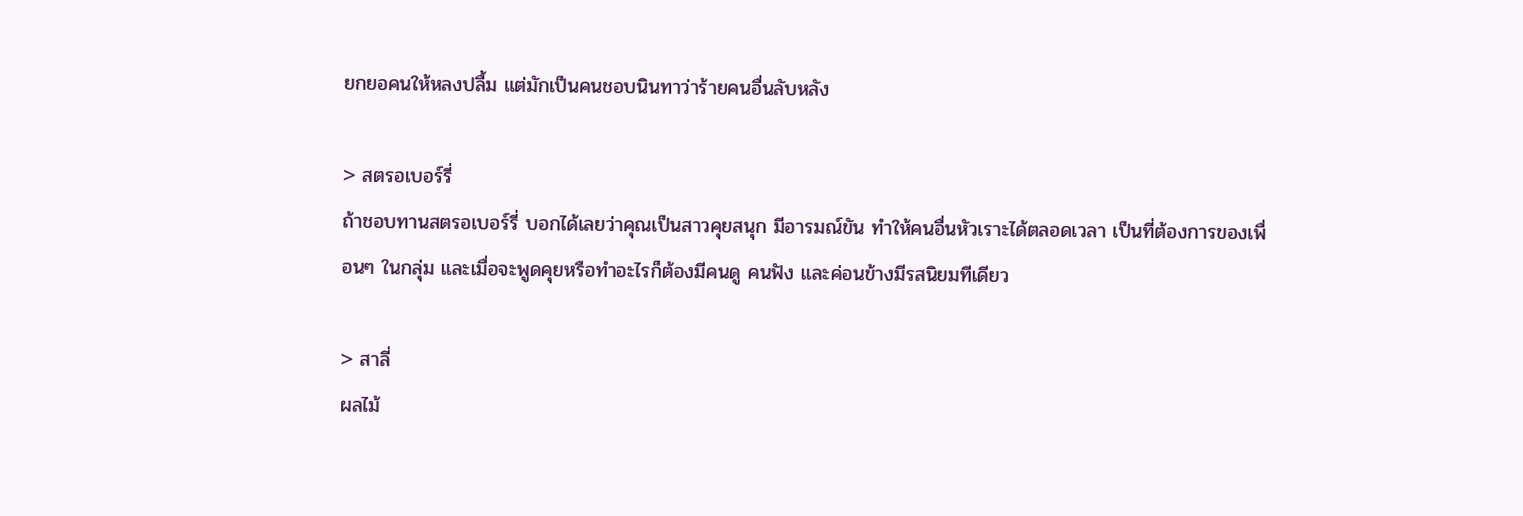ยกยอคนให้หลงปลื้ม แต่มักเป็นคนชอบนินทาว่าร้ายคนอื่นลับหลัง

> สตรอเบอร์รี่
ถ้าชอบทานสตรอเบอร์รี่ บอกได้เลยว่าคุณเป็นสาวคุยสนุก มีอารมณ์ขัน ทำให้คนอื่นหัวเราะได้ตลอดเวลา เป็นที่ต้องการของเพื่อนๆ ในกลุ่ม และเมื่อจะพูดคุยหรือทำอะไรก็ต้องมีคนดู คนฟัง และค่อนข้างมีรสนิยมทีเดียว

> สาลี่
ผลไม้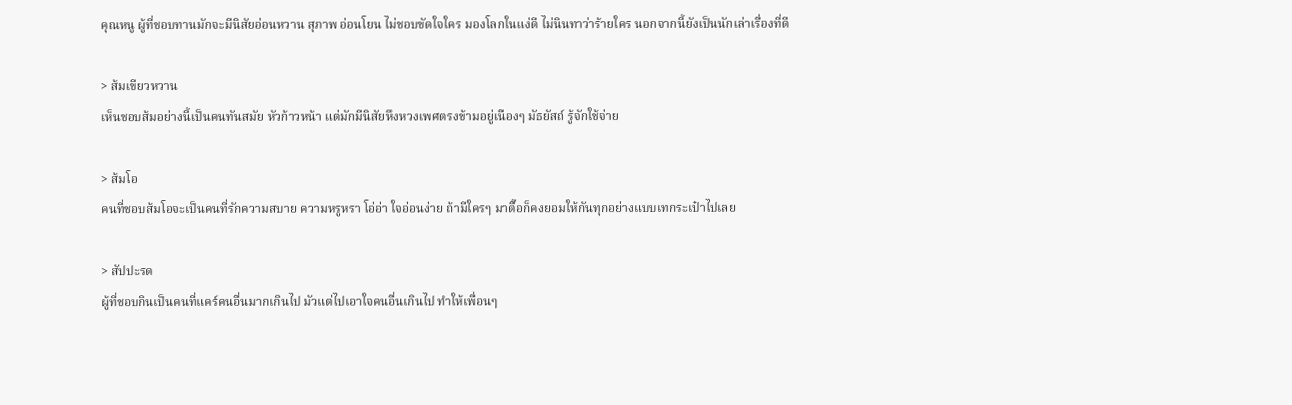คุณหนู ผู้ที่ชอบทานมักจะมีนิสัยอ่อนหวาน สุภาพ อ่อนโยน ไม่ชอบขัดใจใคร มองโลกในแง่ดี ไม่นินทาว่าร้ายใคร นอกจากนี้ยังเป็นนักเล่าเรื่องที่ดี

> ส้มเขียวหวาน
เห็นชอบส้มอย่างนี้เป็นคนทันสมัย หัวก้าวหน้า แต่มักมีนิสัยหึงหวงเพศตรงข้ามอยู่เนืองๆ มัธยัสถ์ รู้จักใช้จ่าย

> ส้มโอ
คนที่ชอบส้มโอจะเป็นคนที่รักความสบาย ความหรูหรา โอ่อ่า ใจอ่อนง่าย ถ้ามีใครๆ มาตื๊อก็คงยอมให้กันทุกอย่างแบบเทกระเป๋าไปเลย

> สัปปะรด
ผู้ที่ชอบกินเป็นคนที่แคร์คนอื่นมากเกินไป มัวแต่ไปเอาใจคนอื่นเกินไป ทำให้เพื่อนๆ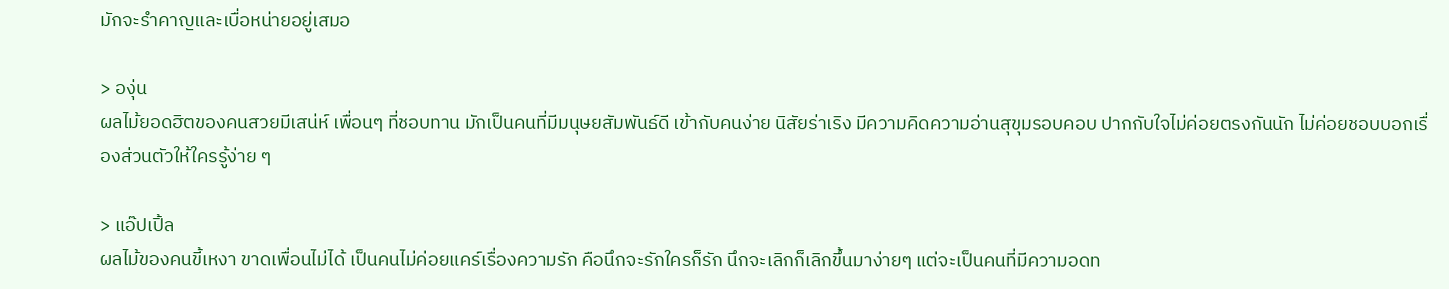มักจะรำคาญและเบื่อหน่ายอยู่เสมอ

> องุ่น
ผลไม้ยอดฮิตของคนสวยมีเสน่ห์ เพื่อนๆ ที่ชอบทาน มักเป็นคนที่มีมนุษยสัมพันธ์ดี เข้ากับคนง่าย นิสัยร่าเริง มีความคิดความอ่านสุขุมรอบคอบ ปากกับใจไม่ค่อยตรงกันนัก ไม่ค่อยชอบบอกเรื่องส่วนตัวให้ใครรู้ง่าย ๆ

> แอ๊ปเปิ้ล
ผลไม้ของคนขี้เหงา ขาดเพื่อนไม่ได้ เป็นคนไม่ค่อยแคร์เรื่องความรัก คือนึกจะรักใครก็รัก นึกจะเลิกก็เลิกขึ้นมาง่ายๆ แต่จะเป็นคนที่มีความอดท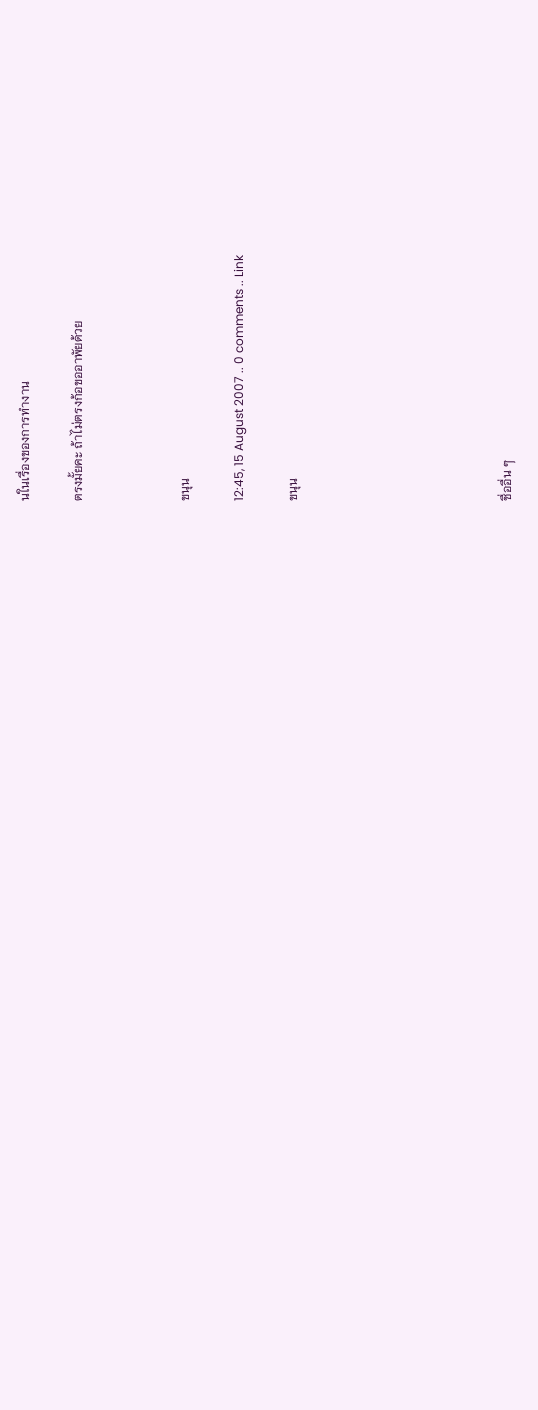นในเรื่องของการทำงาน

ตรงมั้ยคะ ถ้าไม่ตรงก้อขออาพัยด้วย



ขนุน

12:45, 15 August 2007 .. 0 comments .. Link

ขนุน







ชื่ออื่น ๆ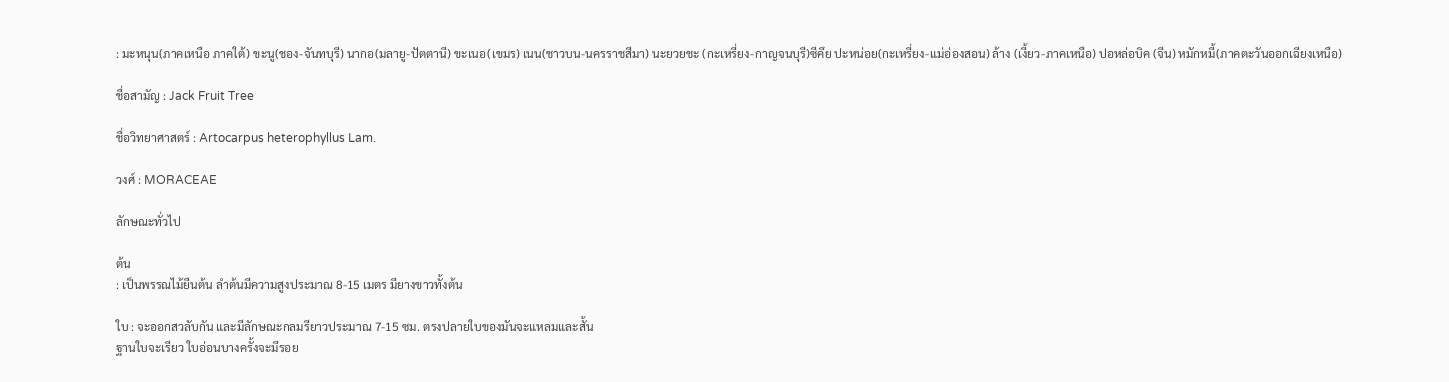: มะหนุน(ภาคเหนือ ภาคใต้) ขะนู(ชอง-จันทบุรี) นากอ(มลายู-ปัตตานี) ขะเนอ(เขมร) เนน(ชาวบน-นครราชสีมา) นะยวยชะ (กะเหรี่ยง-กาญจนบุรี)ซีคึย ปะหน่อย(กะเหรี่ยง-แม่อ่องสอน) ล้าง (เงี้ยว-ภาคเหนือ) ปอหล่อบิค (จีน) หมักหมี้(ภาคตะวันออกเฉียงเหนือ)

ชื่อสามัญ : Jack Fruit Tree

ชื่อวิทยาศาสตร์ : Artocarpus heterophyllus Lam.

วงศ์ : MORACEAE

ลักษณะทั่วไป

ต้น
: เป็นพรรณไม้ยืนต้น ลำต้นมีความสูงประมาณ 8-15 เมตร มียางขาวทั้งต้น

ใบ : จะออกสวลับกัน และมีลักษณะกลมรียาวประมาณ 7-15 ซม. ตรงปลายใบของมันจะแหลมและสั้น
ฐานใบจะเรียว ใบอ่อนบางครั้งจะมีรอย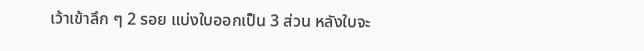เว้าเข้าลึก ๆ 2 รอย แบ่งใบออกเป็น 3 ส่วน หลังใบจะ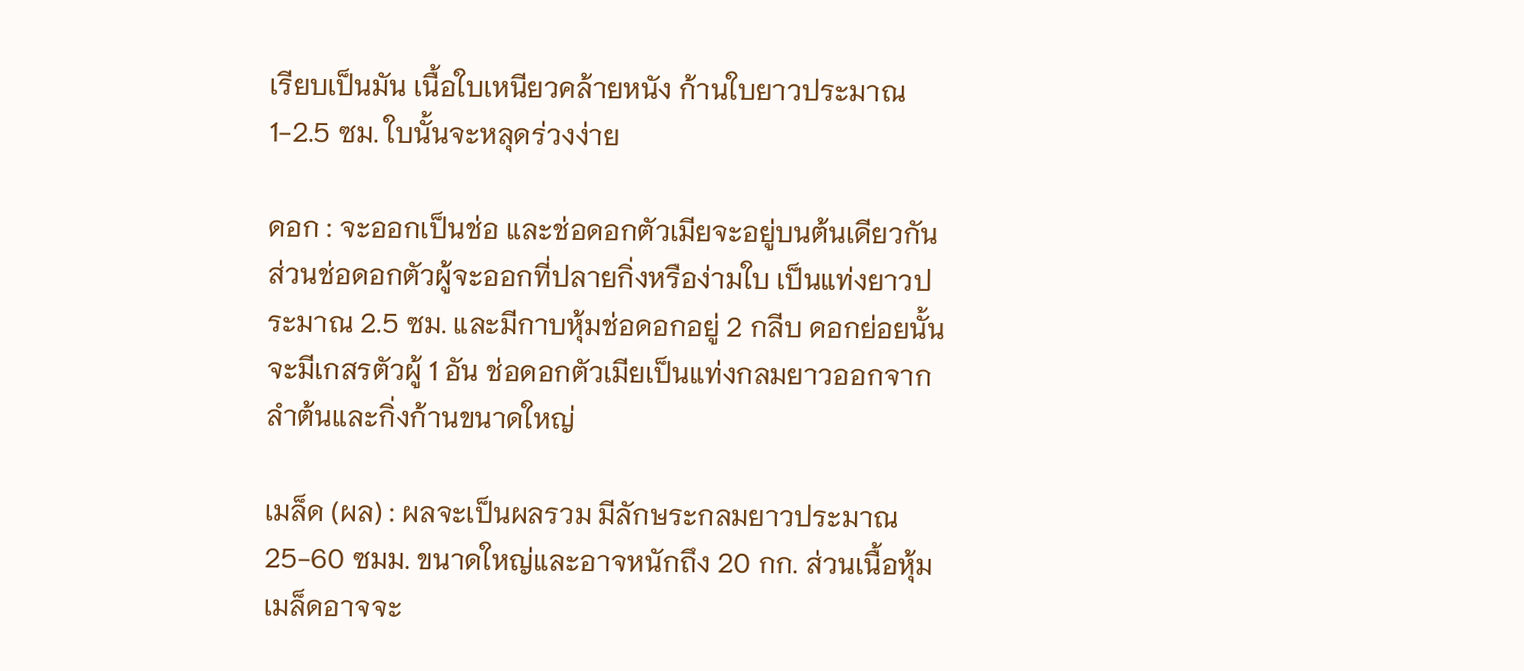เรียบเป็นมัน เนื้อใบเหนียวคล้ายหนัง ก้านใบยาวประมาณ 1-2.5 ซม. ใบนั้นจะหลุดร่วงง่าย

ดอก : จะออกเป็นช่อ และช่อดอกตัวเมียจะอยู่บนต้นเดียวกัน ส่วนช่อดอกตัวผู้จะออกที่ปลายกิ่งหรือง่ามใบ เป็นแท่งยาวประมาณ 2.5 ซม. และมีกาบหุ้มช่อดอกอยู่ 2 กลีบ ดอกย่อยนั้นจะมีเกสรตัวผู้ 1 อัน ช่อดอกตัวเมียเป็นแท่งกลมยาวออกจากลำต้นและกิ่งก้านขนาดใหญ่

เมล็ด (ผล) : ผลจะเป็นผลรวม มีลักษระกลมยาวประมาณ 25-60 ซมม. ขนาดใหญ่และอาจหนักถึง 20 กก. ส่วนเนื้อหุ้มเมล็ดอาจจะ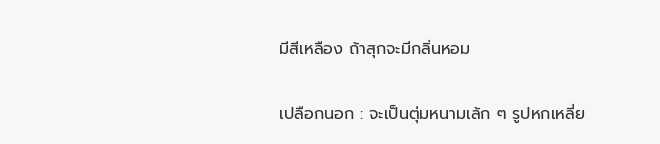มีสีเหลือง ถ้าสุกจะมีกลิ่นหอม

เปลือกนอก : จะเป็นตุ่มหนามเล้ก ๆ รูปหกเหลี่ย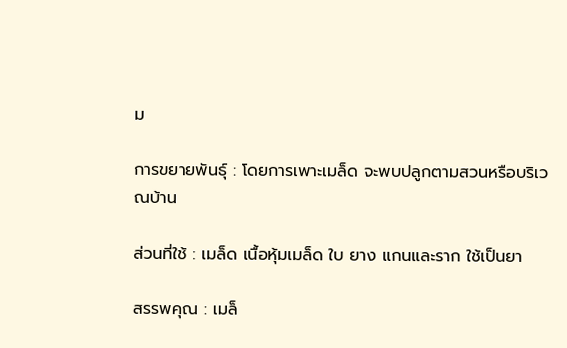ม

การขยายพันธุ์ : โดยการเพาะเมล็ด จะพบปลูกตามสวนหรือบริเวณบ้าน

ส่วนที่ใช้ : เมล็ด เนื้อหุ้มเมล็ด ใบ ยาง แกนและราก ใช้เป็นยา

สรรพคุณ : เมล็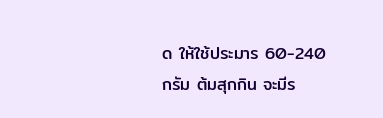ด ให้ใช้ประมาร 60-240 กรัม ต้มสุกกิน จะมีร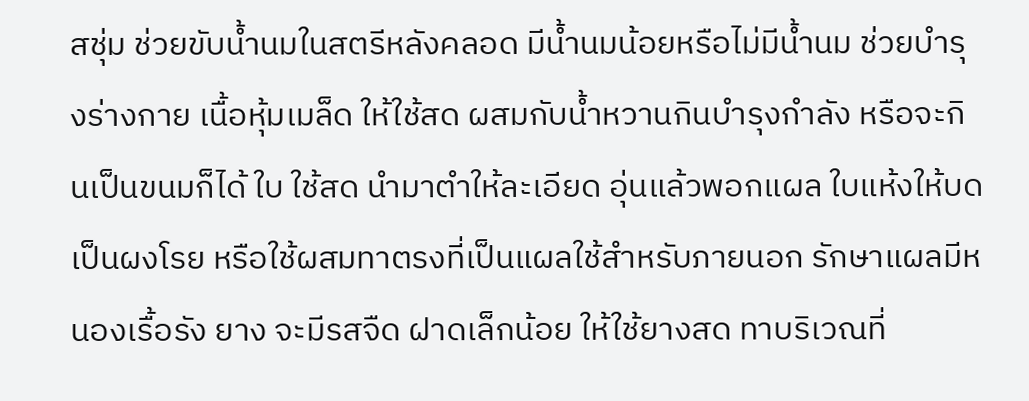สชุ่ม ช่วยขับน้ำนมในสตรีหลังคลอด มีน้ำนมน้อยหรือไม่มีน้ำนม ช่วยบำรุงร่างกาย เนื้อหุ้มเมล็ด ให้ใช้สด ผสมกับน้ำหวานกินบำรุงกำลัง หรือจะกินเป็นขนมก็ได้ ใบ ใช้สด นำมาตำให้ละเอียด อุ่นแล้วพอกแผล ใบแห้งให้บดเป็นผงโรย หรือใช้ผสมทาตรงที่เป็นแผลใช้สำหรับภายนอก รักษาแผลมีหนองเรื้อรัง ยาง จะมีรสจืด ฝาดเล็กน้อย ให้ใช้ยางสด ทาบริเวณที่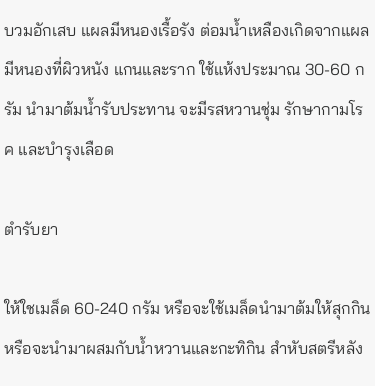บวมอักเสบ แผลมีหนองเรื้อรัง ต่อมน้ำเหลืองเกิดจากแผลมีหนองที่ผิวหนัง แกนและราก ใช้แห้งประมาณ 30-60 กรัม นำมาต้มน้ำรับประทาน จะมีรสหวานชุ่ม รักษากามโรค และบำรุงเลือด

ตำรับยา

ให้ใชเมล็ด 60-240 กรัม หรือจะใช้เมล็ดนำมาต้มให้สุกกินหรือจะนำมาผสมกับน้ำหวานและกะทิกิน สำหับสตรีหลัง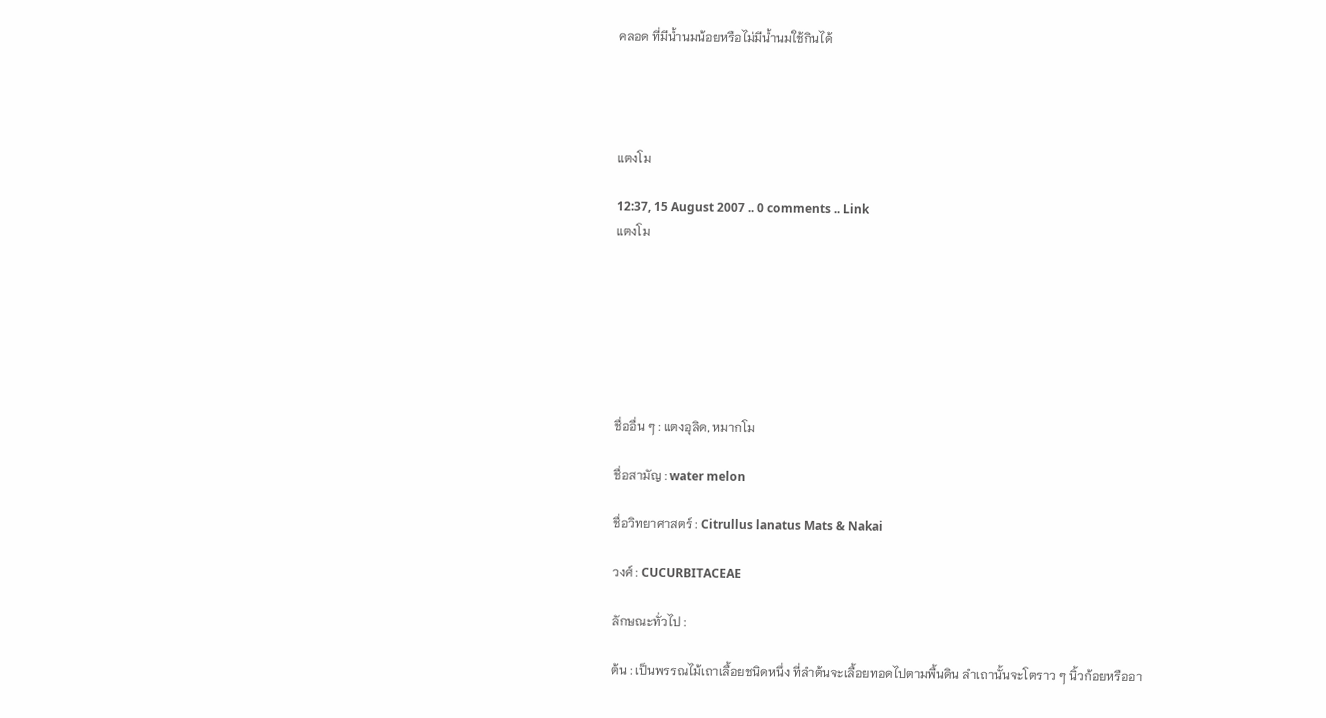คลอด ที่มีน้ำนมน้อยหรือไม่มีน้ำนมใช้กินได้




แตงโม

12:37, 15 August 2007 .. 0 comments .. Link
แตงโม







ชื่ออื่น ๆ : แตงอุลิด, หมากโม

ชื่อสามัญ : water melon

ชื่อวิทยาศาสตร์ : Citrullus lanatus Mats & Nakai

วงศ์ : CUCURBITACEAE

ลักษณะทั่วไป :

ต้น : เป็นพรรณไม้เถาเลื้อยชนิดหนึ่ง ที่ลำต้นจะเลื้อยทอดไปตามพื้นดิน ลำเถานั้นจะโตราว ๆ นิ้วก้อยหรืออา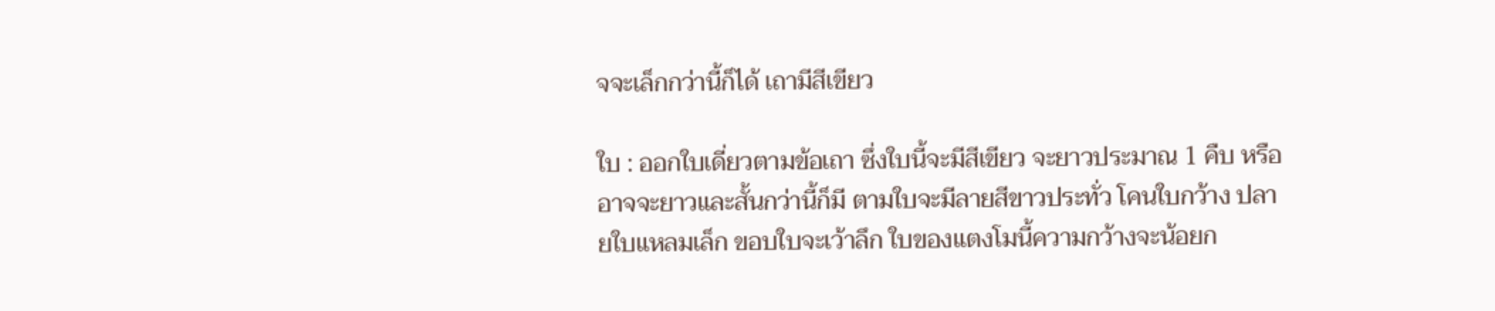จจะเล็กกว่านี้ก็ได้ เถามีสีเขียว

ใบ : ออกใบเดี่ยวตามข้อเถา ซึ่งใบนี้จะมีสีเขียว จะยาวประมาณ 1 คืบ หรืออาจจะยาวและสั้นกว่านี้ก็มี ตามใบจะมีลายสีขาวประทั่ว โคนใบกว้าง ปลายใบแหลมเล็ก ขอบใบจะเว้าลึก ใบของแตงโมนี้ความกว้างจะน้อยก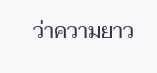ว่าความยาว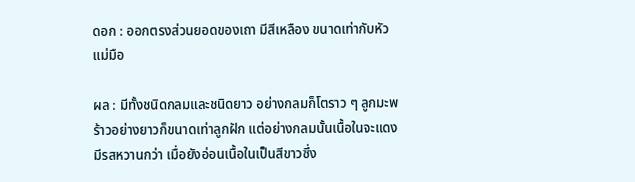ดอก : ออกตรงส่วนยอดของเถา มีสีเหลือง ขนาดเท่ากับหัวแม่มือ

ผล : มีทั้งชนิดกลมและชนิดยาว อย่างกลมก็โตราว ๆ ลูกมะพร้าวอย่างยาวก็ขนาดเท่าลูกฝัก แต่อย่างกลมนั้นเนื้อในจะแดงมีรสหวานกว่า เมื่อยังอ่อนเนื้อในเป็นสีขาวซึ่ง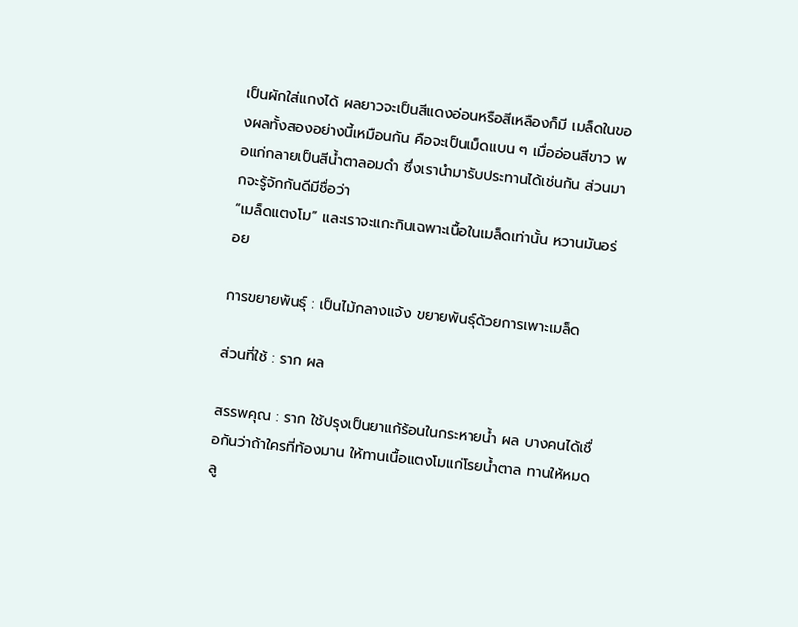เป็นผักใส่แกงได้ ผลยาวจะเป็นสีแดงอ่อนหรือสีเหลืองก็มี เมล็ดในของผลทั้งสองอย่างนี้เหมือนกัน คือจะเป็นเม็ดแบน ๆ เมื่ออ่อนสีขาว พอแก่กลายเป็นสีน้ำตาลอมดำ ซึ่งเรานำมารับประทานได้เช่นกัน ส่วนมากจะรู้จักกันดีมีชื่อว่า
“เมล็ดแตงโม” และเราจะแกะกินเฉพาะเนื้อในเมล็ดเท่านั้น หวานมันอร่อย

การขยายพันธุ์ : เป็นไม้กลางแจ้ง ขยายพันธุ์ด้วยการเพาะเมล็ด

ส่วนที่ใช้ : ราก ผล

สรรพคุณ : ราก ใช้ปรุงเป็นยาแก้ร้อนในกระหายน้ำ ผล บางคนได้เชื่อกันว่าถ้าใครที่ท้องมาน ให้ทานเนื้อแตงโมแก่โรยน้ำตาล ทานให้หมดลู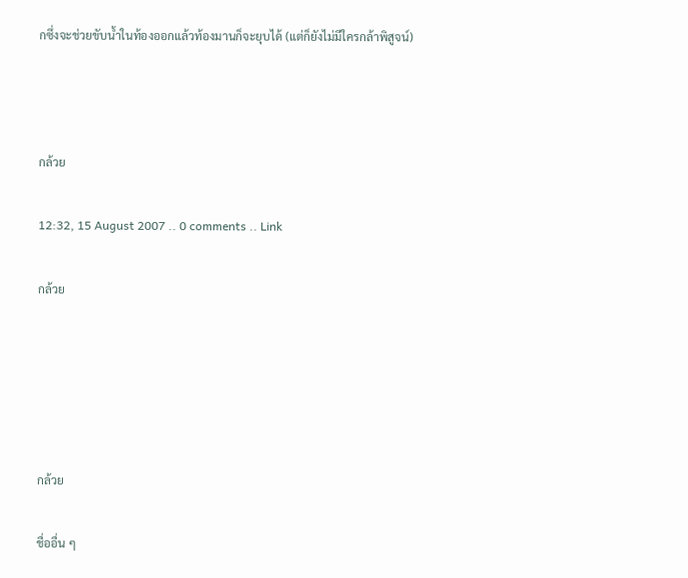กซึ่งจะช่วยขับน้ำในท้องออกแล้วท้องมานก็จะยุบได้ (แต่ก็ยังไม่มีใครกล้าพิสูจน์)



กล้วย

12:32, 15 August 2007 .. 0 comments .. Link

กล้วย





กล้วย

ชื่ออื่น ๆ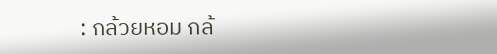: กล้วยหอม กล้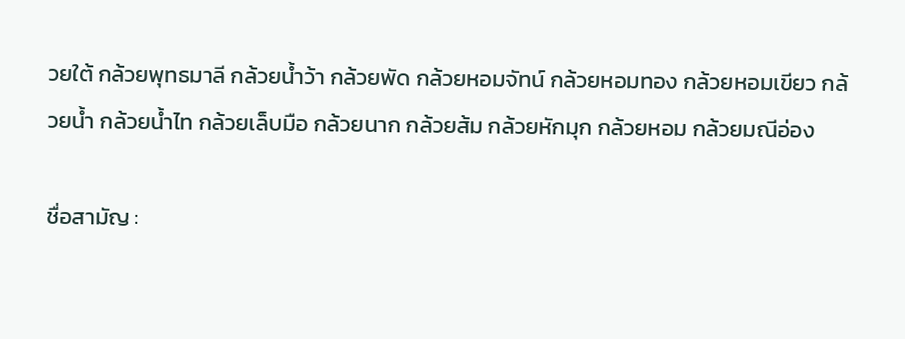วยใต้ กล้วยพุทธมาลี กล้วยน้ำว้า กล้วยพัด กล้วยหอมจัทน์ กล้วยหอมทอง กล้วยหอมเขียว กล้วยน้ำ กล้วยน้ำไท กล้วยเล็บมือ กล้วยนาก กล้วยส้ม กล้วยหักมุก กล้วยหอม กล้วยมณีอ่อง

ชื่อสามัญ :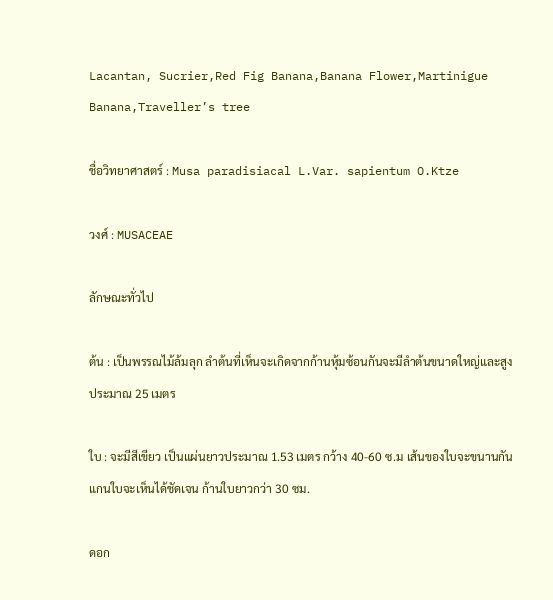Lacantan, Sucrier,Red Fig Banana,Banana Flower,Martinigue Banana,Traveller’s tree

ชื่อวิทยาศาสตร์ : Musa paradisiacal L.Var. sapientum O.Ktze

วงศ์ : MUSACEAE

ลักษณะทั่วไป

ต้น : เป็นพรรณไม้ล้มลุก ลำต้นที่เห็นจะเกิดจากก้านหุ้มซ้อนกันจะมีลำต้นขนาดใหญ่และสูงประมาณ 25 เมตร

ใบ : จะมีสีเขียว เป็นแผ่นยาวประมาณ 1.53 เมตร กว้าง 40-60 ซ.ม เส้นของใบจะขนานกันแกนใบจะเห็นได้ชัดเจน ก้านใบยาวกว่า 30 ซม.

ดอก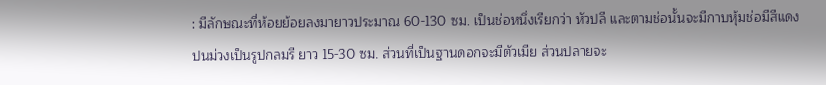: มีลักษณะที่ห้อยย้อยลงมายาวประมาณ 60-130 ซม. เป็นช่อหนึ่งเรียกว่า หัวปลี และตามช่อนั้นจะมีกาบหุ้มช่อมีสีแดงปนม่วงเป็นรูปกลมรี ยาว 15-30 ซม. ส่วนที่เป็นฐานดอกจะมีตัวเมีย ส่วนปลายจะ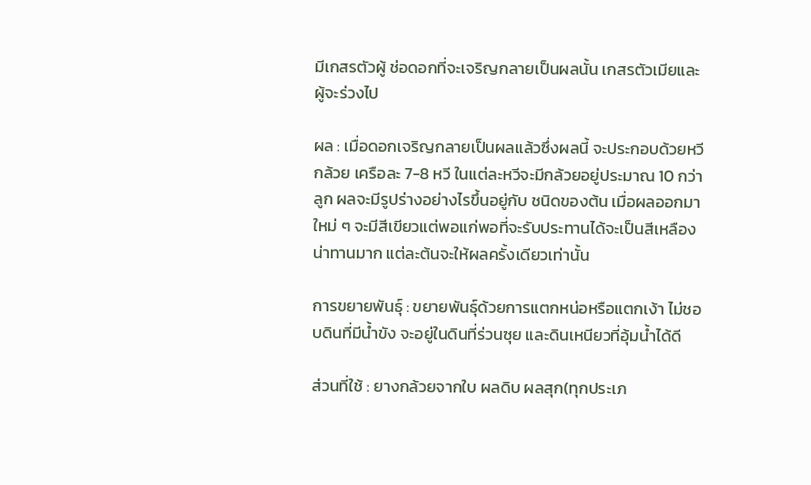มีเกสรตัวผู้ ช่อดอกที่จะเจริญกลายเป็นผลนั้น เกสรตัวเมียและผู้จะร่วงไป

ผล : เมื่อดอกเจริญกลายเป็นผลแล้วซึ่งผลนี้ จะประกอบด้วยหวีกล้วย เครือละ 7-8 หวี ในแต่ละหวีจะมีกล้วยอยู่ประมาณ 10 กว่าลูก ผลจะมีรูปร่างอย่างไรขึ้นอยู่กับ ชนิดของต้น เมื่อผลออกมาใหม่ ๆ จะมีสีเขียวแต่พอแก่พอที่จะรับประทานได้จะเป็นสีเหลือง น่าทานมาก แต่ละต้นจะให้ผลครั้งเดียวเท่านั้น

การขยายพันธุ์ : ขยายพันธุ์ด้วยการแตกหน่อหรือแตกเง้า ไม่ชอบดินที่มีน้ำขัง จะอยู่ในดินที่ร่วนซุย และดินเหนียวที่อุ้มน้ำได้ดี

ส่วนที่ใช้ : ยางกล้วยจากใบ ผลดิบ ผลสุก(ทุกประเภ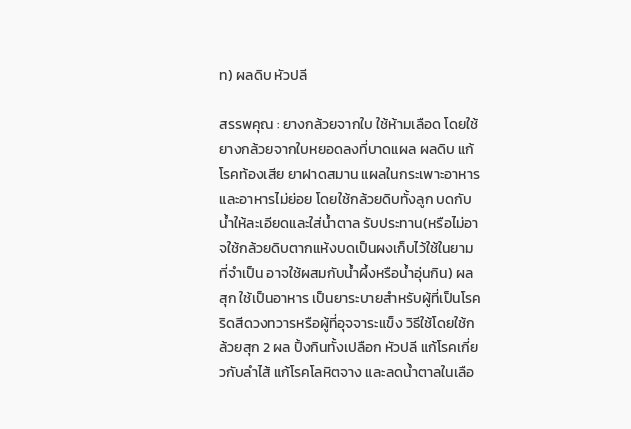ท) ผลดิบ หัวปลี

สรรพคุณ : ยางกล้วยจากใบ ใช้ห้ามเลือด โดยใช้ยางกล้วยจากใบหยอดลงที่บาดแผล ผลดิบ แก้โรคท้องเสีย ยาฝาดสมาน แผลในกระเพาะอาหารและอาหารไม่ย่อย โดยใช้กล้วยดิบทั้งลูก บดกับน้ำให้ละเอียดและใส่น้ำตาล รับประทาน(หรือไม่อาจใช้กล้วยดิบตากแห้งบดเป็นผงเก็บไว้ใช้ในยามที่จำเป็น อาจใช้ผสมกับน้ำผึ้งหรือน้ำอุ่นกิน) ผลสุก ใช้เป็นอาหาร เป็นยาระบายสำหรับผู้ที่เป็นโรคริดสีดวงทวารหรือผู้ที่อุจจาระแข็ง วิธีใช้โดยใช้กล้วยสุก 2 ผล ปิ้งกินทั้งเปลือก หัวปลี แก้โรคเกี่ยวกับลำไส้ แก้โรคโลหิตจาง และลดน้ำตาลในเลือ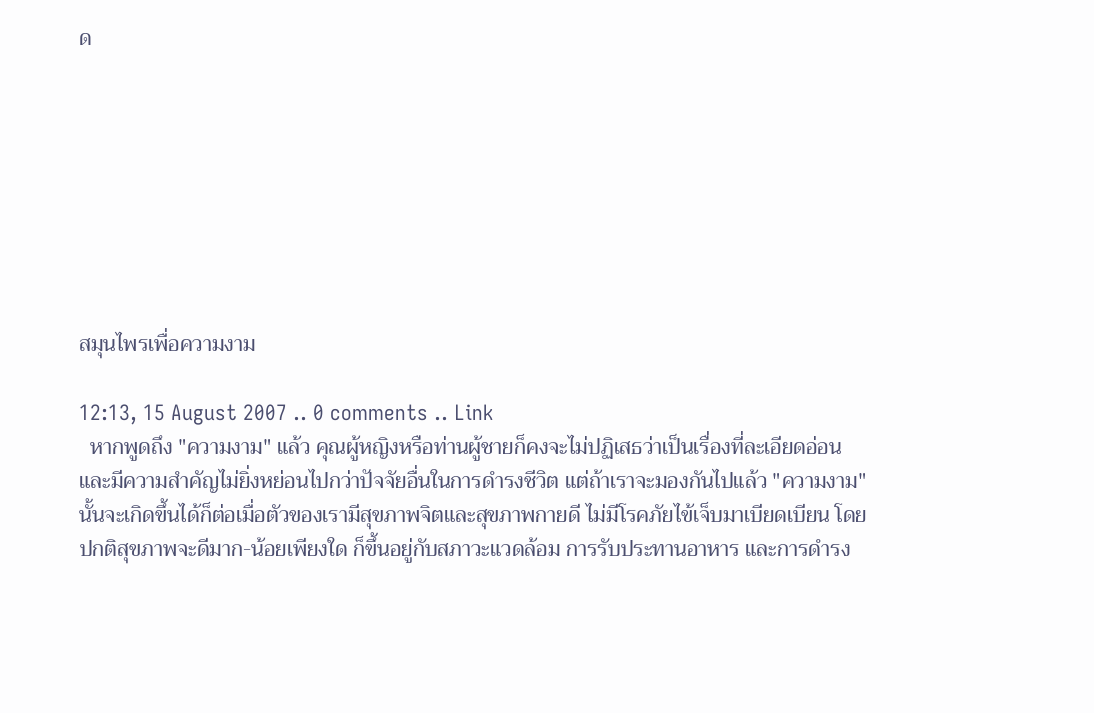ด








สมุนไพรเพื่อความงาม

12:13, 15 August 2007 .. 0 comments .. Link
  หากพูดถึง "ความงาม" แล้ว คุณผู้หญิงหรือท่านผู้ชายก็คงจะไม่ปฏิเสธว่าเป็นเรื่องที่ละเอียดอ่อน และมีความสำคัญไม่ยิ่งหย่อนไปกว่าปัจจัยอื่นในการดำรงชีวิต แต่ถ้าเราจะมองกันไปแล้ว "ความงาม" นั้นจะเกิดขึ้นได้ก็ต่อเมื่อตัวของเรามีสุขภาพจิตและสุขภาพกายดี ไม่มีโรคภัยไข้เจ็บมาเบียดเบียน โดยปกติสุขภาพจะดีมาก-น้อยเพียงใด ก็ขึ้นอยู่กับสภาวะแวดล้อม การรับประทานอาหาร และการดำรง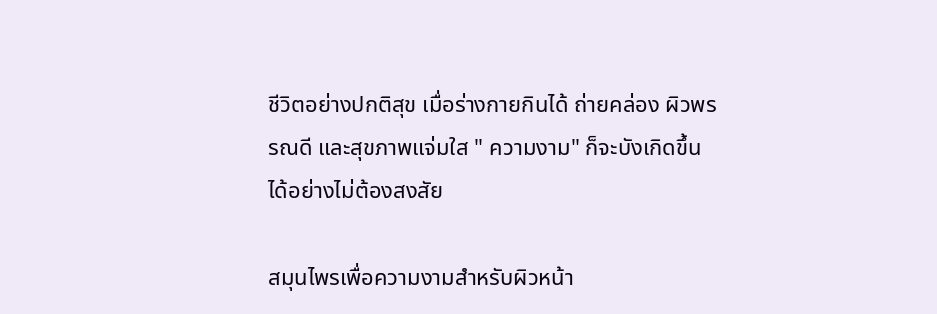ชีวิตอย่างปกติสุข เมื่อร่างกายกินได้ ถ่ายคล่อง ผิวพรรณดี และสุขภาพแจ่มใส " ความงาม" ก็จะบังเกิดขึ้นได้อย่างไม่ต้องสงสัย

สมุนไพรเพื่อความงามสำหรับผิวหน้า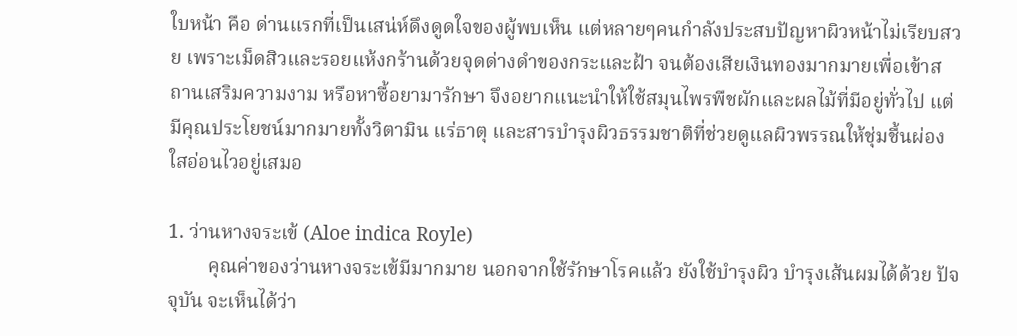ใบหน้า คือ ด่านแรกที่เป็นเสน่ห์ดึงดูดใจของผู้พบเห็น แต่หลายๆคนกำลังประสบปัญหาผิวหน้าไม่เรียบสวย เพราะเม็ดสิวและรอยแห้งกร้านด้วยจุดด่างดำของกระและฝ้า จนต้องเสียเงินทองมากมายเพื่อเข้าสถานเสริมความงาม หรือหาซื้อยามารักษา จึงอยากแนะนำให้ใช้สมุนไพรพืชผักและผลไม้ที่มีอยู่ทั่วไป แต่มีคุณประโยชน์มากมายทั้งวิตามิน แร่ธาตุ และสารบำรุงผิวธรรมชาติที่ช่วยดูแลผิวพรรณให้ชุ่มชื้นผ่องใสอ่อนไวอยู่เสมอ

1. ว่านหางจระเข้ (Aloe indica Royle)
        คุณค่าของว่านหางจระเข้มีมากมาย นอกจากใช้รักษาโรคแล้ว ยังใช้บำรุงผิว บำรุงเส้นผมได้ด้วย ปัจจุบัน จะเห็นได้ว่า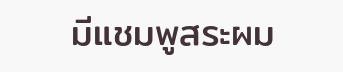มีแชมพูสระผม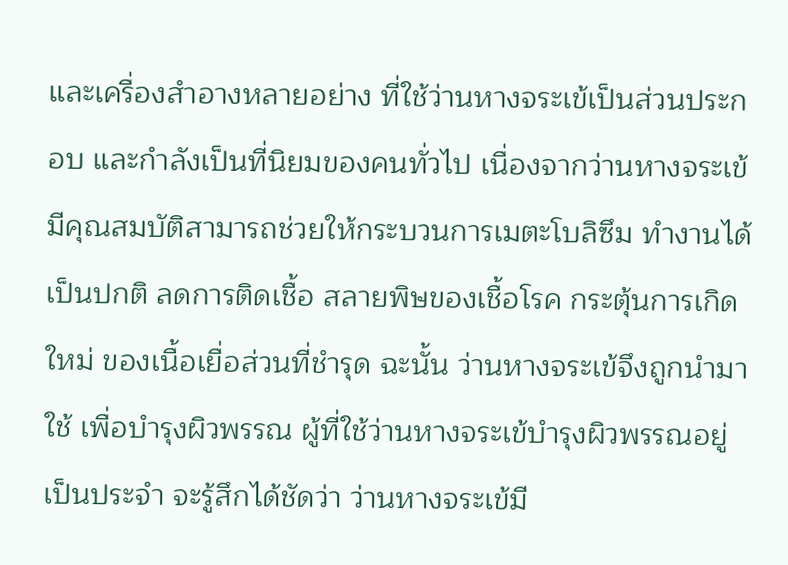และเครื่องสำอางหลายอย่าง ที่ใช้ว่านหางจระเข้เป็นส่วนประกอบ และกำลังเป็นที่นิยมของคนทั่วไป เนื่องจากว่านหางจระเข้ มีคุณสมบัติสามารถช่วยให้กระบวนการเมตะโบลิซึม ทำงานได้เป็นปกติ ลดการติดเชื้อ สลายพิษของเชื้อโรค กระตุ้นการเกิดใหม่ ของเนื้อเยื่อส่วนที่ชำรุด ฉะนั้น ว่านหางจระเข้จึงถูกนำมาใช้ เพื่อบำรุงผิวพรรณ ผู้ที่ใช้ว่านหางจระเข้บำรุงผิวพรรณอยู่เป็นประจำ จะรู้สึกได้ชัดว่า ว่านหางจระเข้มี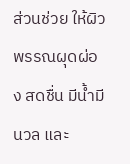ส่วนช่วย ให้ผิวพรรณผุดผ่อง สดชื่น มีน้ำมีนวล และ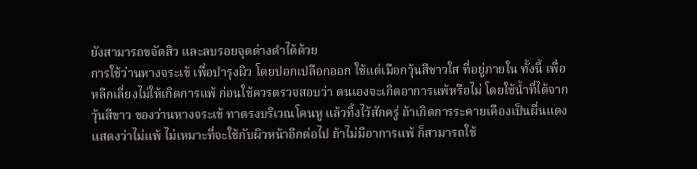ยังสามารถขจัดสิว และลบรอยจุดด่างดำได้ด้วย
การใช้ว่านหางจระเข้ เพื่อบำรุงผิว โดยปอกเปลือกออก ใช้แต่เมือกวุ้นสีขาวใส ที่อยู่ภายใน ทั้งนี้ เพื่อหลีกเลี่ยงไม่ให้เกิดการแพ้ ก่อนใช้ควรตรวจสอบว่า ตนเองจะเกิดอาการแพ้หรือไม่ โดยใช้น้ำที่ได้จากวุ้นสีขาว ของว่านหางจระเข้ ทาตรงบริเวณโคนหู แล้วทิ้งไว้สักครู่ ถ้าเกิดการระคายเคืองเป็นผื่นแดง แสดงว่าไม่แพ้ ไม่เหมาะที่จะใช้กับผิวหน้าอีกต่อไป ถ้าไม่มีอาการแพ้ ก็สามารถใช้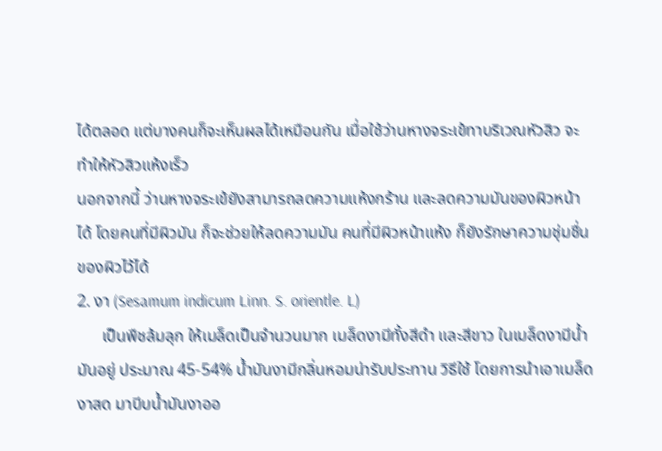ได้ตลอด แต่บางคนก็จะเห็นผลได้เหมือนกัน เมื่อใช้ว่านหางจระเข้ทาบริเวณหัวสิว จะทำให้หัวสิวแห้งเร็ว
นอกจากนี้ ว่านหางจระเข้ยังสามารถลดความแห้งกร้าน และลดความมันของผิวหน้าได้ โดยคนที่มีผิวมัน ก็จะช่วยให้ลดความมัน คนที่มีผิวหน้าแห้ง ก็ยังรักษาความชุ่มชื่นของผิวไว้ได้
2. งา (Sesamum indicum Linn. S. orientle. L)
      เป็นพืชล้มลุก ให้เมล็ดเป็นจำนวนมาก เมล็ดงามีทั้งสีดำ และสีขาว ในเมล็ดงามีน้ำมันอยู่ ประมาณ 45-54% น้ำมันงามีกลิ่นหอมน่ารับประทาน วิธีใช้ โดยการนำเอาเมล็ดงาสด มาบีบน้ำมันงาออ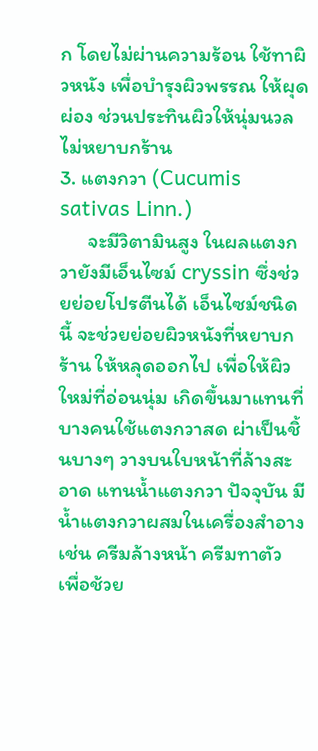ก โดยไม่ผ่านความร้อน ใช้ทาผิวหนัง เพื่อบำรุงผิวพรรณ ให้ผุดผ่อง ช่วนประทินผิวให้นุ่มนวล ไม่หยาบกร้าน
3. แตงกวา (Cucumis sativas Linn.)
      จะมีวิตามินสูง ในผลแตงกวายังมีเอ็นไซม์ cryssin ซึ่งช่วยย่อยโปรตีนได้ เอ็นไซม์ชนิดนี้ จะช่วยย่อยผิวหนังที่หยาบกร้าน ให้หลุดออกไป เพื่อให้ผิวใหม่ที่อ่อนนุ่ม เกิดขึ้นมาแทนที่ บางคนใช้แตงกวาสด ผ่าเป็นชิ้นบางๆ วางบนใบหน้าที่ล้างสะอาด แทนน้ำแตงกวา ปัจจุบัน มีน้ำแตงกวาผสมในเครื่องสำอาง เช่น ครีมล้างหน้า ครีมทาตัว เพื่อช้วย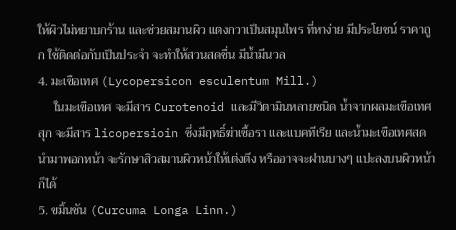ให้ผิวไม่หยาบกร้าน และช่วยสมานผิว แตงกวาเป็นสมุนไพร ที่หาง่าย มีประโยชน์ ราคาถูก ใช้ติดต่อกับเป็นประจำ จะทำให้สวนสดชื่น มีน้ำมีนวล
4. มะเขือเทศ (Lycopersicon esculentum Mill.)
     ในมะเขือเทศ จะมีสาร Curotenoid และมีวิตามินหลายชนิด น้ำจากผลมะเขือเทศสุก จะมีสาร licopersioin ซึ่งมีฤทธิ์ฆ่าเชื้อรา และแบคทีเรีย และน้ำมะเขือเทศสด นำมาพอกหน้า จะรักษาสิวสมานผิวหน้าให้เต่งตึง หรืออาจจะฝานบางๆ แปะลงบนผิวหน้าก็ได้
5. ขมิ้นชัน (Curcuma Longa Linn.)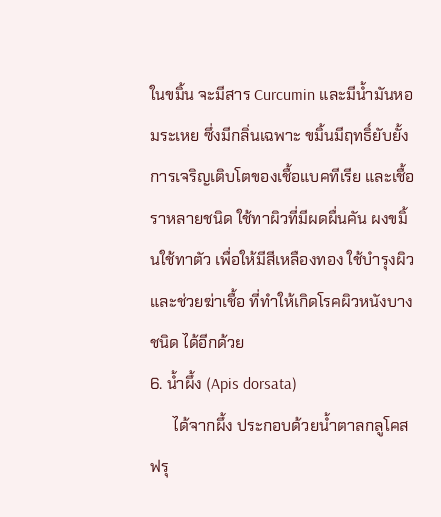ในขมิ้น จะมีสาร Curcumin และมีน้ำมันหอมระเหย ซึ่งมีกลิ่นเฉพาะ ขมิ้นมีฤทธิ์ยับยั้ง การเจริญเติบโตของเชื้อแบคทีเรีย และเชื้อราหลายชนิด ใช้ทาผิวที่มีผดผื่นคัน ผงขมิ้นใช้ทาตัว เพื่อให้มีสีเหลืองทอง ใช้บำรุงผิว และช่วยฆ่าเชื้อ ที่ทำให้เกิดโรคผิวหนังบางชนิด ได้อีกด้วย
6. น้ำผึ้ง (Apis dorsata)
      ได้จากผึ้ง ประกอบด้วยน้ำตาลกลูโคส ฟรุ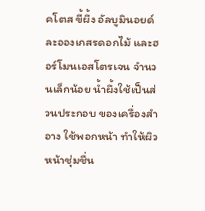คโตส ขี้ผึ้ง อัลบูมินอยด์ ละอองเกสรดอกไม้ และฮอร์โมนเอสโตรเจน จำนวนเล็กน้อย น้ำผึ้งใช้เป็นส่วนประกอบ ของเครื่องสำอาง ใช้พอกหน้า ทำให้ผิวหน้าชุ่มชื่น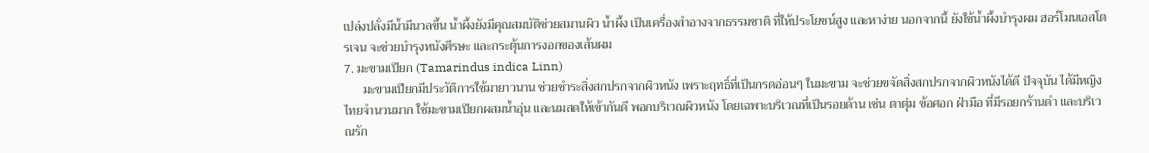เปล่งปลั่งมีน้ำมีนวลขึ้น น้ำผึ้งยังมีคุณสมบัติช่วยสมานผิว น้ำผึ้ง เป็นเครื่องสำอางจากธรรมชาติ ที่ให้ประโยชน์สูง และหาง่าย นอกจากนี้ ยังใช้น้ำผึ้งบำรุงผม ฮอร์โมนเอสโตรเจน จะช่วยบำรุงหนังศีรษะ และกระตุ้นการงอกของเส้นผม
7. มะขามเปียก (Tamarindus indica Linn)
      มะขามเปียกมีประวัติการใช้มายาวนาน ช่วยชำระสิ่งสกปรกจากผิวหนัง เพราะฤทธิ์ที่เป็นกรดอ่อนๆ ในมะขาม จะช่วยขจัดสิ่งสกปรกจากผิวหนังได้ดี ปัจจุบัน ได้มีหญิงไทยจำนวนมาก ใช้มะขามเปียกผสมน้ำอุ่น และนมสดให้เข้ากันดี พอกบริเวณผิวหนัง โดยเฉพาะบริเวณที่เป็นรอยด้าน เช่น ตาตุ่ม ข้อศอก ฝ่ามือ ที่มีรอยกร้านดำ และบริเวณรัก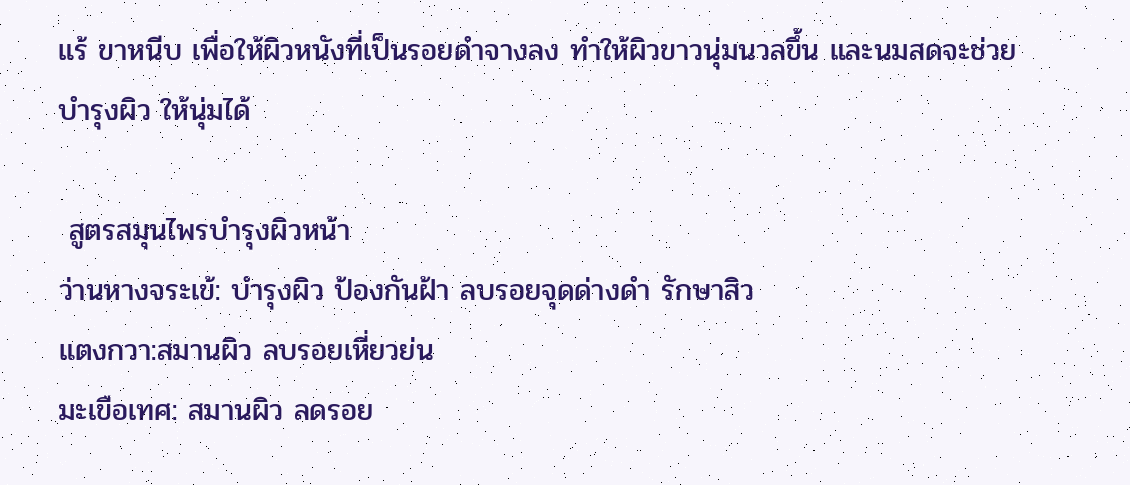แร้ ขาหนีบ เพื่อให้ผิวหนังที่เป็นรอยดำจางลง ทำให้ผิวขาวนุ่มนวลขึ้น และนมสดจะช่วยบำรุงผิว ให้นุ่มได้

 สูตรสมุนไพรบำรุงผิวหน้า
ว่านหางจระเข้: บำรุงผิว ป้องกันฝ้า ลบรอยจุดด่างดำ รักษาสิว
แตงกวา:สมานผิว ลบรอยเหี่ยวย่น
มะเขือเทศ: สมานผิว ลดรอย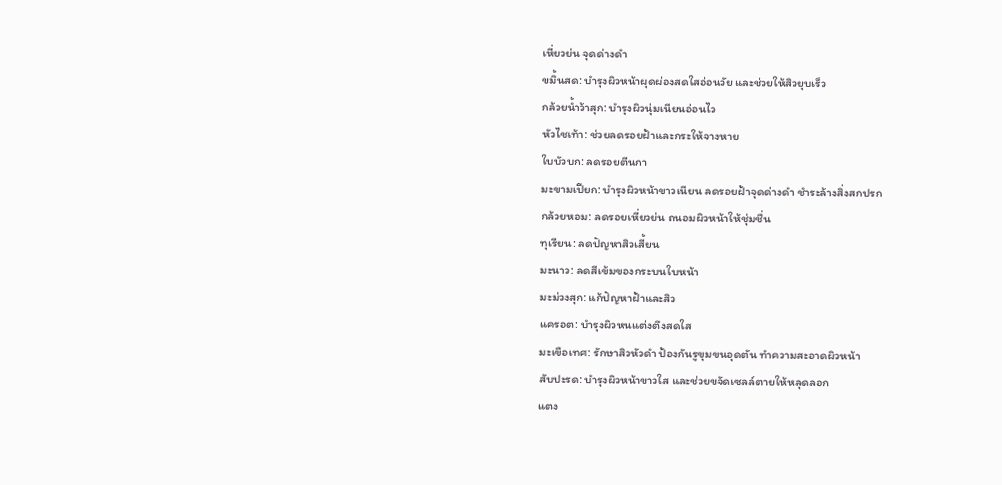เหี่ยวย่น จุดด่างดำ
ขมิ้นสด: บำรุงผิวหน้าผุดผ่องสดใสอ่อนวัย และช่วยให้สิวยุบเร็ว
กล้วยน้ำว้าสุก: บำรุงผิวนุ่มเนียนอ่อนไว
หัวไชเท้า: ช่วยลดรอยฝ้าและกระให้จางหาย
ใบบัวบก: ลดรอยตีนกา
มะขามเปียก: บำรุงผิวหน้าขาวเนียน ลดรอยฝ้าจุดด่างดำ ชำระล้างสิ่งสกปรก
กล้วยหอม: ลดรอยเหี่ยวย่น ถนอมผิวหน้าให้ชุ่มชื่น
ทุเรียน: ลดปัญหาสิวเสี้ยน
มะนาว: ลดสีเข้มของกระบนใบหน้า
มะม่วงสุก: แก้ปัญหาฝ้าและสิว
แครอต: บำรุงผิวหนแต่งตึงสดใส
มะเขือเทศ: รักษาสิวหัวดำ ป้องกันรูขุมขนอุดตัน ทำความสะอาดผิวหน้า
สับปะรด: บำรุงผิวหน้าขาวใส และช่วยขจัดเซลล์ตายให้หลุดลอก
แตง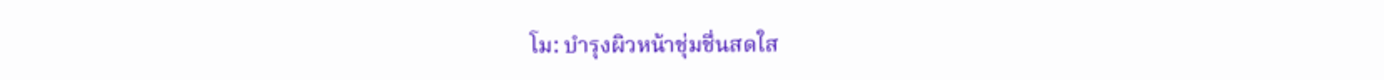โม: บำรุงผิวหน้าชุ่มชื่นสดใส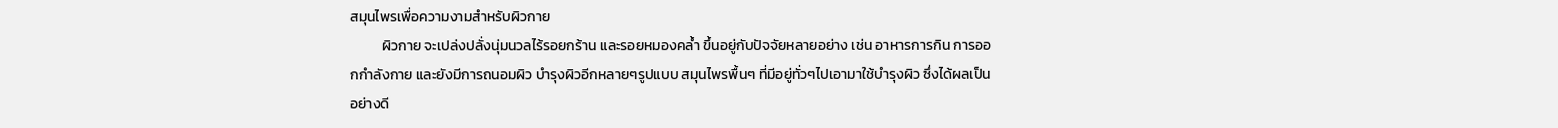สมุนไพรเพื่อความงามสำหรับผิวกาย
          ผิวกาย จะเปล่งปลั่งนุ่มนวลไร้รอยกร้าน และรอยหมองคล้ำ ขึ้นอยู่กับปัจจัยหลายอย่าง เช่น อาหารการกิน การออกกำลังกาย และยังมีการถนอมผิว บำรุงผิวอีกหลายๆรูปแบบ สมุนไพรพื้นๆ ที่มีอยู่ทั่วๆไปเอามาใช้บำรุงผิว ซึ่งได้ผลเป็นอย่างดี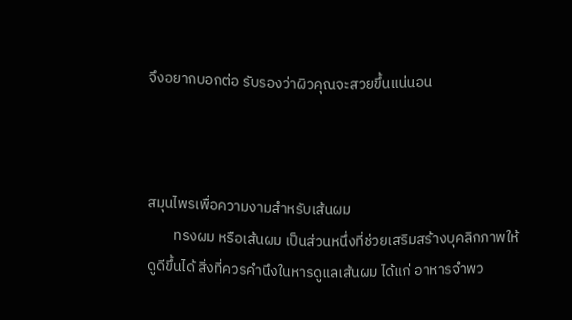จึงอยากบอกต่อ รับรองว่าผิวคุณจะสวยขึ้นแน่นอน



สมุนไพรเพื่อความงามสำหรับเส้นผม
        ทรงผม หรือเส้นผม เป็นส่วนหนึ่งที่ช่วยเสริมสร้างบุคลิกภาพให้ดูดีขึ้นได้ สิ่งที่ควรคำนึงในหารดูแลเส้นผม ได้แก่ อาหารจำพว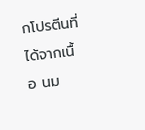กโปรตีนที่ได้จากเนื้อ นม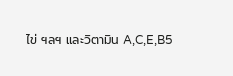ไข่ ฯลฯ และวิตามิน A,C,E,B5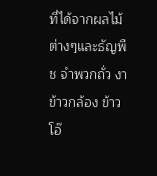ที่ได้จากผลไม้ต่างๆและธัญพืช จำพวกถั่ว งา ข้าวกล้อง ข้าวโอ๊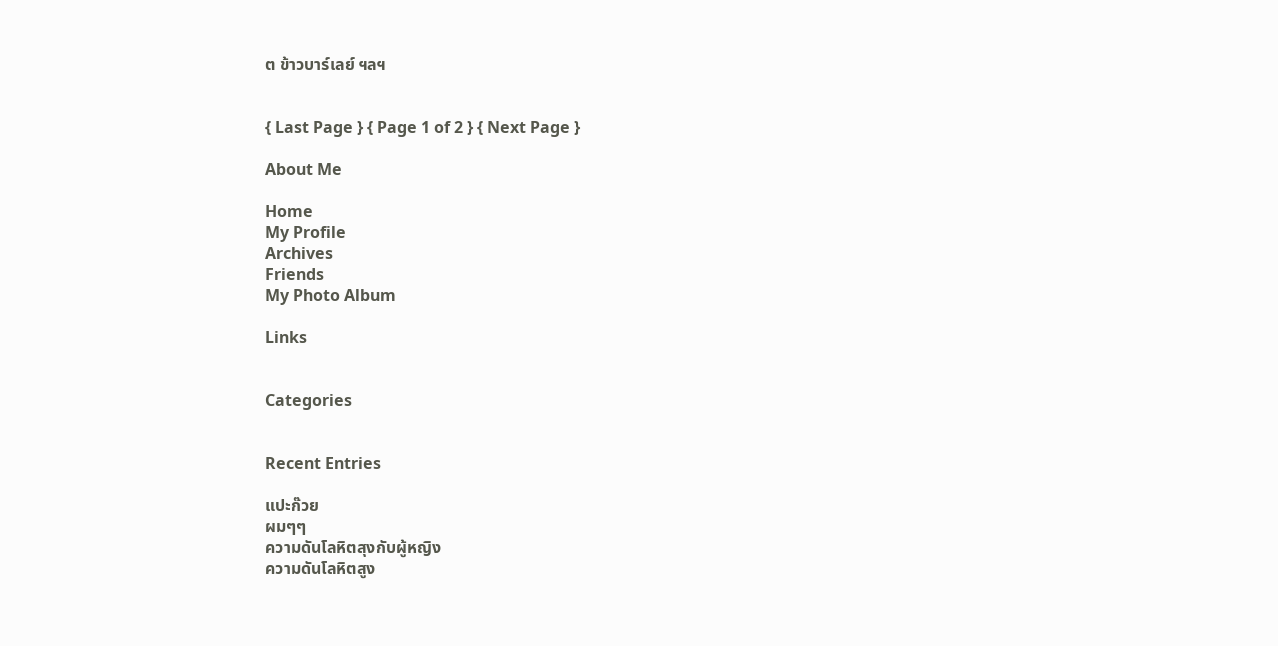ต ข้าวบาร์เลย์ ฯลฯ


{ Last Page } { Page 1 of 2 } { Next Page }

About Me

Home
My Profile
Archives
Friends
My Photo Album

Links


Categories


Recent Entries

แปะก๊วย
ผมๆๆ
ความดันโลหิตสุงกับผู้หญิง
ความดันโลหิตสูง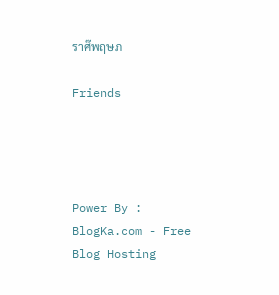ราศ๊พฤษภ

Friends




Power By : BlogKa.com - Free Blog Hosting